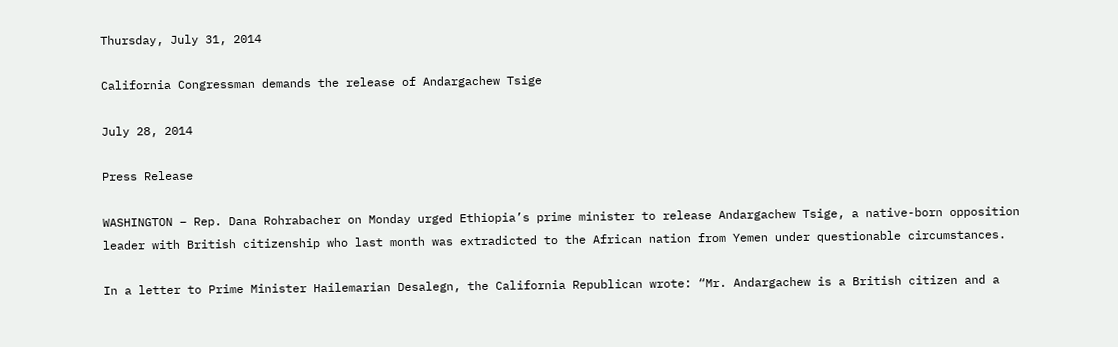Thursday, July 31, 2014

California Congressman demands the release of Andargachew Tsige

July 28, 2014

Press Release

WASHINGTON – Rep. Dana Rohrabacher on Monday urged Ethiopia’s prime minister to release Andargachew Tsige, a native-born opposition leader with British citizenship who last month was extradicted to the African nation from Yemen under questionable circumstances.

In a letter to Prime Minister Hailemarian Desalegn, the California Republican wrote: “Mr. Andargachew is a British citizen and a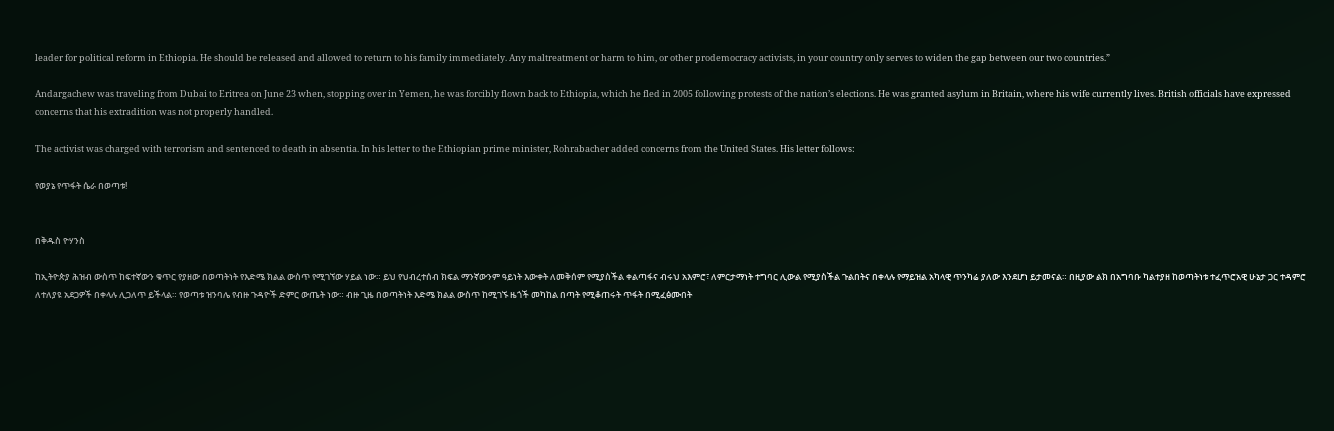leader for political reform in Ethiopia. He should be released and allowed to return to his family immediately. Any maltreatment or harm to him, or other prodemocracy activists, in your country only serves to widen the gap between our two countries.”

Andargachew was traveling from Dubai to Eritrea on June 23 when, stopping over in Yemen, he was forcibly flown back to Ethiopia, which he fled in 2005 following protests of the nation’s elections. He was granted asylum in Britain, where his wife currently lives. British officials have expressed concerns that his extradition was not properly handled.

The activist was charged with terrorism and sentenced to death in absentia. In his letter to the Ethiopian prime minister, Rohrabacher added concerns from the United States. His letter follows:

የወያኔ የጥፋት ሴራ በወጣቱ!


በቅዱስ ዮሃንስ

ከኢትዮጵያ ሕዝብ ውስጥ ከፍተኛውን ቁጥር የያዘው በወጣትነት የእድሜ ክልል ውስጥ የሚገኘው ሃይል ነው። ይህ የህብረተሰብ ክፍል ማንኛውንም ዓይነት እውቀት ለመቅሰም የሚያስችል ቀልጣፋና ብሩህ አእምሮ፣ ለምርታማነት ተግባር ሊውል የሚያስችል ጉልበትና በቀላሉ የማይዝል አካላዊ ጥንካሬ ያለው እንደሆነ ይታመናል። በዚያው ልክ በአግባቡ ካልተያዘ ከወጣትነቱ ተፈጥሮአዊ ሁኔታ ጋር ተዳምሮ ለተለያዩ አደጋዎች በቀላሉ ሊጋለጥ ይችላል። የወጣቱ ዝንባሌ የብዙ ጉዳዮች ድምር ውጤት ነው። ብዙ ጊዜ በወጣትነት እድሜ ክልል ውስጥ ከሚገኙ ዜጎች መካከል በጣት የሚቆጠሩት ጥፋት በሚፈፅሙበት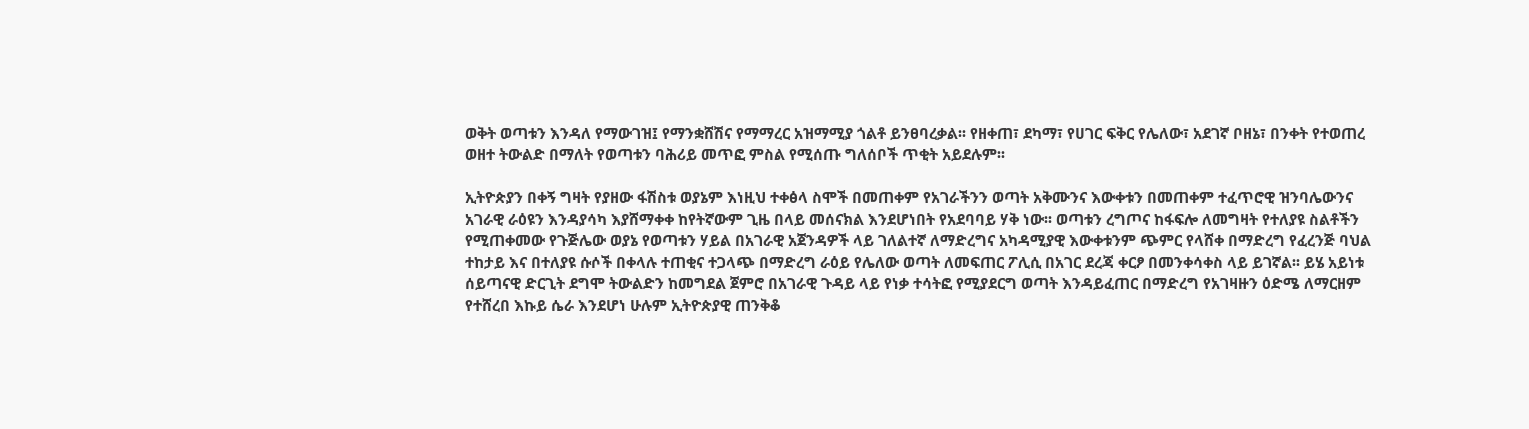ወቅት ወጣቱን እንዳለ የማውገዝ፤ የማንቋሸሽና የማማረር አዝማሚያ ጎልቶ ይንፀባረቃል፡፡ የዘቀጠ፣ ደካማ፣ የሀገር ፍቅር የሌለው፣ አደገኛ ቦዘኔ፣ በንቀት የተወጠረ ወዘተ ትውልድ በማለት የወጣቱን ባሕሪይ መጥፎ ምስል የሚሰጡ ግለሰቦች ጥቂት አይደሉም፡፡

ኢትዮጵያን በቀኝ ግዛት የያዘው ፋሽስቱ ወያኔም እነዚህ ተቀፅላ ስሞች በመጠቀም የአገራችንን ወጣት አቅሙንና እውቀቱን በመጠቀም ተፈጥሮዊ ዝንባሌውንና አገራዊ ራዕዩን እንዳያሳካ እያሸማቀቀ ከየትኛውም ጊዜ በላይ መሰናክል እንደሆነበት የአደባባይ ሃቅ ነው፡፡ ወጣቱን ረግጦና ከፋፍሎ ለመግዛት የተለያዩ ስልቶችን የሚጠቀመው የጉጅሌው ወያኔ የወጣቱን ሃይል በአገራዊ አጀንዳዎች ላይ ገለልተኛ ለማድረግና አካዳሚያዊ እውቀቱንም ጭምር የላሸቀ በማድረግ የፈረንጅ ባህል ተከታይ እና በተለያዩ ሱሶች በቀላሉ ተጠቂና ተጋላጭ በማድረግ ራዕይ የሌለው ወጣት ለመፍጠር ፖሊሲ በአገር ደረጃ ቀርፆ በመንቀሳቀስ ላይ ይገኛል፡፡ ይሄ አይነቱ ሰይጣናዊ ድርጊት ደግሞ ትውልድን ከመግደል ጀምሮ በአገራዊ ጉዳይ ላይ የነቃ ተሳትፎ የሚያደርግ ወጣት እንዳይፈጠር በማድረግ የአገዛዙን ዕድሜ ለማርዘም የተሸረበ እኩይ ሴራ እንደሆነ ሁሉም ኢትዮጵያዊ ጠንቅቆ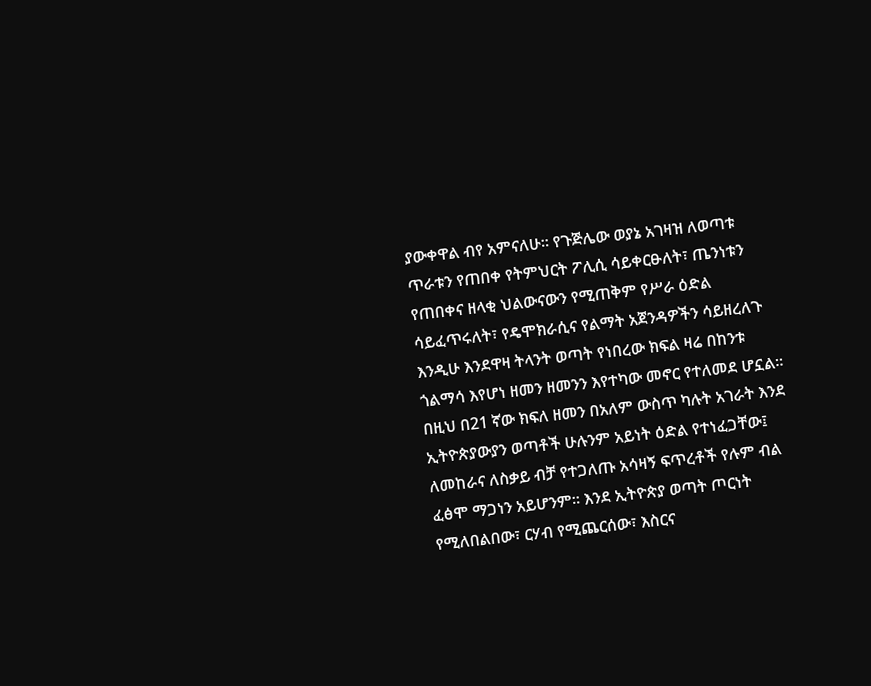ያውቀዋል ብየ አምናለሁ። የጉጅሌው ወያኔ አገዛዝ ለወጣቱ ጥራቱን የጠበቀ የትምህርት ፖሊሲ ሳይቀርፁለት፣ ጤንነቱን የጠበቀና ዘላቂ ህልውናውን የሚጠቅም የሥራ ዕድል ሳይፈጥሩለት፣ የዴሞክራሲና የልማት አጀንዳዎችን ሳይዘረለጉ እንዲሁ እንደዋዛ ትላንት ወጣት የነበረው ክፍል ዛሬ በከንቱ ጎልማሳ እየሆነ ዘመን ዘመንን እየተካው መኖር የተለመደ ሆኗል። በዚህ በ21 ኛው ክፍለ ዘመን በአለም ውስጥ ካሉት አገራት እንደ ኢትዮጵያውያን ወጣቶች ሁሉንም አይነት ዕድል የተነፈጋቸው፤ ለመከራና ለስቃይ ብቻ የተጋለጡ አሳዛኝ ፍጥረቶች የሉም ብል ፈፅሞ ማጋነን አይሆንም። እንደ ኢትዮጵያ ወጣት ጦርነት የሚለበልበው፣ ርሃብ የሚጨርሰው፣ እስርና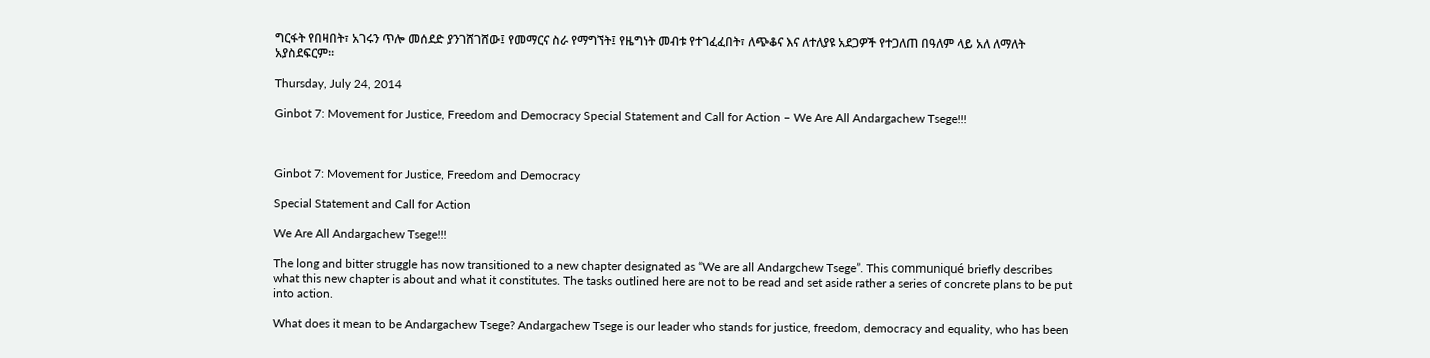ግርፋት የበዛበት፣ አገሩን ጥሎ መሰደድ ያንገሸገሸው፤ የመማርና ስራ የማግኘት፤ የዜግነት መብቱ የተገፈፈበት፣ ለጭቆና እና ለተለያዩ አደጋዎች የተጋለጠ በዓለም ላይ አለ ለማለት አያስደፍርም።

Thursday, July 24, 2014

Ginbot 7: Movement for Justice, Freedom and Democracy Special Statement and Call for Action – We Are All Andargachew Tsege!!!



Ginbot 7: Movement for Justice, Freedom and Democracy

Special Statement and Call for Action

We Are All Andargachew Tsege!!!

The long and bitter struggle has now transitioned to a new chapter designated as “We are all Andargchew Tsege”. This communiqué briefly describes what this new chapter is about and what it constitutes. The tasks outlined here are not to be read and set aside rather a series of concrete plans to be put into action.

What does it mean to be Andargachew Tsege? Andargachew Tsege is our leader who stands for justice, freedom, democracy and equality, who has been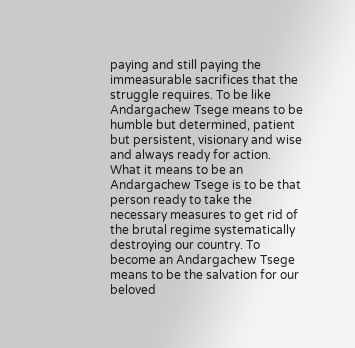paying and still paying the immeasurable sacrifices that the struggle requires. To be like Andargachew Tsege means to be humble but determined, patient but persistent, visionary and wise and always ready for action. What it means to be an Andargachew Tsege is to be that person ready to take the necessary measures to get rid of the brutal regime systematically destroying our country. To become an Andargachew Tsege means to be the salvation for our beloved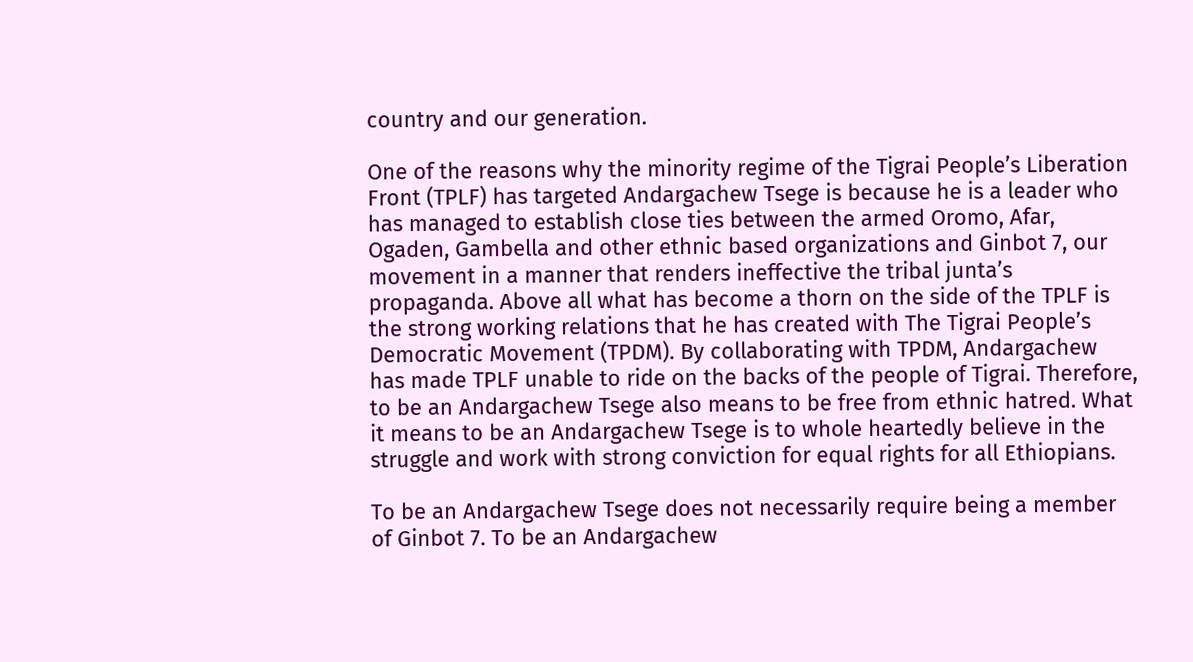country and our generation.

One of the reasons why the minority regime of the Tigrai People’s Liberation Front (TPLF) has targeted Andargachew Tsege is because he is a leader who has managed to establish close ties between the armed Oromo, Afar, Ogaden, Gambella and other ethnic based organizations and Ginbot 7, our movement in a manner that renders ineffective the tribal junta’s propaganda. Above all what has become a thorn on the side of the TPLF is the strong working relations that he has created with The Tigrai People’s Democratic Movement (TPDM). By collaborating with TPDM, Andargachew has made TPLF unable to ride on the backs of the people of Tigrai. Therefore, to be an Andargachew Tsege also means to be free from ethnic hatred. What it means to be an Andargachew Tsege is to whole heartedly believe in the struggle and work with strong conviction for equal rights for all Ethiopians.

To be an Andargachew Tsege does not necessarily require being a member of Ginbot 7. To be an Andargachew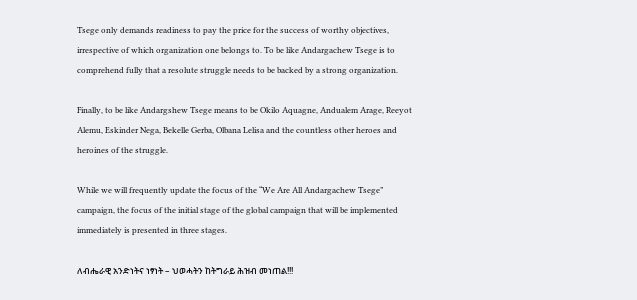Tsege only demands readiness to pay the price for the success of worthy objectives, irrespective of which organization one belongs to. To be like Andargachew Tsege is to comprehend fully that a resolute struggle needs to be backed by a strong organization.

Finally, to be like Andargshew Tsege means to be Okilo Aquagne, Andualem Arage, Reeyot Alemu, Eskinder Nega, Bekelle Gerba, Olbana Lelisa and the countless other heroes and heroines of the struggle.

While we will frequently update the focus of the “We Are All Andargachew Tsege” campaign, the focus of the initial stage of the global campaign that will be implemented immediately is presented in three stages.

ለብሔራዊ አንድነትና ነፃነት – ህወሓትን ከትግራይ ሕዝብ መነጠል!!!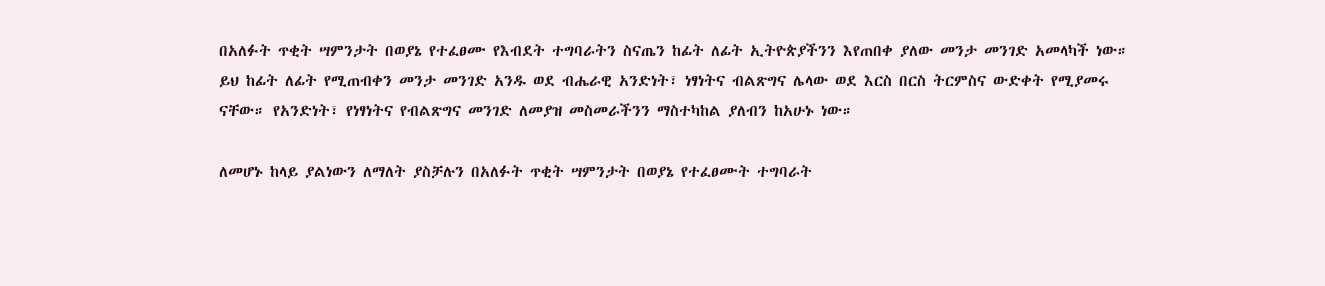በአለፉት ጥቂት ሣምንታት በወያኔ የተፈፀሙ የእብደት ተግባራትን ስናጤን ከፊት ለፊት ኢትዮጵያችንን እየጠበቀ ያለው መንታ መንገድ አመላካች ነው። ይህ ከፊት ለፊት የሚጠብቀን መንታ መንገድ አንዱ ወደ ብሔራዊ አንድነት፣ ነፃነትና ብልጽግና ሌላው ወደ እርስ በርስ ትርምስና ውድቀት የሚያመሩ ናቸው። የአንድነት፣ የነፃነትና የብልጽግና መንገድ ለመያዝ መስመራችንን ማስተካከል ያለብን ከአሁኑ ነው።

ለመሆኑ ከላይ ያልነውን ለማለት ያስቻሉን በአለፉት ጥቂት ሣምንታት በወያኔ የተፈፀሙት ተግባራት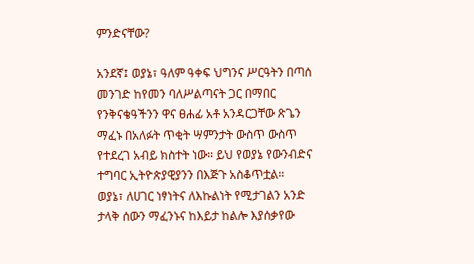ምንድናቸው?

አንደኛ፤ ወያኔ፣ ዓለም ዓቀፍ ህግንና ሥርዓትን በጣሰ መንገድ ከየመን ባለሥልጣናት ጋር በማበር የንቅናቄዓችንን ዋና ፀሐፊ አቶ አንዳርጋቸው ጽጌን ማፈኑ በአለፉት ጥቂት ሣምንታት ውስጥ ውስጥ የተደረገ አብይ ክስተት ነው። ይህ የወያኔ የውንብድና ተግባር ኢትዮጵያዊያንን በእጅጉ አስቆጥቷል። ወያኔ፣ ለሀገር ነፃነትና ለእኩልነት የሚታገልን አንድ ታላቅ ሰውን ማፈንኑና ከእይታ ከልሎ እያሰቃየው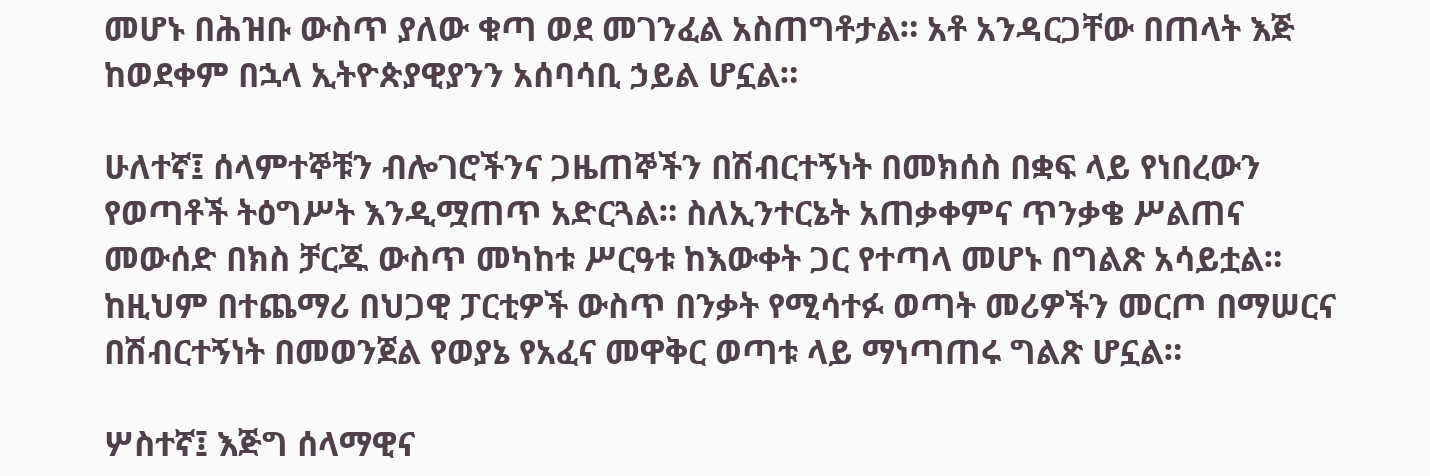መሆኑ በሕዝቡ ውስጥ ያለው ቁጣ ወደ መገንፈል አስጠግቶታል። አቶ አንዳርጋቸው በጠላት እጅ ከወደቀም በኋላ ኢትዮጵያዊያንን አሰባሳቢ ኃይል ሆኗል።

ሁለተኛ፤ ሰላምተኞቹን ብሎገሮችንና ጋዜጠኞችን በሽብርተኝነት በመክሰስ በቋፍ ላይ የነበረውን የወጣቶች ትዕግሥት እንዲሟጠጥ አድርጓል። ስለኢንተርኔት አጠቃቀምና ጥንቃቄ ሥልጠና መውሰድ በክስ ቻርጁ ውስጥ መካከቱ ሥርዓቱ ከእውቀት ጋር የተጣላ መሆኑ በግልጽ አሳይቷል። ከዚህም በተጨማሪ በህጋዊ ፓርቲዎች ውስጥ በንቃት የሚሳተፉ ወጣት መሪዎችን መርጦ በማሠርና በሽብርተኝነት በመወንጀል የወያኔ የአፈና መዋቅር ወጣቱ ላይ ማነጣጠሩ ግልጽ ሆኗል።

ሦስተኛ፤ እጅግ ሰላማዊና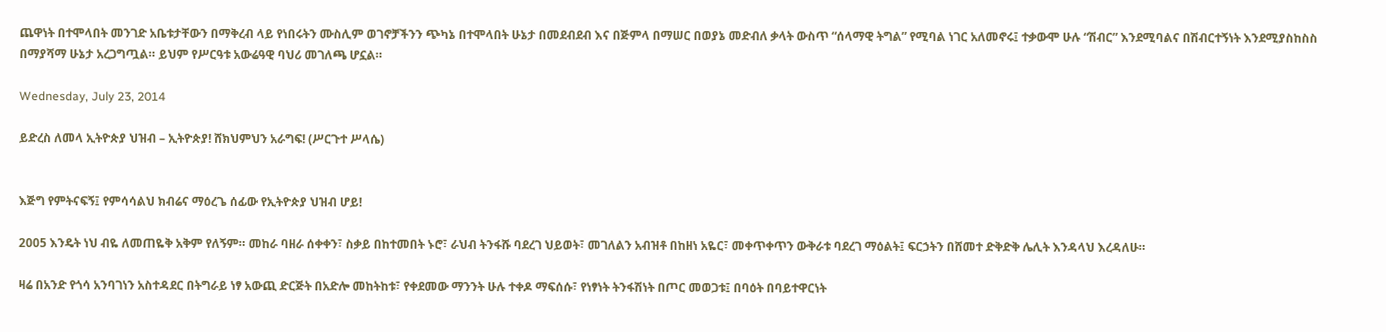ጨዋነት በተሞላበት መንገድ አቤቱታቸውን በማቅረብ ላይ የነበሩትን ሙስሊም ወገኖቻችንን ጭካኔ በተሞላበት ሁኔታ በመደብደብ እና በጅምላ በማሠር በወያኔ መድብለ ቃላት ውስጥ “ሰላማዊ ትግል” የሚባል ነገር አለመኖሩ፤ ተቃውሞ ሁሉ “ሽብር” እንደሚባልና በሽብርተኝነት እንደሚያስከስስ በማያሻማ ሁኔታ አረጋግጧል። ይህም የሥርዓቱ አውሬዓዊ ባህሪ መገለጫ ሆኗል።

Wednesday, July 23, 2014

ይድረስ ለመላ ኢትዮጵያ ህዝብ – ኢትዮጵያ! ሸክህምህን አራግፍ! (ሥርጉተ ሥላሴ)


እጅግ የምትናፍኝ፤ የምሳሳልህ ክብሬና ማዕረጌ ሰፊው የኢትዮጵያ ህዝብ ሆይ!

2005 እንዴት ነህ ብዬ ለመጠዬቅ አቅም የለኝም። መከራ ባዘራ ሰቀቀን፣ ስቃይ በከተመበት ኑሮ፣ ራህብ ትንፋሹ ባደረገ ህይወት፣ መገለልን አብዝቶ በከዘነ አዬር፣ መቀጥቀጥን ውቅራቱ ባደረገ ማዕልት፤ ፍርኃትን በሸመተ ድቅድቅ ሌሊት እንዳላህ እረዳለሁ።

ዛሬ በአንድ የጎሳ አንባገነን አስተዳደር በትግራይ ነፃ አውጪ ድርጅት በአድሎ መከትከቱ፣ የቀደመው ማንንት ሁሉ ተቀዶ ማፍሰሱ፣ የነፃነት ትንፋሽነት በጦር መወጋቱ፤ በባዕት በባይተዋርነት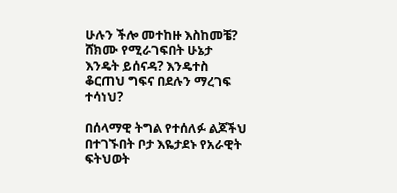ሁሉን ችሎ መተከዙ እስከመቼ? ሸክሙ የሚራገፍበት ሁኔታ እንዴት ይሰናዳ? እንዴተስ ቆርጠህ ግፍና በደሉን ማረገፍ ተሳነህ?

በሰላማዊ ትግል የተሰለፉ ልጆችህ በተገኙበት ቦታ እዬታደኑ የአራዊት ፍትህወት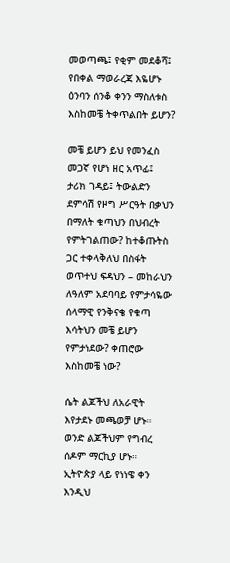መወጣጫ፤ የቂም መደቆሻ፤ የበቀል ማወራረጃ እዬሆኑ ዕንባን ሰንቆ ቀንን ማስለቱስ እስከመቼ ትቀጥልበት ይሆን?

መቼ ይሆን ይህ የመንፈስ መጋኛ የሆነ ዘር አጥፊ፤ ታሪክ ገዳይ፤ ትውልድን ደምሳሽ የዞግ ሥርዓት በቃህን በማለት ቁጣህን በህብረት የምትገልጠው? ከተቆጡትስ ጋር ተቀላቅለህ በስፋት ወጥተህ ፍዳህን – መከራህን ለዓለም አደባባይ የምታሳዬው ሰላማዊ የንቅናቄ የቁጣ እሳትህን መቼ ይሆን የምታነደው? ቀጠሮው እስከመቼ ነው?

ሴት ልጆችህ ለአራዊት እየታደኑ መጫወቻ ሆኑ። ወንድ ልጆችህም የግብረ ሰዶም ማርኪያ ሆኑ። ኢትዮጵያ ላይ የነነዌ ቀን እንዲህ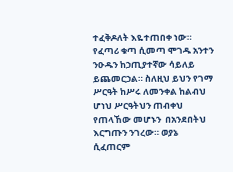ተፈቅዶለት እዬተጠበቀ ነው። የፈጣሪ ቁጣ ሲመጣ ሞገዱ አንተን ንዑዱን ከኃጢያተኛው ሳይለይ ይጨመርኃል። ስለዚህ ይህን የገማ ሥርዓት ከሥሩ ለመንቀል ከልብህ ሆነህ ሥርዓትህን ጠብቀህ የጠላኸው መሆኑን  በአንደበትህ እርግጡን ንገረው። ወያኔ ሲፈጠርም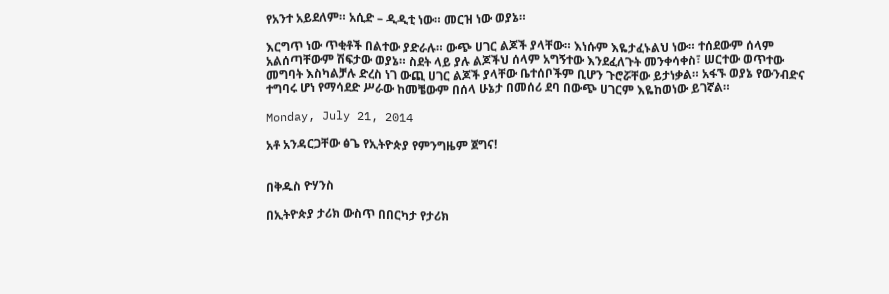የአንተ አይደለም። አሲድ – ዲዲቲ ነው። መርዝ ነው ወያኔ።

እርግጥ ነው ጥቂቶች በልተው ያድራሉ። ውጭ ሀገር ልጆች ያላቸው። እነሱም እዬታፈኑልህ ነው። ተሰደውም ሰላም አልሰጣቸውም ሽፍታው ወያኔ። ስደት ላይ ያሉ ልጆችህ ሰላም አግኝተው እንደፈለጉት መንቀሳቀስ፣ ሠርተው ወጥተው መግባት እስካልቻሉ ድረስ ነገ ውጪ ሀገር ልጆች ያላቸው ቤተሰቦችም ቢሆን ጉሮሯቸው ይታነቃል። አፋኙ ወያኔ የውንብድና ተግባሩ ሆነ የማሳደድ ሥራው ከመቼውም በሰላ ሁኔታ በመሰሪ ደባ በውጭ ሀገርም እዬከወነው ይገኛል።

Monday, July 21, 2014

አቶ አንዳርጋቸው ፅጌ የኢትዮጵያ የምንግዜም ጀግና!


በቅዱስ ዮሃንስ

በኢትዮጵያ ታሪክ ውስጥ በበርካታ የታሪክ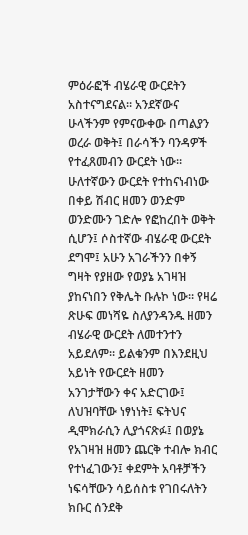ምዕራፎች ብሄራዊ ውርደትን አስተናግደናል። አንደኛውና ሁላችንም የምናውቀው በጣልያን ወረራ ወቅት፤ በራሳችን ባንዳዎች የተፈጸመብን ውርደት ነው። ሁለተኛውን ውርደት የተከናነብነው በቀይ ሽብር ዘመን ወንድም ወንድሙን ገድሎ የፎከረበት ወቅት ሲሆን፤ ሶስተኛው ብሄራዊ ውርደት ደግሞ፤ አሁን አገራችንን በቀኝ ግዛት የያዘው የወያኔ አገዛዝ ያከናነበን የቅሌት ቡሉኮ ነው። የዛሬ ጽሁፍ መነሻዬ ስለያንዳንዱ ዘመን ብሄራዊ ውርደት ለመተንተን አይደለም። ይልቁንም በእንደዚህ አይነት የውርደት ዘመን አንገታቸውን ቀና አድርገው፤ ለህዝባቸው ነፃነነት፤ ፍትህና ዲሞክራሲን ሊያጎናጽፉ፤ በወያኔ የአገዛዝ ዘመን ጨርቅ ተብሎ ክብር የተነፈገውን፤ ቀደምት አባቶቻችን ነፍሳቸውን ሳይሰስቱ የገበሩለትን ክቡር ሰንደቅ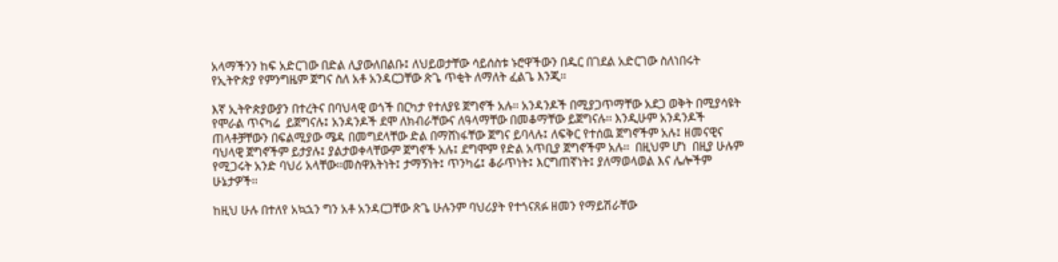አላማችንን ከፍ አድርገው በድል ሊያውለበልቡ፤ ለህይወታቸው ሳይሰስቱ ኑሮዋችውን በዱር በገደል አድርገው ስለነበሩት የኢትዮጵያ የምንግዜም ጀግና ስለ አቶ አንዳርጋቸው ጽጌ ጥቂት ለማለት ፈልጌ እንጂ።

እኛ ኢትዮጵያውያን በተረትና በባህላዊ ወጎች በርካታ የተለያዩ ጀግኖች አሉ፡፡ አንዳንዶች በሚያጋጥማቸው አደጋ ወቅት በሚያሳዩት የሞራል ጥናካሬ  ይጀግናሉ፤ አንዳንዶች ደሞ ለክብራቸውና ለዓላማቸው በመቆማቸው ይጀግናሉ፡፡ እንዲሁም አንዳንዶች ጠላቶቻቸውን በፍልሚያው ሜዳ በመግደላቸው ድል በማሸነፋቸው ጀግና ይባላሉ፤ ለፍቅር የተሰዉ ጀግኖችም አሉ፤ ዘመናዊና ባህላዊ ጀግኖችም ይታያሉ፤ ያልታወቀላቸውም ጀግኖች አሉ፤ ደግሞም የድል አጥቢያ ጀግኖችም አሉ፡፡  በዚህም ሆነ  በዚያ ሁሉም የሚጋሩት አንድ ባህሪ አላቸው፡፡መስዋእትነት፤ ታማኝነት፤ ጥንካሬ፤ ቆራጥነት፤ እርግጠኛነት፤ ያለማወላወል እና ሌሎችም ሁኔታዎች፡፡

ከዚህ ሁሉ በተለየ አኳኋን ግን አቶ አንዳርጋቸው ጽጌ ሁሉንም ባህሪያት የተጎናጸፉ ዘመን የማይሽራቸው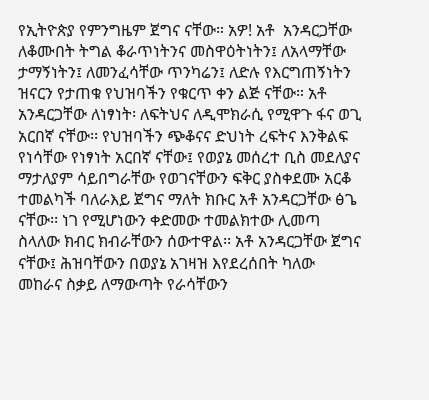የኢትዮጵያ የምንግዜም ጀግና ናቸው። አዎ! አቶ  አንዳርጋቸው ለቆሙበት ትግል ቆራጥነትንና መስዋዕትነትን፤ ለአላማቸው ታማኝነትን፤ ለመንፈሳቸው ጥንካሬን፤ ለድሉ የእርግጠኝነትን ዝናርን የታጠቁ የህዝባችን የቁርጥ ቀን ልጅ ናቸው። አቶ አንዳርጋቸው ለነፃነት፡ ለፍትህና ለዲሞክራሲ የሚዋጉ ፋና ወጊ አርበኛ ናቸው፡፡ የህዝባችን ጭቆናና ድህነት ረፍትና እንቅልፍ የነሳቸው የነፃነት አርበኛ ናቸው፤ የወያኔ መሰረተ ቢስ መደለያና ማታለያም ሳይበግራቸው የወገናቸውን ፍቅር ያስቀደሙ አርቆ ተመልካች ባለራእይ ጀግና ማለት ክቡር አቶ አንዳርጋቸው ፅጌ ናቸው፡፡ ነገ የሚሆነውን ቀድመው ተመልክተው ሊመጣ ስላለው ክብር ክብራቸውን ሰውተዋል፡፡ አቶ አንዳርጋቸው ጀግና ናቸው፤ ሕዝባቸውን በወያኔ አገዛዝ እየደረሰበት ካለው መከራና ስቃይ ለማውጣት የራሳቸውን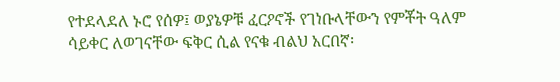የተደላደለ ኑሮ የሰዎ፤ ወያኔዎቹ ፈርዖኖች የገነቡላቸውን የምቾት ዓለም ሳይቀር ለወገናቸው ፍቅር ሲል የናቁ ብልህ አርበኛ፡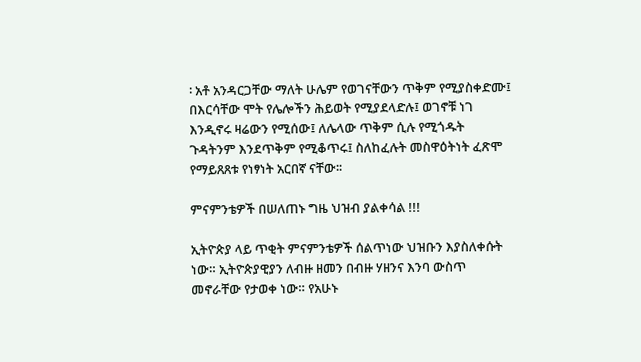፡ አቶ አንዳርጋቸው ማለት ሁሌም የወገናቸውን ጥቅም የሚያስቀድሙ፤ በእርሳቸው ሞት የሌሎችን ሕይወት የሚያደላድሉ፤ ወገኖቹ ነገ እንዲኖሩ ዛሬውን የሚሰው፤ ለሌላው ጥቅም ሲሉ የሚጎዱት ጉዳትንም እንደጥቅም የሚቆጥሩ፤ ስለከፈሉት መስዋዕትነት ፈጽሞ የማይጸጸቱ የነፃነት አርበኛ ናቸው፡፡

ምናምንቴዎች በሠለጠኑ ግዜ ህዝብ ያልቀሳል !!!

ኢትዮጵያ ላይ ጥቂት ምናምንቴዎች ሰልጥነው ህዝቡን እያስለቀሱት ነው። ኢትዮጵያዊያን ለብዙ ዘመን በብዙ ሃዘንና እንባ ውስጥ መኖራቸው የታወቀ ነው። የአሁኑ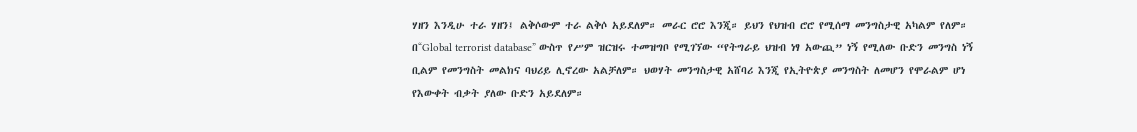ሃዘን እንዲሁ ተራ ሃዘን፤ ልቅሶውም ተራ ልቅሶ አይደለም። መራር ሮሮ እንጂ። ይህን የህዝብ ሮሮ የሚሰማ መንግስታዊ አካልም የለም። በ“Global terrorist database” ውስጥ የሥም ዝርዝሩ ተመዝግቦ የሚገኘው “የትግራይ ህዝብ ነፃ አውጪ” ነኝ የሚለው ቡድን መንግስ ነኝ ቢልም የመንግስት መልክና ባህሪይ ሊኖረው አልቻለም። ህወሃት መንግስታዊ አሸባሪ እንጂ የኢትዮጵያ መንግስት ለመሆን የሞራልም ሆነ የእውቀት ብቃት ያለው ቡድን አይደለም።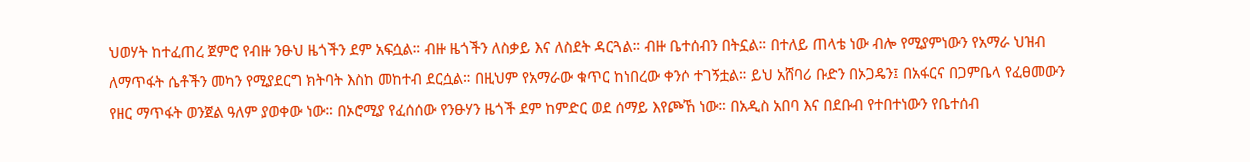ህወሃት ከተፈጠረ ጀምሮ የብዙ ንፁህ ዜጎችን ደም አፍሷል። ብዙ ዜጎችን ለስቃይ እና ለስደት ዳርጓል። ብዙ ቤተሰብን በትኗል። በተለይ ጠላቴ ነው ብሎ የሚያምነውን የአማራ ህዝብ ለማጥፋት ሴቶችን መካን የሚያደርግ ክትባት እስከ መከተብ ደርሷል። በዚህም የአማራው ቁጥር ከነበረው ቀንሶ ተገኝቷል። ይህ አሸባሪ ቡድን በኦጋዴን፤ በአፋርና በጋምቤላ የፈፀመውን የዘር ማጥፋት ወንጀል ዓለም ያወቀው ነው። በኦሮሚያ የፈሰሰው የንፁሃን ዜጎች ደም ከምድር ወደ ሰማይ እየጮኸ ነው። በአዲስ አበባ እና በደቡብ የተበተነውን የቤተሰብ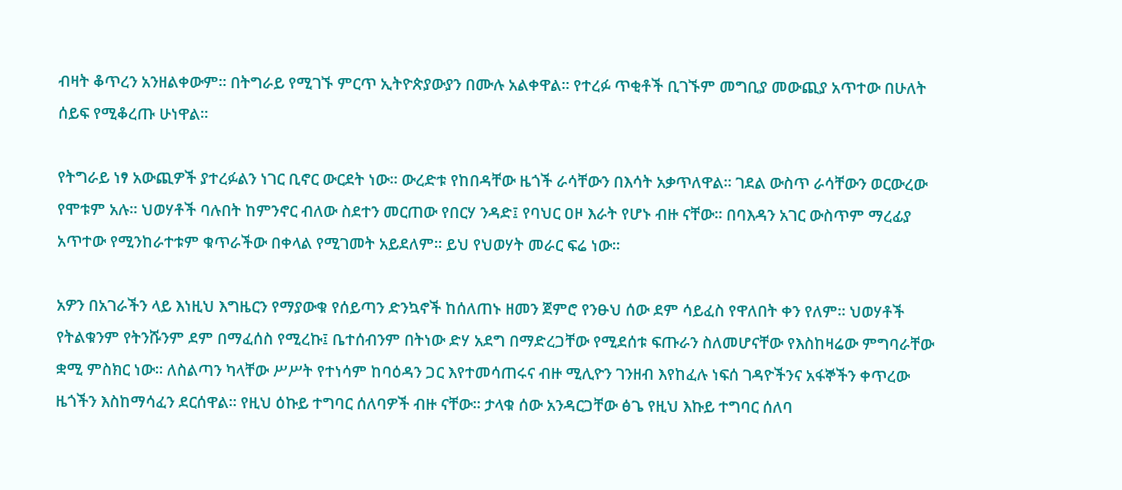ብዛት ቆጥረን አንዘልቀውም። በትግራይ የሚገኙ ምርጥ ኢትዮጵያውያን በሙሉ አልቀዋል። የተረፉ ጥቂቶች ቢገኙም መግቢያ መውጪያ አጥተው በሁለት ሰይፍ የሚቆረጡ ሁነዋል።

የትግራይ ነፃ አውጪዎች ያተረፉልን ነገር ቢኖር ውርደት ነው። ውረድቱ የከበዳቸው ዜጎች ራሳቸውን በእሳት አቃጥለዋል። ገደል ውስጥ ራሳቸውን ወርውረው የሞቱም አሉ። ህወሃቶች ባሉበት ከምንኖር ብለው ስደተን መርጠው የበርሃ ንዳድ፤ የባህር ዐዞ እራት የሆኑ ብዙ ናቸው። በባእዳን አገር ውስጥም ማረፊያ አጥተው የሚንከራተቱም ቁጥራችው በቀላል የሚገመት አይደለም። ይህ የህወሃት መራር ፍሬ ነው።

አዎን በአገራችን ላይ እነዚህ እግዜርን የማያውቁ የሰይጣን ድንኳኖች ከሰለጠኑ ዘመን ጀምሮ የንፁህ ሰው ደም ሳይፈስ የዋለበት ቀን የለም። ህወሃቶች የትልቁንም የትንሹንም ደም በማፈሰስ የሚረኩ፤ ቤተሰብንም በትነው ድሃ አደግ በማድረጋቸው የሚደሰቱ ፍጡራን ስለመሆናቸው የእስከዛሬው ምግባራቸው ቋሚ ምስክር ነው። ለስልጣን ካላቸው ሥሥት የተነሳም ከባዕዳን ጋር እየተመሳጠሩና ብዙ ሚሊዮን ገንዘብ እየከፈሉ ነፍሰ ገዳዮችንና አፋኞችን ቀጥረው ዜጎችን እስከማሳፈን ደርሰዋል። የዚህ ዕኩይ ተግባር ሰለባዎች ብዙ ናቸው። ታላቁ ሰው አንዳርጋቸው ፅጌ የዚህ እኩይ ተግባር ሰለባ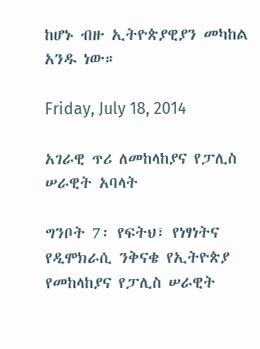ከሆኑ ብዙ ኢትዮጵያዊያን መካከል አንዱ ነው።

Friday, July 18, 2014

አገራዊ ጥሪ ለመከላከያና የፓሊስ ሠራዊት አባላት

ግንቦት 7፡ የፍትህ፣ የነፃነትና የዲሞክራሲ ንቅናቄ የኢትዮጵያ የመከላከያና የፓሊስ ሠራዊት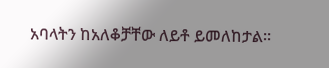አባላትን ከአለቆቻቸው ለይቶ ይመለከታል።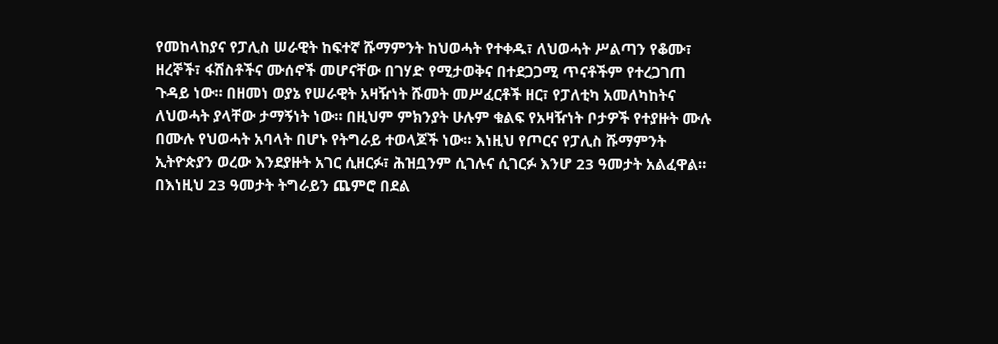የመከላከያና የፓሊስ ሠራዊት ከፍተኛ ሹማምንት ከህወሓት የተቀዱ፣ ለህወሓት ሥልጣን የቆሙ፣ ዘረኞች፣ ፋሽስቶችና ሙሰኖች መሆናቸው በገሃድ የሚታወቅና በተደጋጋሚ ጥናቶችም የተረጋገጠ ጉዳይ ነው። በዘመነ ወያኔ የሠራዊት አዛዥነት ሹመት መሥፈርቶች ዘር፣ የፓለቲካ አመለካከትና ለህወሓት ያላቸው ታማኝነት ነው። በዚህም ምክንያት ሁሉም ቁልፍ የአዛዥነት ቦታዎች የተያዙት ሙሉ በሙሉ የህወሓት አባላት በሆኑ የትግራይ ተወላጆች ነው። እነዚህ የጦርና የፓሊስ ሹማምንት ኢትዮጵያን ወረው እንደያዙት አገር ሲዘርፉ፣ ሕዝቧንም ሲገሉና ሲገርፉ እንሆ 23 ዓመታት አልፈዋል። በእነዚህ 23 ዓመታት ትግራይን ጨምሮ በደል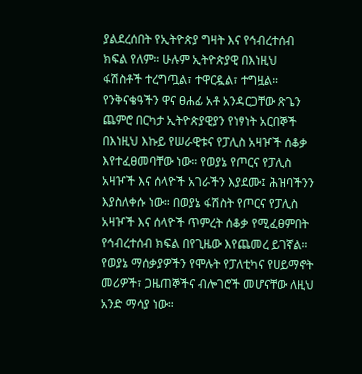ያልደረሰበት የኢትዮጵያ ግዛት እና የኅብረተሰብ ክፍል የለም። ሁሉም ኢትዮጵያዊ በእነዚህ ፋሽስቶች ተረግጧል፣ ተዋርዷል፣ ተግዟል። የንቅናቄዓችን ዋና ፀሐፊ አቶ አንዳርጋቸው ጽጌን ጨምሮ በርካታ ኢትዮጵያዊያን የነፃነት አርበኞች በእነዚህ እኩይ የሠራዊቱና የፓሊስ አዛዦች ሰቆቃ እየተፈፀመባቸው ነው። የወያኔ የጦርና የፓሊስ አዛዦች እና ሰላዮች አገራችን እያደሙ፤ ሕዝባችንን እያስለቀሱ ነው። በወያኔ ፋሽስት የጦርና የፓሊስ አዛዦች እና ሰላዮች ጥምረት ሰቆቃ የሚፈፀምበት የኅብረተሰብ ክፍል በየጊዜው እየጨመረ ይገኛል። የወያኔ ማሰቃያዎችን የሞሉት የፓለቲካና የሀይማኖት መሪዎች፣ ጋዜጠኞችና ብሎገሮች መሆናቸው ለዚህ አንድ ማሳያ ነው።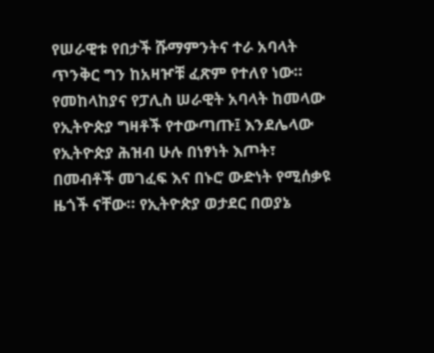የሠራዊቱ የበታች ሹማምንትና ተራ አባላት ጥንቅር ግን ከአዛዦቹ ፈጽም የተለየ ነው። የመከላከያና የፓሊስ ሠራዊት አባላት ከመላው የኢትዮጵያ ግዛቶች የተውጣጡ፤ እንደሌላው የኢትዮጵያ ሕዝብ ሁሉ በነፃነት እጦት፣ በመብቶች መገፈፍ እና በኑሮ ውድነት የሚሰቃዩ ዜጎች ናቸው። የኢትዮጵያ ወታደር በወያኔ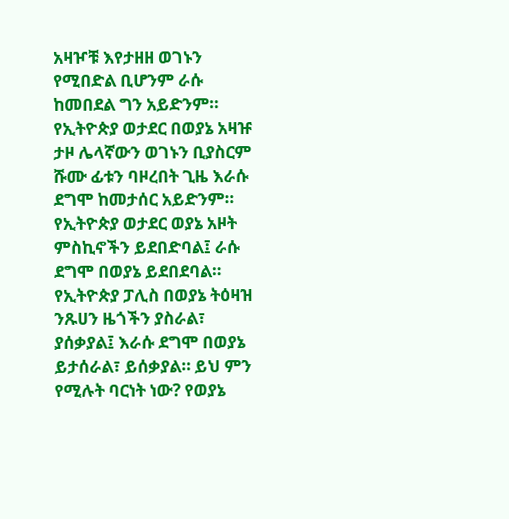አዛዦቹ እየታዘዘ ወገኑን የሚበድል ቢሆንም ራሱ ከመበደል ግን አይድንም። የኢትዮጵያ ወታደር በወያኔ አዛዡ ታዞ ሌላኛውን ወገኑን ቢያስርም ሹሙ ፊቱን ባዞረበት ጊዜ እራሱ ደግሞ ከመታሰር አይድንም። የኢትዮጵያ ወታደር ወያኔ አዞት ምስኪኖችን ይደበድባል፤ ራሱ ደግሞ በወያኔ ይደበደባል። የኢትዮጵያ ፓሊስ በወያኔ ትዕዛዝ ንጹሀን ዜጎችን ያስራል፣ ያሰቃያል፤ እራሱ ደግሞ በወያኔ ይታሰራል፣ ይሰቃያል። ይህ ምን የሚሉት ባርነት ነው? የወያኔ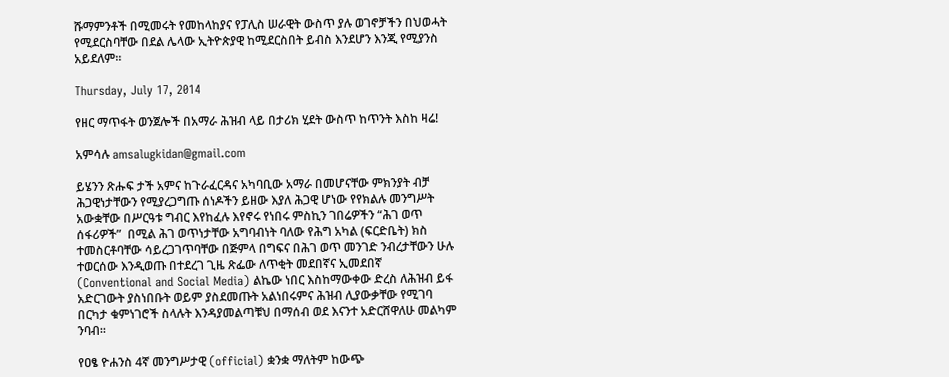ሹማምንቶች በሚመሩት የመከላከያና የፓሊስ ሠራዊት ውስጥ ያሉ ወገኖቻችን በህወሓት የሚደርስባቸው በደል ሌላው ኢትዮጵያዊ ከሚደርስበት ይብስ እንደሆን እንጂ የሚያንስ አይደለም።

Thursday, July 17, 2014

የዘር ማጥፋት ወንጀሎች በአማራ ሕዝብ ላይ በታሪክ ሂደት ውስጥ ከጥንት እስከ ዛሬ!

አምሳሉ amsalugkidan@gmail.com

ይሄንን ጽሑፍ ታች አምና ከጉራፈርዳና አካባቢው አማራ በመሆናቸው ምክንያት ብቻ ሕጋዊነታቸውን የሚያረጋግጡ ሰነዶችን ይዘው እያለ ሕጋዊ ሆነው የየክልሉ መንግሥት አውቋቸው በሥርዓቱ ግብር እየከፈሉ እየኖሩ የነበሩ ምስኪን ገበሬዎችን “ሕገ ወጥ ሰፋሪዎች”  በሚል ሕገ ወጥነታቸው አግባብነት ባለው የሕግ አካል (ፍርድቤት) ክስ ተመስርቶባቸው ሳይረጋገጥባቸው በጅምላ በግፍና በሕገ ወጥ መንገድ ንብረታቸውን ሁሉ ተወርሰው እንዲወጡ በተደረገ ጊዜ ጽፌው ለጥቂት መደበኛና ኢመደበኛ (Conventional and Social Media) ልኬው ነበር እስከማውቀው ድረስ ለሕዝብ ይፋ አድርገውት ያስነበቡት ወይም ያስደመጡት አልነበሩምና ሕዝብ ሊያውቃቸው የሚገባ በርካታ ቁምነገሮች ስላሉት እንዳያመልጣቹህ በማሰብ ወደ እናንተ አድርሸዋለሁ መልካም ንባብ፡፡

የዐፄ ዮሐንስ 4ኛ መንግሥታዊ (official) ቋንቋ ማለትም ከውጭ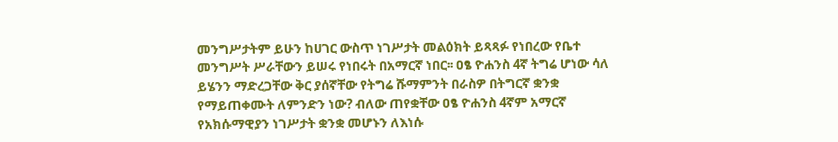መንግሥታትም ይሁን ከሀገር ውስጥ ነገሥታት መልዕክት ይጻጻፉ የነበረው የቤተ መንግሥት ሥራቸውን ይሠሩ የነበሩት በአማርኛ ነበር፡፡ ዐፄ ዮሐንስ 4ኛ ትግሬ ሆነው ሳለ ይሄንን ማድረጋቸው ቅር ያሰኛቸው የትግሬ ሹማምንት በራስዎ በትግርኛ ቋንቋ የማይጠቀሙት ለምንድን ነው? ብለው ጠየቋቸው ዐፄ ዮሐንስ 4ኛም አማርኛ የአክሱማዊያን ነገሥታት ቋንቋ መሆኑን ለእነሱ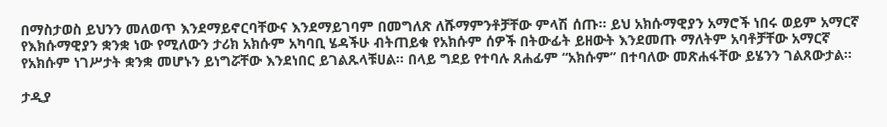በማስታወስ ይህንን መለወጥ እንደማይኖርባቸውና እንደማይገባም በመግለጽ ለሹማምንቶቻቸው ምላሽ ሰጡ፡፡ ይህ አክሱማዊያን አማሮች ነበሩ ወይም አማርኛ የእክሱማዊያን ቋንቋ ነው የሚለውን ታሪክ አክሱም አካባቢ ሄዳችሁ ብትጠይቁ የአክሱም ሰዎች በትውፊት ይዘውት እንደመጡ ማለትም አባቶቻቸው አማርኛ የአክሱም ነገሥታት ቋንቋ መሆኑን ይነግሯቸው እንደነበር ይገልጹላቹሀል፡፡ በላይ ግደይ የተባሉ ጸሐፊም “አክሱም” በተባለው መጽሐፋቸው ይሄንን ገልጸውታል፡፡

ታዲያ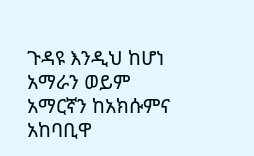ጉዳዩ እንዲህ ከሆነ አማራን ወይም አማርኛን ከአክሱምና አከባቢዋ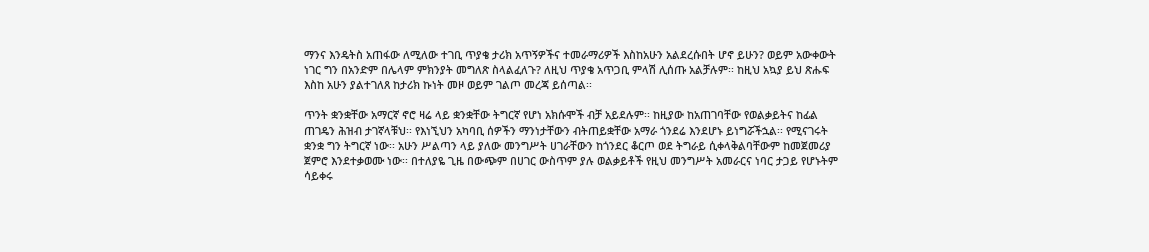ማንና እንዴትስ አጠፋው ለሚለው ተገቢ ጥያቄ ታሪክ አጥኝዎችና ተመራማሪዎች እስከአሁን አልደረሱበት ሆኖ ይሁን? ወይም አውቀውት ነገር ግን በአንድም በሌላም ምክንያት መግለጽ ስላልፈለጉ? ለዚህ ጥያቄ አጥጋቢ ምላሽ ሊሰጡ አልቻሉም፡፡ ከዚህ አኳያ ይህ ጽሑፍ እስከ አሁን ያልተገለጸ ከታሪክ ኩነት መዞ ወይም ገልጦ መረጃ ይሰጣል፡፡

ጥንት ቋንቋቸው አማርኛ ኖሮ ዛሬ ላይ ቋንቋቸው ትግርኛ የሆነ አክሱሞች ብቻ አይደሉም፡፡ ከዚያው ከአጠገባቸው የወልቃይትና ከፊል ጠገዴን ሕዝብ ታገኛላቹህ፡፡ የእነኚህን አካባቢ ሰዎችን ማንነታቸውን ብትጠይቋቸው አማራ ጎንደሬ እንደሆኑ ይነግሯችኋል፡፡ የሚናገሩት ቋንቋ ግን ትግርኛ ነው፡፡ አሁን ሥልጣን ላይ ያለው መንግሥት ሀገራቸውን ከጎንደር ቆርጦ ወደ ትግራይ ሲቀላቅልባቸውም ከመጀመሪያ ጀምሮ እንደተቃወሙ ነው፡፡ በተለያዬ ጊዜ በውጭም በሀገር ውስጥም ያሉ ወልቃይቶች የዚህ መንግሥት አመራርና ነባር ታጋይ የሆኑትም ሳይቀሩ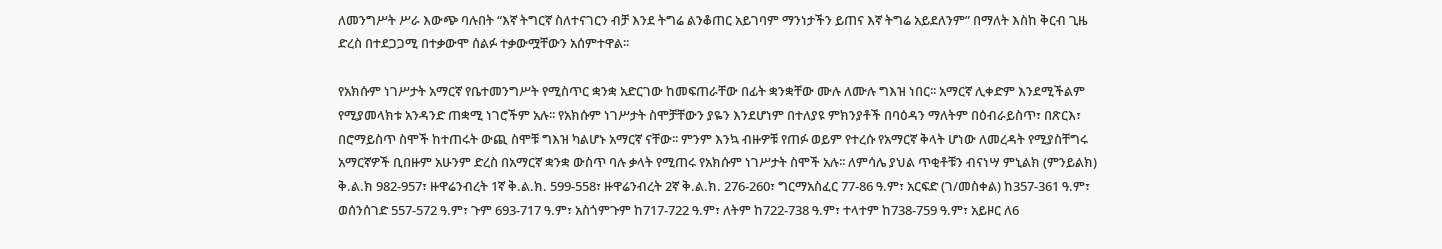ለመንግሥት ሥራ እውጭ ባሉበት “እኛ ትግርኛ ስለተናገርን ብቻ እንደ ትግሬ ልንቆጠር አይገባም ማንነታችን ይጠና እኛ ትግሬ አይደለንም” በማለት እስከ ቅርብ ጊዜ ድረስ በተደጋጋሚ በተቃውሞ ሰልፉ ተቃውሟቸውን አሰምተዋል፡፡

የአክሱም ነገሥታት አማርኛ የቤተመንግሥት የሚስጥር ቋንቋ አድርገው ከመፍጠራቸው በፊት ቋንቋቸው ሙሉ ለሙሉ ግእዝ ነበር፡፡ አማርኛ ሊቀድም እንደሚችልም የሚያመላክቱ አንዳንድ ጠቋሚ ነገሮችም አሉ፡፡ የአክሱም ነገሥታት ስሞቻቸውን ያዬን እንደሆነም በተለያዩ ምክንያቶች በባዕዳን ማለትም በዕብራይስጥ፣ በጽርእ፣ በሮማይስጥ ስሞች ከተጠሩት ውጪ ስሞቹ ግእዝ ካልሆኑ አማርኛ ናቸው፡፡ ምንም እንኳ ብዙዎቹ የጠፉ ወይም የተረሱ የአማርኛ ቅላት ሆነው ለመረዳት የሚያስቸግሩ አማርኛዎች ቢበዙም አሁንም ድረስ በአማርኛ ቋንቋ ውስጥ ባሉ ቃላት የሚጠሩ የአክሱም ነገሥታት ስሞች አሉ፡፡ ለምሳሌ ያህል ጥቂቶቹን ብናነሣ ምኒልክ (ምንይልክ) ቅ.ል.ክ 982-957፣ ዙዋሬንብረት 1ኛ ቅ.ል.ክ. 599-558፣ ዙዋሬንብረት 2ኛ ቅ.ል.ክ. 276-260፣ ግርማአስፈር 77-86 ዓ.ም፣ አርፍድ (ገ/መስቀል) ከ357-361 ዓ.ም፣ ወሰንሰገድ 557-572 ዓ.ም፣ ጉም 693-717 ዓ.ም፣ አስጎምጉም ከ717-722 ዓ.ም፣ ለትም ከ722-738 ዓ.ም፣ ተላተም ከ738-759 ዓ.ም፣ አይዞር ለ6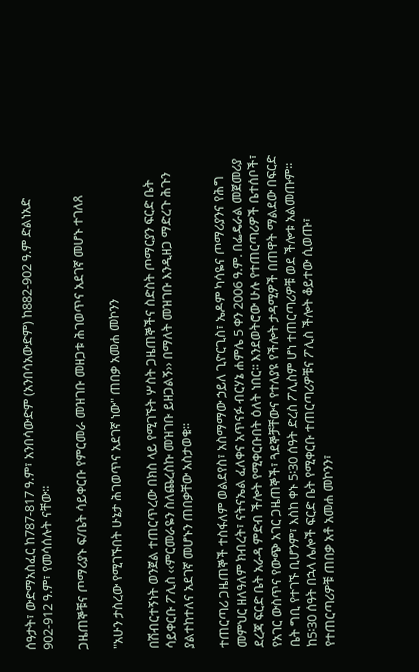ሰዓታት፣ ውድማአስፈር ከ787-817 ዓ.ም፣ አንበሳውድም (አንበሳአውድም) ከ882-902 ዓ.ም ድልነአድ 902-912 ዓ.ም፣ የመሳሰሉት ናቸው፡፡

ጋዜጠኞቹና ጦማሪያኑ ፍ/ቤት ሳይቀርቡ የምርመራ መዝገቡ መዘጋቱ ሕገወጥና አደገኛ መሆኑ ተገለጸ

"አሁን ታስረው የሚገኙበት ሁኔታ ሕገወጥና አደገኛ ነው" ጠበቃ አመሐ መኮንን

በሽብርተኝነት ወንጀል ተጠርጥረው በክስ ላይ የሚገኙት ሦስት ጋዜጠኞችና ስድስት ጦማርያን ፍርድ ቤት ሳይቀርቡ ፖሊስ ‹‹ምርመራዬን ስለጨረስኩ መዝገቡ ይዘጋልኝ›› በማለት መዝገቡ እንዲዘጋ ማድረጉ ሕጉን ያልተከተለና አደገኛ መሆኑን ጠበቃቸው አስታወቁ፡፡

ተጠርጣሪ ጋዜጠኞች ተስፋለም ወልደየስ፣ አስማማው ኃይለ ጊዮርጊስ፣ ኤዶም ካሳዬና ጦማሪያንና የሕግ መምህር ዘለዓለም ክብረት፣ ናትናኤል ፈለቀና አጥናፉ ብርሃኔ ሐምሌ 5 ቀን 2006 ዓ.ም. በፌዴራል መጀመሪያ ደረጃ ፍርድ ቤት አራዳ ምድብ ችሎት የሚቀርቡበት ዕለት ነበር፡፡ እንደወትሮው ሁሉ የተጠርጣሪዎች ቤተሰቦች፣ የአገር ውስጥና የውጭ አገር ጋዜጠኞች፣ ጓደኞቻቸውና የተለያዩ የችሎት ታዳሚዎች በጠዋት ማልደው በፍርድ ቤት ግቢ የተገኙ ቢሆንም፣ እስከ ቀኑ 5፡30 ሰዓት ድረስ ፖሊስም ሆነ ተጠርጣሪዎቹ ወደ ችሎቱ አልመጡም፡፡ ከ5፡30 ሰዓት በኋላ ሌሎች ፍርድ ቤት የሚቀርቡ ተጠርጣሪዎቹና ፖሊስ ችሎት ቆይተው ሲወጡ፣ የተጠርጣሪዎቹ ጠበቃ አቶ አመሐ መኮንን፣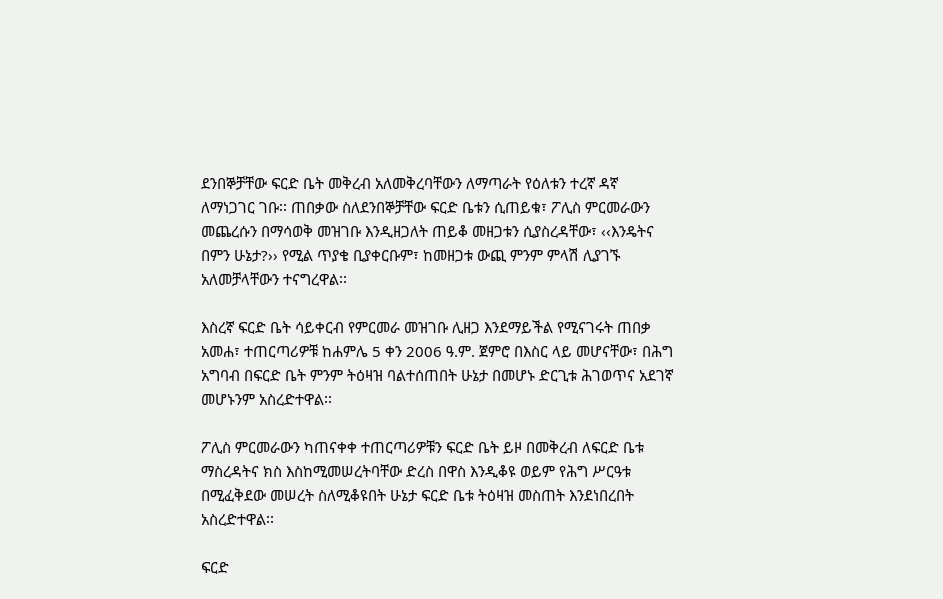ደንበኞቻቸው ፍርድ ቤት መቅረብ አለመቅረባቸውን ለማጣራት የዕለቱን ተረኛ ዳኛ ለማነጋገር ገቡ፡፡ ጠበቃው ስለደንበኞቻቸው ፍርድ ቤቱን ሲጠይቁ፣ ፖሊስ ምርመራውን መጨረሱን በማሳወቅ መዝገቡ እንዲዘጋለት ጠይቆ መዘጋቱን ሲያስረዳቸው፣ ‹‹እንዴትና በምን ሁኔታ?›› የሚል ጥያቄ ቢያቀርቡም፣ ከመዘጋቱ ውጪ ምንም ምላሽ ሊያገኙ አለመቻላቸውን ተናግረዋል፡፡

እስረኛ ፍርድ ቤት ሳይቀርብ የምርመራ መዝገቡ ሊዘጋ እንደማይችል የሚናገሩት ጠበቃ አመሐ፣ ተጠርጣሪዎቹ ከሐምሌ 5 ቀን 2006 ዓ.ም. ጀምሮ በእስር ላይ መሆናቸው፣ በሕግ አግባብ በፍርድ ቤት ምንም ትዕዛዝ ባልተሰጠበት ሁኔታ በመሆኑ ድርጊቱ ሕገወጥና አደገኛ መሆኑንም አስረድተዋል፡፡

ፖሊስ ምርመራውን ካጠናቀቀ ተጠርጣሪዎቹን ፍርድ ቤት ይዞ በመቅረብ ለፍርድ ቤቱ ማስረዳትና ክስ እስከሚመሠረትባቸው ድረስ በዋስ እንዲቆዩ ወይም የሕግ ሥርዓቱ በሚፈቅደው መሠረት ስለሚቆዩበት ሁኔታ ፍርድ ቤቱ ትዕዛዝ መስጠት እንደነበረበት አስረድተዋል፡፡

ፍርድ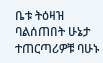ቤቱ ትዕዛዝ ባልሰጠበት ሁኔታ ተጠርጣሪዎቹ ባሁኑ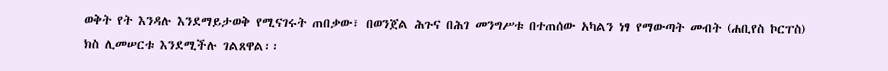ወቅት የት እንዳሉ እንደማይታወቅ የሚናገሩት ጠበቃው፣ በወንጀል ሕጉና በሕገ መንግሥቱ በተጠሰው አካልን ነፃ የማውጣት መብት (ሐቢየስ ኮርፐስ) ክስ ሊመሠርቱ እንደሚችሉ ገልጸዋል፡፡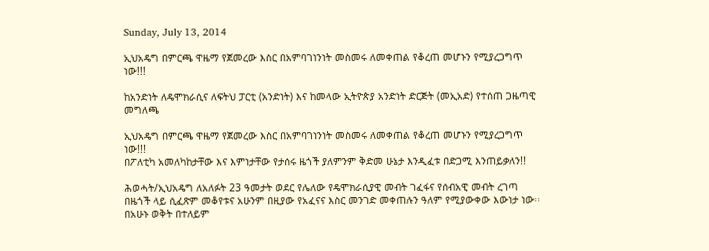Sunday, July 13, 2014

ኢህአዴግ በምርጫ ዋዜማ የጀመረው እስር በአምባገነንነት መስመሩ ለመቀጠል የቆረጠ መሆኑን የሚያረጋግጥ ነው!!!

ከአንድነት ለዴሞክራሲና ለፍትህ ፓርቲ (አንድነት) እና ከመላው ኢትዮጵያ አንድነት ድርጅት (መኢአድ) የተሰጠ ጋዜጣዊ መግለጫ

ኢህአዴግ በምርጫ ዋዜማ የጀመረው እስር በአምባገነንነት መስመሩ ለመቀጠል የቆረጠ መሆኑን የሚያረጋግጥ ነው!!!
በፖለቲካ አመለካከታቸው እና እምነታቸው የታሰሩ ዜጎች ያለምንም ቅድመ ሁኔታ እንዲፈቱ በድጋሚ እንጠይቃለን!!

ሕወሓት/ኢህአዴግ ለአለፉት 23 ዓመታት ወደር የሌለው የዴሞክራሲያዊ መብት ገፈፋና የሰብአዊ መብት ረገጣ በዜጎች ላይ ሲፈጽም መቆየቱና አሁንም በዚያው የአፈናና እስር መንገድ መቀጠሉን ዓለም የሚያውቀው እውነታ ነው፡፡ በአሁኑ ወቅት በተለይም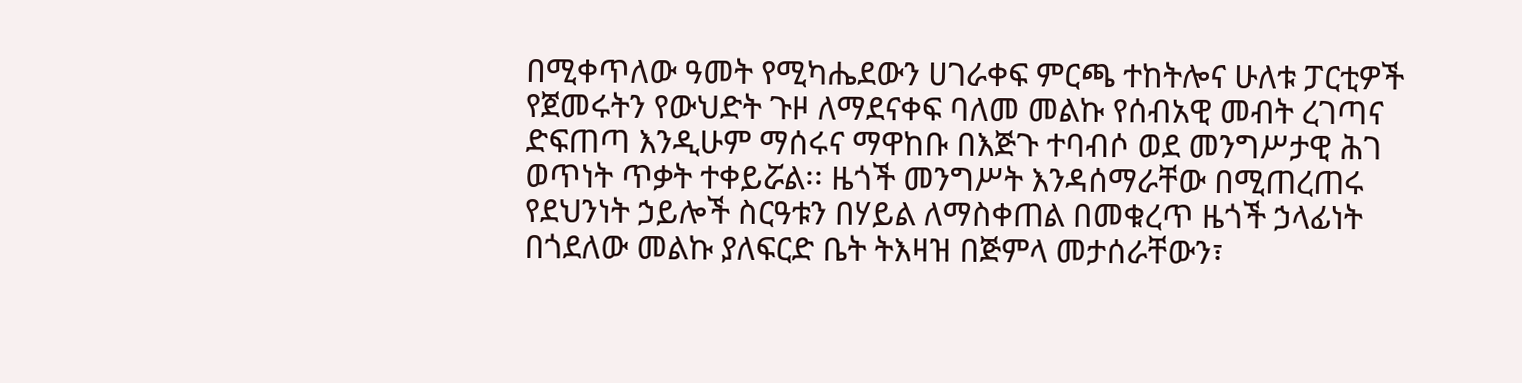በሚቀጥለው ዓመት የሚካሔደውን ሀገራቀፍ ምርጫ ተከትሎና ሁለቱ ፓርቲዎች የጀመሩትን የውህድት ጉዞ ለማደናቀፍ ባለመ መልኩ የሰብአዊ መብት ረገጣና ድፍጠጣ እንዲሁም ማሰሩና ማዋከቡ በእጅጉ ተባብሶ ወደ መንግሥታዊ ሕገ ወጥነት ጥቃት ተቀይሯል፡፡ ዜጎች መንግሥት እንዳሰማራቸው በሚጠረጠሩ የደህንነት ኃይሎች ስርዓቱን በሃይል ለማስቀጠል በመቁረጥ ዜጎች ኃላፊነት በጎደለው መልኩ ያለፍርድ ቤት ትእዛዝ በጅምላ መታሰራቸውን፣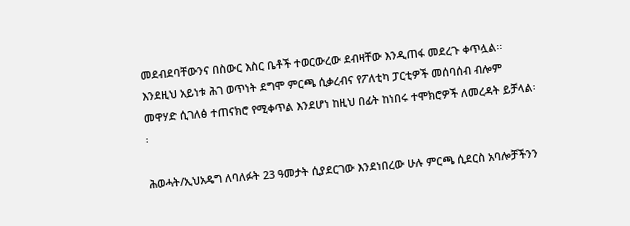መደብደባቸውንና በስውር እስር ቤቶች ተወርውረው ደብዛቸው እንዲጠፋ መደረጉ ቀጥሏል፡፡ እንደዚህ አይነቱ ሕገ ወጥነት ደግሞ ምርጫ ሲቃረብና የፖለቲካ ፓርቲዎች መሰባሰብ ብሎም መዋሃድ ሲገለፅ ተጠናክሮ የሚቀጥል እንደሆነ ከዚህ በፊት ከነበሩ ተሞክሮዎች ለመረዳት ይቻላል፡፡

ሕወሓት/ኢህአዴግ ለባለፉት 23 ዓመታት ሲያደርገው እንደነበረው ሁሉ ምርጫ ሲደርስ አባሎቻችንን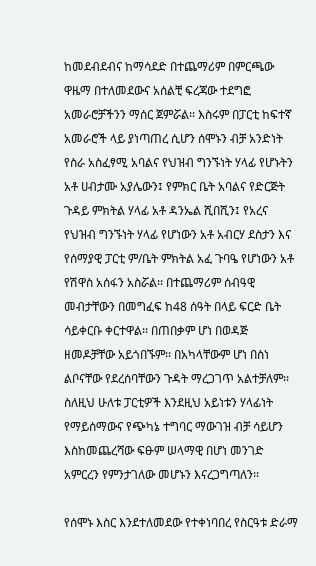ከመደብደብና ከማሳደድ በተጨማሪም በምርጫው ዋዜማ በተለመደውና አሰልቺ ፍረጃው ተደግፎ አመራሮቻችንን ማሰር ጀምሯል፡፡ እስሩም በፓርቲ ከፍተኛ አመራሮች ላይ ያነጣጠረ ሲሆን ሰሞኑን ብቻ አንድነት የስራ አስፈፃሚ አባልና የህዝብ ግንኙነት ሃላፊ የሆኑትን አቶ ሀብታሙ አያሌውን፤ የምክር ቤት አባልና የድርጅት ጉዳይ ምክትል ሃላፊ አቶ ዳንኤል ሺበሺን፤ የአረና የህዝብ ግንኙነት ሃላፊ የሆነውን አቶ አብርሃ ደስታን እና የሰማያዊ ፓርቲ ም/ቤት ምክትል አፈ ጉባዔ የሆነውን አቶ የሽዋስ አሰፋን አስሯል፡፡ በተጨማሪም ሰብዓዊ መብታቸውን በመግፈፍ ከ48 ሰዓት በላይ ፍርድ ቤት ሳይቀርቡ ቀርተዋል፡፡ በጠበቃም ሆነ በወዳጅ ዘመዶቻቸው አይጎበኙም፡፡ በአካላቸውም ሆነ በስነ ልቦናቸው የደረሰባቸውን ጉዳት ማረጋገጥ አልተቻለም፡፡ ስለዚህ ሁለቱ ፓርቲዎች እንደዚህ አይነቱን ሃላፊነት የማይሰማውና የጭካኔ ተግባር ማውገዝ ብቻ ሳይሆን እስከመጨረሻው ፍፁም ሠላማዊ በሆነ መንገድ አምርረን የምንታገለው መሆኑን እናረጋግጣለን፡፡

የሰሞኑ እስር እንደተለመደው የተቀነባበረ የስርዓቱ ድራማ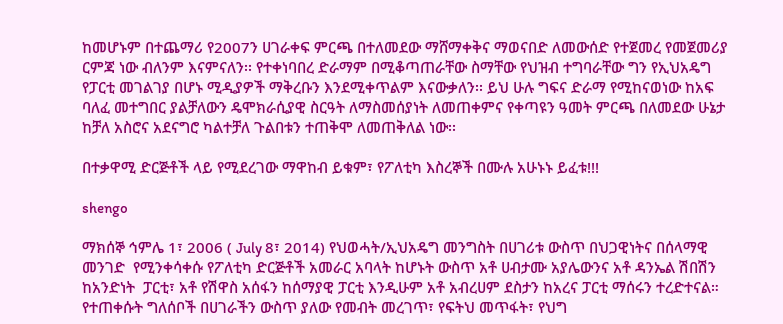ከመሆኑም በተጨማሪ የ2007ን ሀገራቀፍ ምርጫ በተለመደው ማሸማቀቅና ማወናበድ ለመውሰድ የተጀመረ የመጀመሪያ ርምጃ ነው ብለንም እናምናለን፡፡ የተቀነባበረ ድራማም በሚቆጣጠራቸው ስማቸው የህዝብ ተግባራቸው ግን የኢህአዴግ የፓርቲ መገልገያ በሆኑ ሚዲያዎች ማቅረቡን እንደሚቀጥልም እናውቃለን፡፡ ይህ ሁሉ ግፍና ድራማ የሚከናወነው ከአፍ ባለፈ መተግበር ያልቻለውን ዴሞክራሲያዊ ስርዓት ለማስመሰያነት ለመጠቀምና የቀጣዩን ዓመት ምርጫ በለመደው ሁኔታ ከቻለ አስሮና አደናግሮ ካልተቻለ ጉልበቱን ተጠቅሞ ለመጠቅለል ነው፡፡

በተቃዋሚ ድርጅቶች ላይ የሚደረገው ማዋከብ ይቁም፣ የፖለቲካ እስረኞች በሙሉ አሁኑኑ ይፈቱ!!!

shengo

ማክሰኞ ኅምሌ 1፣ 2006 ( July 8፣ 2014) የህወሓት/ኢህአዴግ መንግስት በሀገሪቱ ውስጥ በህጋዊነትና በሰላማዊ መንገድ  የሚንቀሳቀሱ የፖለቲካ ድርጅቶች አመራር አባላት ከሆኑት ውስጥ አቶ ሀብታሙ አያሌውንና አቶ ዳንኤል ሽበሽን ከአንድነት  ፓርቲ፣ አቶ የሽዋስ አሰፋን ከሰማያዊ ፓርቲ እንዲሁም አቶ አብረሀም ደስታን ከአረና ፓርቲ ማሰሩን ተረድተናል።  የተጠቀሱት ግለሰቦች በሀገራችን ውስጥ ያለው የመብት መረገጥ፣ የፍትህ መጥፋት፣ የህግ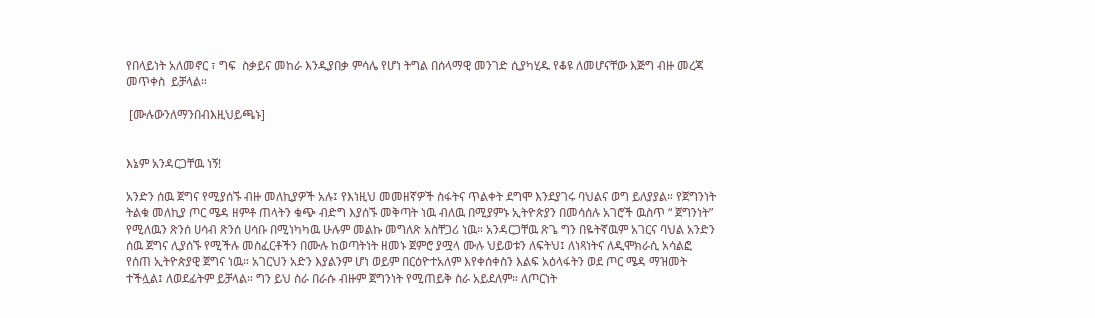የበላይነት አለመኖር ፣ ግፍ  ስቃይና መከራ እንዲያበቃ ምሳሌ የሆነ ትግል በሰላማዊ መንገድ ሲያካሂዱ የቆዩ ለመሆናቸው እጅግ ብዙ መረጃ መጥቀስ  ይቻላል።

 [ሙሉውንለማንበብእዚህይጫኑ]


እኔም አንዳርጋቸዉ ነኝ!

አንድን ሰዉ ጀግና የሚያሰኙ ብዙ መለኪያዎች አሉ፤ የእነዚህ መመዘኛዎች ስፋትና ጥልቀት ደግሞ እንደያገሩ ባህልና ወግ ይለያያል። የጀግንነት ትልቁ መለኪያ ጦር ሜዳ ዘምቶ ጠላትን ቁጭ ብድግ እያሰኙ መቅጣት ነዉ ብለዉ በሚያምኑ ኢትዮጵያን በመሳሰሉ አገሮች ዉስጥ “ ጀግንነት” የሚለዉን ጽንሰ ሀሳብ ጽንሰ ሀሳቡ በሚነካካዉ ሁሉም መልኩ መግለጽ አስቸጋሪ ነዉ። አንዳርጋቸዉ ጽጌ ግን በዬትኛዉም አገርና ባህል አንድን ሰዉ ጀግና ሊያሰኙ የሚችሉ መስፈርቶችን በሙሉ ከወጣትነት ዘመኑ ጀምሮ ያሟላ ሙሉ ህይወቱን ለፍትህ፤ ለነጻነትና ለዲሞክራሲ አሳልፎ የሰጠ ኢትዮጵያዊ ጀግና ነዉ። አገርህን አድን እያልንም ሆነ ወይም በርዕዮተአለም እየቀሰቀስን እልፍ አዕላፋትን ወደ ጦር ሜዳ ማዝመት ተችሏል፤ ለወደፊትም ይቻላል። ግን ይህ ስራ በራሱ ብዙም ጀግንነት የሚጠይቅ ስራ አይደለም። ለጦርነት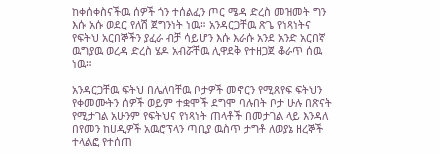ከቀሰቀስናችዉ ሰዎች ጎን ተሰልፈን ጦር ሜዳ ድረስ መዝመት ግን እሱ አሱ ወደር የለሽ ጀግንነት ነዉ። አንዳርጋቸዉ ጽጌ የነጻነትና የፍትህ አርበኞችን ያፈራ ብቻ ሳይሆን እሱ እራሱ አንደ አንድ አርበኛ ዉግያዉ ወረዳ ድረስ ሄዶ አብሯቸዉ ሊዋደቅ የተዘጋጀ ቆራጥ ሰዉ ነዉ።

አንዳርጋቸዉ ፍትህ በሌለባቸዉ ቦታዎች መኖርን የሚጸየፍ ፍትህን የቀመሙትን ሰዎች ወይም ተቋሞች ደግሞ ባሉበት ቦታ ሁሉ በጽናት የሚታገል አሁንም የፍትህና የነጻነት ጠላቶች በመታገል ላይ እንዳለ በየመን ከሀዲዎች አዉሮፕላን ጣቢያ ዉስጥ ታግቶ ለወያኔ ዘረኞች ተላልፎ የተሰጠ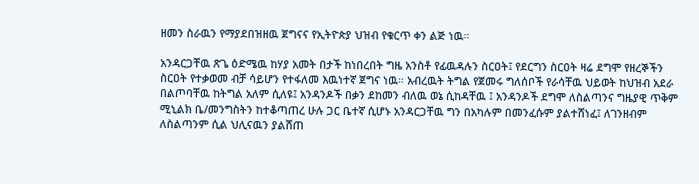ዘመን ስራዉን የማያደበዝዘዉ ጀግናና የኢትዮጵያ ህዝብ የቁርጥ ቀን ልጅ ነዉ።

አንዳርጋቸዉ ጽጌ ዕድሜዉ ከሃያ አመት በታች ከነበረበት ግዜ አንስቶ የፊዉዳሉን ስርዐት፤ የደርግን ስርዐት ዛሬ ደግሞ የዘረኞችን ስርዐት የተቃወመ ብቻ ሳይሆን የተፋለመ እዉነተኛ ጀግና ነዉ። አብረዉት ትግል የጀመሩ ግለሰቦች የራሳቸዉ ህይወት ከህዝብ አደራ በልጦባቸዉ ከትግል አለም ሲለዩ፤ አንዳንዶች በቃን ደከመን ብለዉ ወኔ ሲከዳቸዉ ፤ አንዳንዶች ደግሞ ለስልጣንና ግዜያዊ ጥቅም ሚኒልክ ቤ/መንግስትን ከተቆጣጠረ ሁሉ ጋር ቤተኛ ሲሆኑ አንዳርጋቸዉ ግን በአካሉም በመንፈሱም ያልተሸነፈ፤ ለገንዘብም ለስልጣንም ሲል ህሊናዉን ያልሸጠ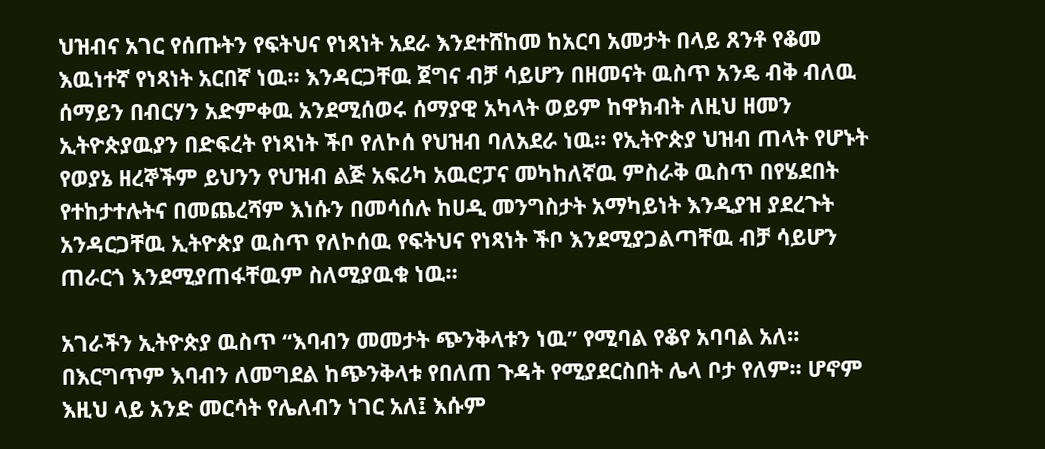ህዝብና አገር የሰጡትን የፍትህና የነጻነት አደራ እንደተሸከመ ከአርባ አመታት በላይ ጸንቶ የቆመ እዉነተኛ የነጻነት አርበኛ ነዉ። እንዳርጋቸዉ ጀግና ብቻ ሳይሆን በዘመናት ዉስጥ አንዴ ብቅ ብለዉ ሰማይን በብርሃን አድምቀዉ አንደሚሰወሩ ሰማያዊ አካላት ወይም ከዋክብት ለዚህ ዘመን ኢትዮጵያዉያን በድፍረት የነጻነት ችቦ የለኮሰ የህዝብ ባለአደራ ነዉ። የኢትዮጵያ ህዝብ ጠላት የሆኑት የወያኔ ዘረኞችም ይህንን የህዝብ ልጅ አፍሪካ አዉሮፓና መካከለኛዉ ምስራቅ ዉስጥ በየሄደበት የተከታተሉትና በመጨረሻም እነሱን በመሳሰሉ ከሀዲ መንግስታት አማካይነት እንዲያዝ ያደረጉት አንዳርጋቸዉ ኢትዮጵያ ዉስጥ የለኮሰዉ የፍትህና የነጻነት ችቦ እንደሚያጋልጣቸዉ ብቻ ሳይሆን ጠራርጎ እንደሚያጠፋቸዉም ስለሚያዉቁ ነዉ።

አገራችን ኢትዮጵያ ዉስጥ “እባብን መመታት ጭንቅላቱን ነዉ” የሚባል የቆየ አባባል አለ። በእርግጥም እባብን ለመግደል ከጭንቅላቱ የበለጠ ጉዳት የሚያደርስበት ሌላ ቦታ የለም። ሆኖም እዚህ ላይ አንድ መርሳት የሌለብን ነገር አለ፤ እሱም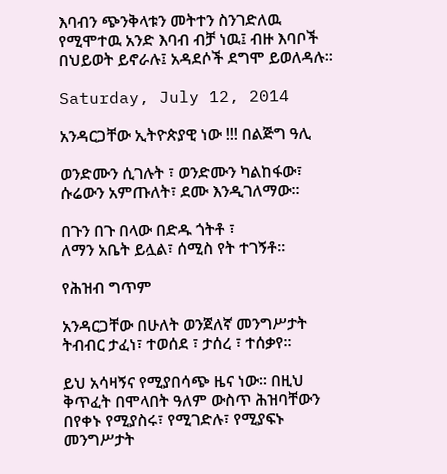እባብን ጭንቅላቱን መትተን ስንገድለዉ የሚሞተዉ አንድ እባብ ብቻ ነዉ፤ ብዙ እባቦች በህይወት ይኖራሉ፤ አዳደሶች ደግሞ ይወለዳሉ።

Saturday, July 12, 2014

አንዳርጋቸው ኢትዮጵያዊ ነው !!! በልጅግ ዓሊ

ወንድሙን ሲገሉት ፣ ወንድሙን ካልከፋው፣
ሱሬውን አምጡለት፣ ደሙ እንዲገለማው።

በጉን በጉ በላው በድዱ ጎትቶ ፣
ለማን አቤት ይሏል፣ ሰሚስ የት ተገኝቶ።

የሕዝብ ግጥም

አንዳርጋቸው በሁለት ወንጀለኛ መንግሥታት ትብብር ታፈነ፣ ተወሰደ ፣ ታሰረ ፣ ተሰቃየ።

ይህ አሳዛኝና የሚያበሳጭ ዜና ነው። በዚህ ቅጥፈት በሞላበት ዓለም ውስጥ ሕዝባቸውን በየቀኑ የሚያስሩ፣ የሚገድሉ፣ የሚያፍኑ መንግሥታት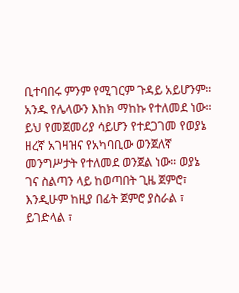ቢተባበሩ ምንም የሚገርም ጉዳይ አይሆንም። አንዱ የሌላውን እከክ ማከኩ የተለመደ ነው። ይህ የመጀመሪያ ሳይሆን የተደጋገመ የወያኔ ዘረኛ አገዛዝና የአካባቢው ወንጀለኛ መንግሥታት የተለመደ ወንጀል ነው። ወያኔ ገና ስልጣን ላይ ከወጣበት ጊዜ ጀምሮ፣ እንዲሁም ከዚያ በፊት ጀምሮ ያስራል ፣ ይገድላል ፣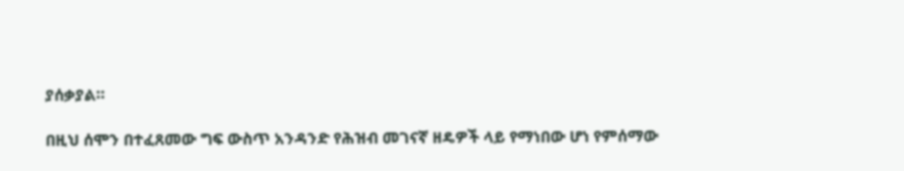ያሰቃያል።

በዚህ ሰሞን በተፈጸመው ግፍ ውስጥ አንዳንድ የሕዝብ መገናኛ ዘዴዎች ላይ የማነበው ሆነ የምሰማው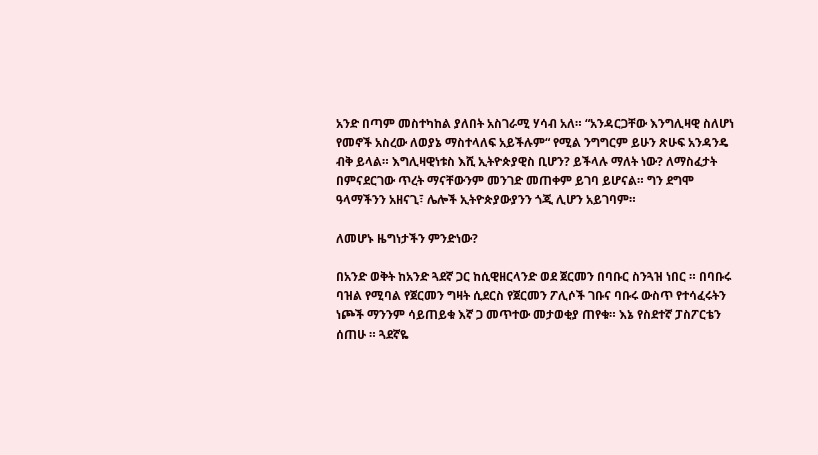አንድ በጣም መስተካከል ያለበት አስገራሚ ሃሳብ አለ። “አንዳርጋቸው እንግሊዛዊ ስለሆነ የመኖች አስረው ለወያኔ ማስተላለፍ አይችሉም“ የሚል ንግግርም ይሁን ጽሁፍ አንዳንዴ ብቅ ይላል። እግሊዛዊነቱስ እሺ ኢትዮጵያዊስ ቢሆን? ይችላሉ ማለት ነው? ለማስፈታት በምናደርገው ጥረት ማናቸውንም መንገድ መጠቀም ይገባ ይሆናል። ግን ደግሞ ዓላማችንን አዘናጊ፣ ሌሎች ኢትዮጵያውያንን ጎጂ ሊሆን አይገባም።

ለመሆኑ ዜግነታችን ምንድነው?

በአንድ ወቅት ከአንድ ጓደኛ ጋር ከሲዊዘርላንድ ወደ ጀርመን በባቡር ስንጓዝ ነበር ። በባቡሩ ባዝል የሚባል የጀርመን ግዛት ሲደርስ የጀርመን ፖሊሶች ገቡና ባቡሩ ውስጥ የተሳፈሩትን ነጮች ማንንም ሳይጠይቁ እኛ ጋ መጥተው መታወቂያ ጠየቁ። እኔ የስደተኛ ፓስፖርቴን ሰጠሁ ። ጓደኛዬ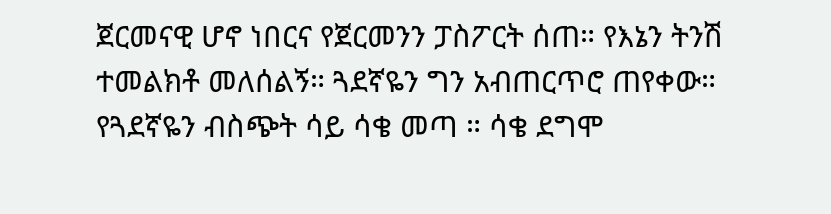ጀርመናዊ ሆኖ ነበርና የጀርመንን ፓስፖርት ሰጠ። የእኔን ትንሽ ተመልክቶ መለሰልኝ። ጓደኛዬን ግን አብጠርጥሮ ጠየቀው። የጓደኛዬን ብስጭት ሳይ ሳቄ መጣ ። ሳቄ ደግሞ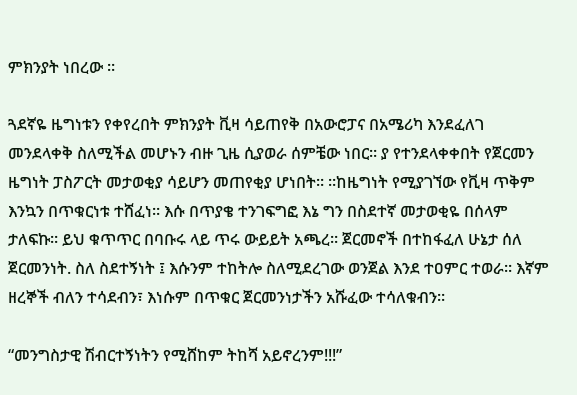ምክንያት ነበረው ።

ጓደኛዬ ዜግነቱን የቀየረበት ምክንያት ቪዛ ሳይጠየቅ በአውሮፓና በአሜሪካ እንደፈለገ መንደላቀቅ ስለሚችል መሆኑን ብዙ ጊዜ ሲያወራ ሰምቼው ነበር። ያ የተንደላቀቀበት የጀርመን ዜግነት ፓስፖርት መታወቂያ ሳይሆን መጠየቂያ ሆነበት። ።ከዜግነት የሚያገኘው የቪዛ ጥቅም እንኳን በጥቁርነቱ ተሸፈነ። እሱ በጥያቄ ተንገፍግፎ እኔ ግን በስደተኛ መታወቂዬ በሰላም ታለፍኩ። ይህ ቁጥጥር በባቡሩ ላይ ጥሩ ውይይት አጫረ። ጀርመኖች በተከፋፈለ ሁኔታ ሰለ ጀርመንነት. ስለ ስደተኝነት ፤ እሱንም ተከትሎ ስለሚደረገው ወንጀል እንደ ተዐምር ተወራ። እኛም ዘረኞች ብለን ተሳደብን፣ እነሱም በጥቁር ጀርመንነታችን አሹፈው ተሳለቁብን።

“መንግስታዊ ሽብርተኝነትን የሚሸከም ትከሻ አይኖረንም!!!”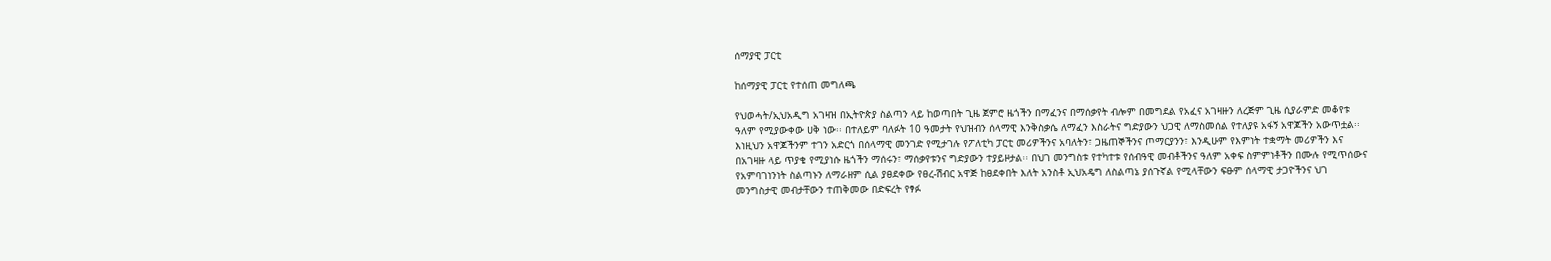ሰማያዊ ፓርቲ

ከሰማያዊ ፓርቲ የተሰጠ መግለጫ

የህወሓት/ኢህአዲግ አገዛዝ በኢትዮጵያ ስልጣን ላይ ከወጣበት ጊዜ ጀምሮ ዜጎችን በማፈንና በማሰቃየት ብሎም በመግደል የአፈና አገዛዙን ለረጅም ጊዜ ሲያራምድ መቆየቱ ዓለም የሚያውቀው ሀቅ ነው፡፡ በተለይም ባለፉት 10 ዓመታት የህዝብን ሰላማዊ እንቅስቃሴ ለማፈን እስራትና ግድያውን ህጋዊ ለማስመሰል የተለያዩ አፋኝ አዋጆችን አውጥቷል፡፡ እነዚህን አዋጆችንም ተገን አድርጎ በሰላማዊ መንገድ የሚታገሉ የፖለቲካ ፓርቲ መሪዎችንና አባለትን፣ ጋዜጠኞችንና ጦማርያንን፣ እንዲሁም የእምነት ተቋማት መሪዎችን እና በአገዛዙ ላይ ጥያቄ የሚያነሱ ዜጎችን ማሰሩን፣ ማሰቃየቱንና ግድያውን ተያይዞታል፡፡ በህገ መንግስቱ የተካተቱ የሰብዓዊ መብቶችንና ዓለም አቀፍ ስምምነቶችን በሙሉ የሚጥሰውና የአምባገነንነት ስልጣኑን ለማራዘም ሲል ያፀደቀው የፀረ-ሽብር አዋጅ ከፀደቀበት እለት አንስቶ ኢህአዴግ ለስልጣኔ ያሰጉኛል የሚላቸውን ፍፁም ሰላማዊ ታጋዮችንና ህገ መንግስታዊ መብታቸውን ተጠቅመው በድፍረት የፃፉ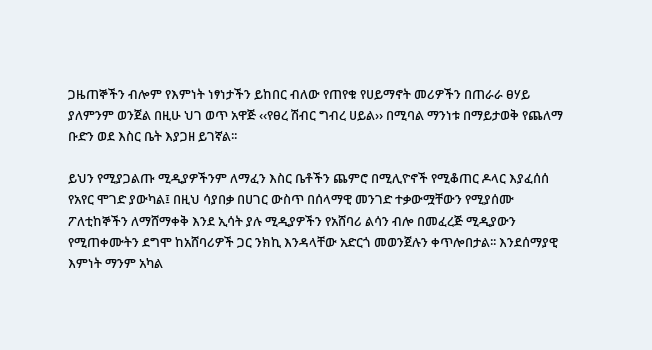ጋዜጠኞችን ብሎም የእምነት ነፃነታችን ይከበር ብለው የጠየቁ የሀይማኖት መሪዎችን በጠራራ ፀሃይ ያለምንም ወንጀል በዚሁ ህገ ወጥ አዋጅ ‹‹የፀረ ሽብር ግብረ ሀይል›› በሚባል ማንነቱ በማይታወቅ የጨለማ ቡድን ወደ እስር ቤት እያጋዘ ይገኛል፡፡

ይህን የሚያጋልጡ ሚዲያዎችንም ለማፈን እስር ቤቶችን ጨምሮ በሚሊዮኖች የሚቆጠር ዶላር እያፈሰሰ የአየር ሞገድ ያውካል፤ በዚህ ሳያበቃ በሀገር ውስጥ በሰላማዊ መንገድ ተቃውሟቸውን የሚያሰሙ ፖለቲከኞችን ለማሸማቀቅ እንደ ኢሳት ያሉ ሚዲያዎችን የአሸባሪ ልሳን ብሎ በመፈረጅ ሚዲያውን የሚጠቀሙትን ደግሞ ከአሸባሪዎች ጋር ንክኪ እንዳላቸው አድርጎ መወንጀሉን ቀጥሎበታል፡፡ እንደሰማያዊ እምነት ማንም አካል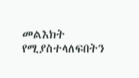መልእክት የሚያስተላለፍበትን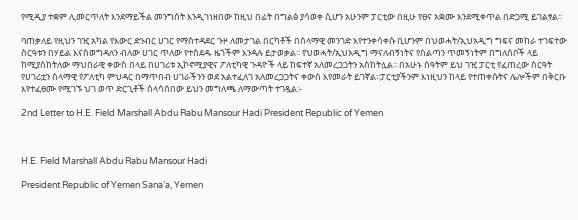የሚዲያ ተቋም ሊመርጥለት እንደማይችል መንግስት እንዲገነዘበው ከዚህ በፊት በግልፅ ያሳወቀ ሲሆን አሁንም ፓርቲው በዚሁ የፀና አቋሙ እንደሚቀጥል በድጋሚ ይገልፃል፡፡

ባጠቃለይ የዚህን ገዢ አካል የእውር ድንብር ሀገር የማስተዳደር ጉዞ ለመታገል በርካቶች በሰላማዊ መንገድ እየተንቀሳቀሱ ቢሆንም በህወሓት/ኢህአዲግ ግፍና መከራ ተገፍተው ስርዓቱን በሃይል እናስወግዳለን ብለው ሀገር ጥለው የተሰደዱ ዜጎችም እንዳሉ ይታወቃል፡፡ የህወሓት/ኢህአዲግ ማናለብኝነትና የስልጣን ጥመኝነትም በግለሰቦች ላይ ከሚያስከትለው ማህበራዊ ቀውስ በላይ በሀገሪቱ ኢኮኖሚያዊና ፖለቲካዊ ጉዳዮች ላይ ከፍተኛ አለመረጋጋትን አስከትሏል፡፡ በአሁኑ ሰዓትም ይህ ገዢ ፓርቲ የፈጠረው ስርዓት የሀገሪቷን ሰላማዊ የፖለቲካ ምህዳር በማጥበብ ሀገራችንን ወደ አልተፈለገ አለመረጋጋትና ቀውስ እየመራት ይገኛል፡፡ፓርቲያችንም እነዚህን ከላይ የተጠቀሱትና ሌሎችም በቅርቡ እየተፈፀሙ የሚገኙ ህገ ወጥ ድርጊቶች ስላሳሰበው ይህን መግለጫ ለማውጣት ተገዷል:-

2nd Letter to H.E. Field Marshall Abdu Rabu Mansour Hadi President Republic of Yemen



H.E. Field Marshall Abdu Rabu Mansour Hadi

President Republic of Yemen Sana’a, Yemen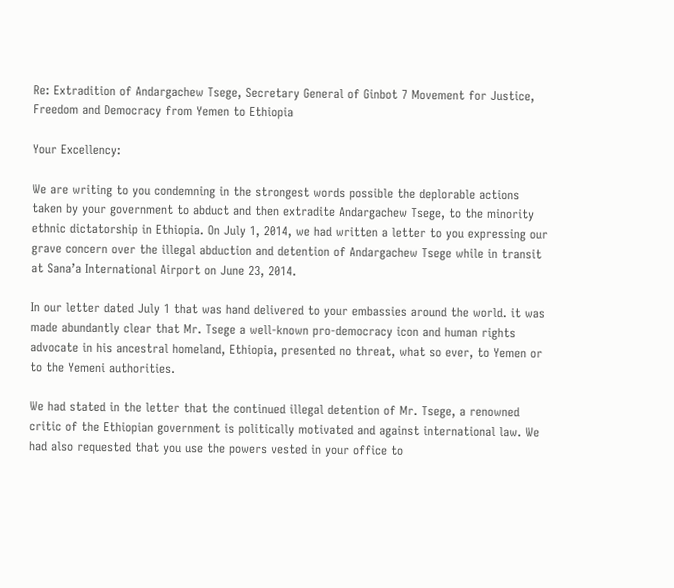Re: Extradition of Andargachew Tsege, Secretary General of Ginbot 7 Movement for Justice, Freedom and Democracy from Yemen to Ethiopia

Your Excellency:

We are writing to you condemning in the strongest words possible the deplorable actions taken by your government to abduct and then extradite Andargachew Tsege, to the minority ethnic dictatorship in Ethiopia. On July 1, 2014, we had written a letter to you expressing our grave concern over the illegal abduction and detention of Andargachew Tsege while in transit at Sana’a International Airport on June 23, 2014.

In our letter dated July 1 that was hand delivered to your embassies around the world. it was made abundantly clear that Mr. Tsege a well-known pro-democracy icon and human rights advocate in his ancestral homeland, Ethiopia, presented no threat, what so ever, to Yemen or to the Yemeni authorities.

We had stated in the letter that the continued illegal detention of Mr. Tsege, a renowned critic of the Ethiopian government is politically motivated and against international law. We had also requested that you use the powers vested in your office to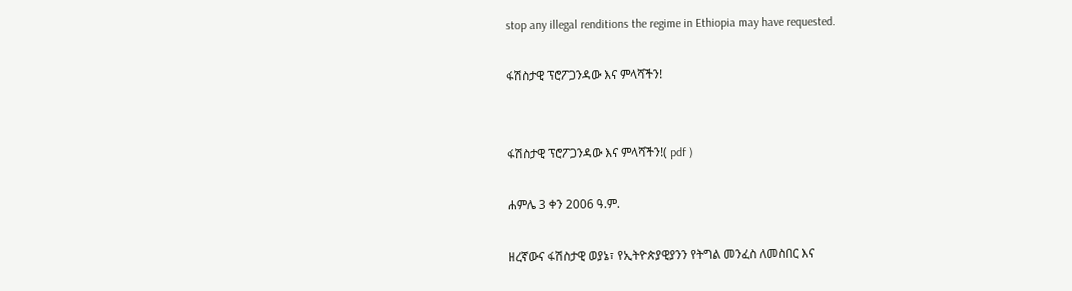stop any illegal renditions the regime in Ethiopia may have requested.

ፋሽስታዊ ፕሮፖጋንዳው እና ምላሻችን!


ፋሽስታዊ ፕሮፖጋንዳው እና ምላሻችን!( pdf )

ሐምሌ 3 ቀን 2006 ዓ.ም.

ዘረኛውና ፋሽስታዊ ወያኔ፣ የኢትዮጵያዊያንን የትግል መንፈስ ለመስበር እና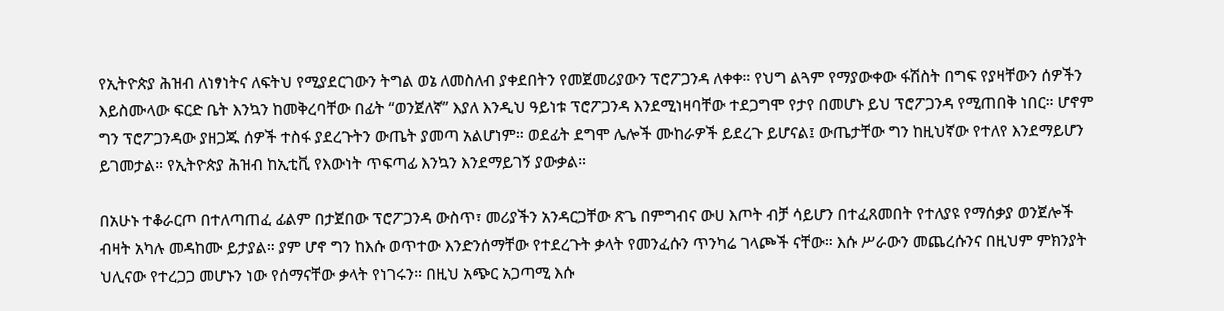የኢትዮጵያ ሕዝብ ለነፃነትና ለፍትህ የሚያደርገውን ትግል ወኔ ለመስለብ ያቀደበትን የመጀመሪያውን ፕሮፖጋንዳ ለቀቀ። የህግ ልጓም የማያውቀው ፋሽስት በግፍ የያዛቸውን ሰዎችን እይስሙላው ፍርድ ቤት እንኳን ከመቅረባቸው በፊት “ወንጀለኛ” እያለ እንዲህ ዓይነቱ ፕሮፖጋንዳ እንደሚነዛባቸው ተደጋግሞ የታየ በመሆኑ ይህ ፕሮፖጋንዳ የሚጠበቅ ነበር። ሆኖም ግን ፕሮፖጋንዳው ያዘጋጁ ሰዎች ተስፋ ያደረጉትን ውጤት ያመጣ አልሆነም። ወደፊት ደግሞ ሌሎች ሙከራዎች ይደረጉ ይሆናል፤ ውጤታቸው ግን ከዚህኛው የተለየ እንደማይሆን ይገመታል። የኢትዮጵያ ሕዝብ ከኢቲቪ የእውነት ጥፍጣፊ እንኳን እንደማይገኝ ያውቃል።

በአሁኑ ተቆራርጦ በተለጣጠፈ ፊልም በታጀበው ፕሮፖጋንዳ ውስጥ፣ መሪያችን አንዳርጋቸው ጽጌ በምግብና ውሀ እጦት ብቻ ሳይሆን በተፈጸመበት የተለያዩ የማሰቃያ ወንጀሎች ብዛት አካሉ መዳከሙ ይታያል። ያም ሆኖ ግን ከእሱ ወጥተው እንድንሰማቸው የተደረጉት ቃላት የመንፈሱን ጥንካሬ ገላጮች ናቸው። እሱ ሥራውን መጨረሱንና በዚህም ምክንያት ህሊናው የተረጋጋ መሆኑን ነው የሰማናቸው ቃላት የነገሩን። በዚህ አጭር አጋጣሚ እሱ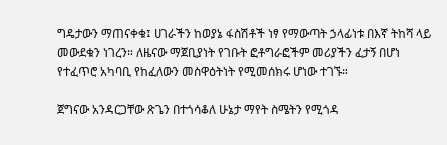ግዴታውን ማጠናቀቁ፤ ሀገራችን ከወያኔ ፋስሽቶች ነፃ የማውጣት ኃላፊነቱ በእኛ ትከሻ ላይ መውደቁን ነገረን። ለዜናው ማጀቢያነት የገቡት ፎቶግራፎችም መሪያችን ፈታኝ በሆነ የተፈጥሮ አካባቢ የከፈለውን መስዋዕትነት የሚመሰክሩ ሆነው ተገኙ።

ጀግናው አንዳርጋቸው ጽጌን በተጎሳቆለ ሁኔታ ማየት ስሜትን የሚጎዳ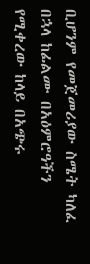ቢሆንም የመጀመሪያው ስሜት ካለፈ በኋላ ከፊልሙ በአዕምሮዓችን የሚቀረው ከላይ በአጭሩ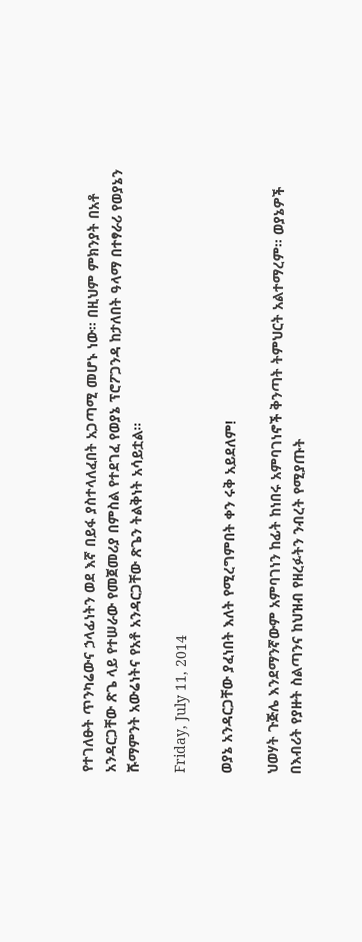የተገለፁት ጥንካሬውና ኃላፊነትን ወደ እኛ በይፋ ያስተላለፈበት አጋጣሚ መሆኑ ነው። በዚህም ምክንያት በአቶ አንዳርጋቸው ጽጌ ላይ የተሠራው የመጀመሪያ በምስል የተደገፈ የወያኔ ፕሮፖጋንዳ ከታለበት ዓላማ በተፃራሪ የወያኔን ሹማምንት አውሬነትና የአቶ አንዳርጋቸው ጽጌን ትልቅነት አሳይቷል።

Friday, July 11, 2014

ወያኔ አንዳርጋቸው ያፈነበት እለት የሚረግምበት ቀን ሩቅ አይደለም!

ህወሃት ጉጅሌ እንደማንኛውም አምባገነን ከፊት ከነበሩ አምባገነኖች ቅንጣት ትምህርት አልተማረም። ወያኔዎች በእብሪት የያዙት ስልጣንና ከህዝብ የዘረፉትን ንብረት የሚያጡት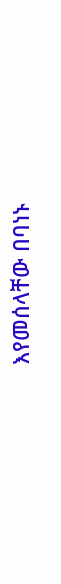እየመሰላቸው በባነኑ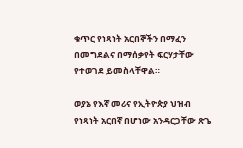ቁጥር የነጻነት አርበኞችን በማፈን በመግደልና በማሰቃየት ፍርሃታቸው የተወገደ ይመስላቸዋል።

ወያኔ የእኛ መሪና የኢትዮጵያ ህዝብ የነጻነት አርበኛ በሆነው አንዳርጋቸው ጽጌ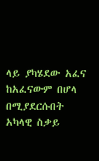ላይ ያካሄደው አፈና ከአፈናውም በሆላ በሚያደርሱበት አካላዊ ስቃይ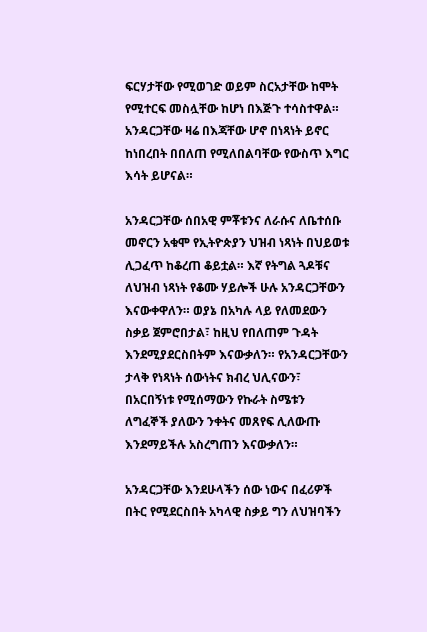ፍርሃታቸው የሚወገድ ወይም ስርአታቸው ከሞት የሚተርፍ መስሏቸው ከሆነ በእጅጉ ተሳስተዋል። አንዳርጋቸው ዛሬ በእጃቸው ሆኖ በነጻነት ይኖር ከነበረበት በበለጠ የሚለበልባቸው የውስጥ እግር እሳት ይሆናል።

አንዳርጋቸው ሰበአዊ ምቾቱንና ለራሱና ለቤተሰቡ መኖርን አቁሞ የኢትዮጵያን ህዝብ ነጻነት በህይወቱ ሊጋፈጥ ከቆረጠ ቆይቷል። እኛ የትግል ጓዶቹና ለህዝብ ነጻነት የቆሙ ሃይሎች ሁሉ አንዳርጋቸውን እናውቀዋለን። ወያኔ በአካሉ ላይ የለመደውን ስቃይ ጀምሮበታል፣ ከዚህ የበለጠም ጉዳት እንደሚያደርስበትም እናውቃለን። የአንዳርጋቸውን ታላቅ የነጻነት ሰውነትና ክብረ ህሊናውን፣ በአርበኝነቱ የሚሰማውን የኩራት ስሜቱን ለግፈኞች ያለውን ንቀትና መጸየፍ ሊለውጡ እንደማይችሉ አስረግጠን እናውቃለን።

አንዳርጋቸው እንደሁላችን ሰው ነውና በፈሪዎች በትር የሚደርስበት አካላዊ ስቃይ ግን ለህዝባችን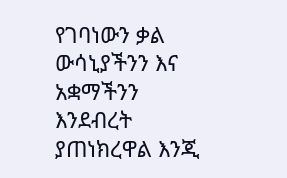የገባነውን ቃል ውሳኒያችንን እና አቋማችንን እንደብረት ያጠነክረዋል እንጂ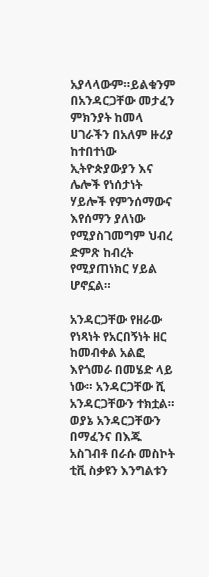አያላላውም።ይልቁንም በአንዳርጋቸው መታፈን ምክንያት ከመላ ሀገራችን በአለም ዙሪያ ከተበተነው ኢትዮጵያውያን እና ሌሎች የነሰታነት ሃይሎች የምንሰማውና እየሰማን ያለነው የሚያስገመግም ህብረ ድምጽ ከብረት የሚያጠነክር ሃይል ሆኖኗል።

አንዳርጋቸው የዘራው የነጻነት የአርበኝነት ዘር ከመብቀል አልፎ እየጎመራ በመሄድ ላይ ነው። አንዳርጋቸው ሺ አንዳርጋቸውን ተክቷል። ወያኔ አንዳርጋቸውን በማፈንና በእጁ አስገብቶ በራሱ መስኮት ቲቪ ስቃዩን እንግልቱን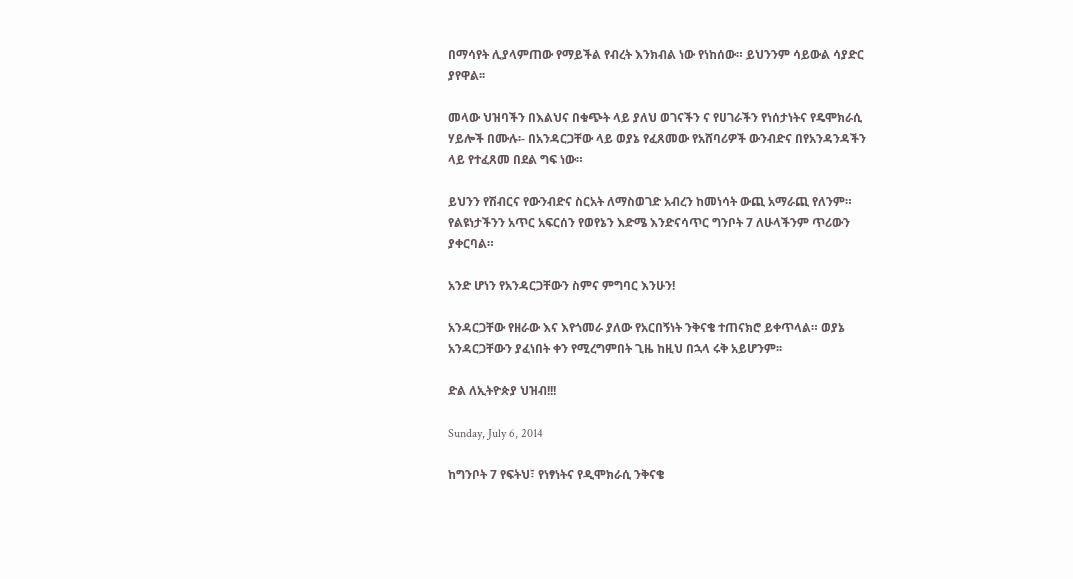በማሳየት ሊያላምጠው የማይችል የብረት እንክብል ነው የነከሰው። ይህንንም ሳይውል ሳያድር ያየዋል፡፡

መላው ህዝባችን በእልህና በቁጭት ላይ ያለህ ወገናችን ና የሀገራችን የነሰታነትና የዴሞክራሲ ሃይሎች በሙሉ፡- በአንዳርጋቸው ላይ ወያኔ የፈጸመው የአሸባሪዎች ውንብድና በየአንዳንዳችን ላይ የተፈጸመ በደል ግፍ ነው።

ይህንን የሽብርና የውንብድና ስርአት ለማስወገድ አብረን ከመነሳት ውጪ አማራጪ የለንም። የልዩነታችንን አጥር አፍርሰን የወየኔን እድሜ እንድናሳጥር ግንቦት 7 ለሁላችንም ጥሪውን ያቀርባል።

አንድ ሆነን የአንዳርጋቸውን ስምና ምግባር እንሁን!

አንዳርጋቸው የዘራው እና እየጎመራ ያለው የአርበኝነት ንቅናቄ ተጠናክሮ ይቀጥላል። ወያኔ አንዳርጋቸውን ያፈነበት ቀን የሚረግምበት ጊዜ ከዚህ በኋላ ሩቅ አይሆንም፡፡

ድል ለኢትዮጵያ ህዝብ!!!

Sunday, July 6, 2014

ከግንቦት 7 የፍትህ፣ የነፃነትና የዲሞክራሲ ንቅናቄ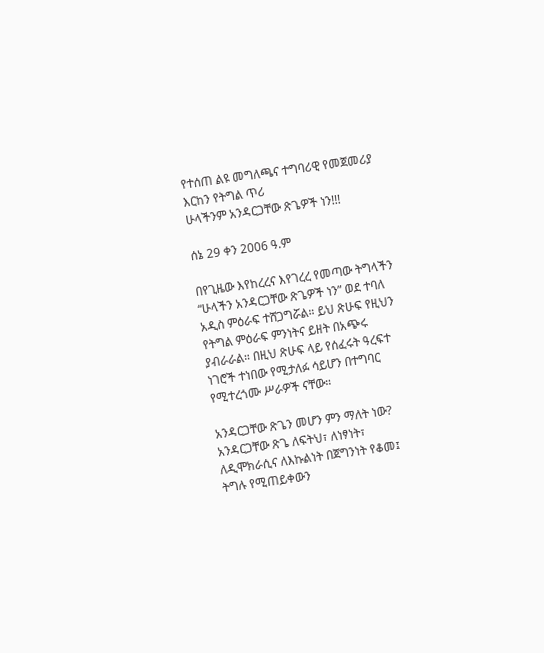የተሰጠ ልዩ መግለጫና ተግባሪዊ የመጀመሪያ እርከን የትግል ጥሪ
ሁላችንም አንዳርጋቸው ጽጌዎች ነን!!!

ሰኔ 29 ቀን 2006 ዓ.ም

በየጊዜው እየከረረና እየገረረ የመጣው ትግላችን “ሁላችን አንዳርጋቸው ጽጌዎች ነን” ወደ ተባለ አዲስ ምዕራፍ ተሸጋግሯል። ይህ ጽሁፍ የዚህን የትግል ምዕራፍ ምንነትና ይዘት በአጭሩ ያብራራል። በዚህ ጽሁፍ ላይ የሰፈሩት ዓረፍተ ነገሮች ተነበው የሚታለፉ ሳይሆን በተግባር የሚተረጎሙ ሥራዎች ናቸው።

አንዳርጋቸው ጽጌን መሆን ምን ማለት ነው? አንዳርጋቸው ጽጌ ለፍትህ፣ ለነፃነት፣ ለዲሞክራሲና ለእኩልነት በጀግንነት የቆመ፤ ትግሉ የሚጠይቀውን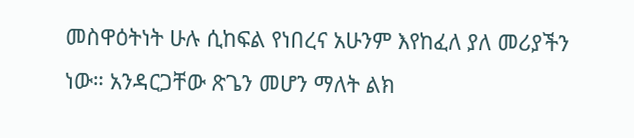መስዋዕትነት ሁሉ ሲከፍል የነበረና አሁንም እየከፈለ ያለ መሪያችን ነው። አንዳርጋቸው ጽጌን መሆን ማለት ልክ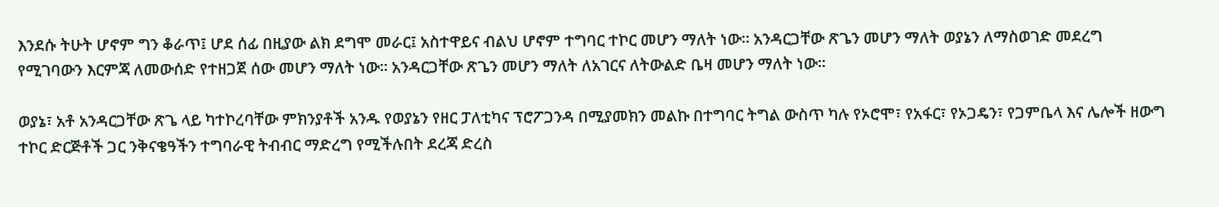እንደሱ ትሁት ሆኖም ግን ቆራጥ፤ ሆደ ሰፊ በዚያው ልክ ደግሞ መራር፤ አስተዋይና ብልህ ሆኖም ተግባር ተኮር መሆን ማለት ነው። አንዳርጋቸው ጽጌን መሆን ማለት ወያኔን ለማስወገድ መደረግ የሚገባውን እርምጃ ለመውሰድ የተዘጋጀ ሰው መሆን ማለት ነው። አንዳርጋቸው ጽጌን መሆን ማለት ለአገርና ለትውልድ ቤዛ መሆን ማለት ነው።

ወያኔ፣ አቶ አንዳርጋቸው ጽጌ ላይ ካተኮረባቸው ምክንያቶች አንዱ የወያኔን የዘር ፓለቲካና ፕሮፖጋንዳ በሚያመክን መልኩ በተግባር ትግል ውስጥ ካሉ የኦሮሞ፣ የአፋር፣ የኦጋዴን፣ የጋምቤላ እና ሌሎች ዘውግ ተኮር ድርጅቶች ጋር ንቅናቄዓችን ተግባራዊ ትብብር ማድረግ የሚችሉበት ደረጃ ድረስ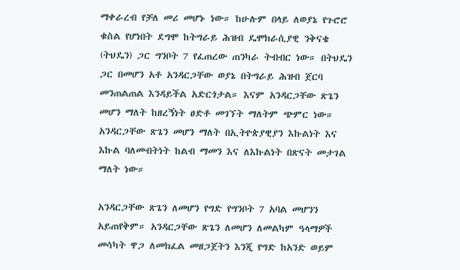ማቀራረብ የቻለ መሪ መሆኑ ነው። ከሁሉም በላይ ለወያኔ የጉሮሮ ቁስል የሆነበት ደግሞ ከትግራይ ሕዝብ ዴሞክራሲያዊ ንቅናቄ (ትህዴን) ጋር ግንቦት 7 የፈጠረው ጠንካራ ትብብር ነው። በትህዴን ጋር በመሆን አቶ አንዳርጋቸው ወያኔ በትግራይ ሕዝብ ጀርባ መንጠልጠል እንዳይችል አድርጎታል። እናም አንዳርጋቸው ጽጌን መሆን ማለት ከዘረኝነት ፀድቶ መገኘት ማለትም ጭምር ነው። አንዳርጋቸው ጽጌን መሆን ማለት በኢትዮጵያዊያን እኩልነት እና እኩል ባለመብትነት ከልብ ማመን እና ለእኩልነት በጽናት መታገል ማለት ነው።

አንዳርጋቸው ጽጌን ለመሆን የግድ የግንቦት 7 አባል መሆንን አይጠየቅም። አንዳርጋቸው ጽጌን ለመሆን ለመልካም ዓላማዎች መሳካት ዋጋ ለመክፈል መዘጋጀትን እንጂ የግድ ከአንድ ወይም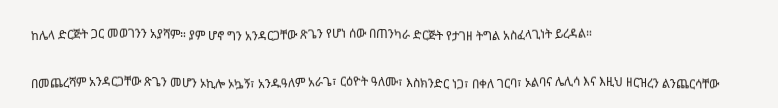ከሌላ ድርጅት ጋር መወገንን አያሻም። ያም ሆኖ ግን አንዳርጋቸው ጽጌን የሆነ ሰው በጠንካራ ድርጅት የታገዘ ትግል አስፈላጊነት ይረዳል።

በመጨረሻም አንዳርጋቸው ጽጌን መሆን ኦኪሎ ኦኴኝ፣ አንዱዓለም አራጌ፣ ርዕዮት ዓለሙ፣ እስክንድር ነጋ፣ በቀለ ገርባ፣ ኦልባና ሌሊሳ እና እዚህ ዘርዝረን ልንጨርሳቸው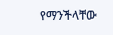የማንችላቸው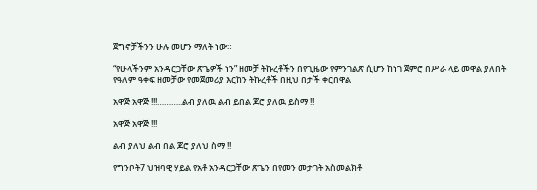ጀግኖቻችንን ሁሉ መሆን ማለት ነው።

“የሁላችንም አንዳርጋቸው ጽጌዎች ነን” ዘመቻ ትኩረቶችን በየጊዜው የምንገልጽ ሲሆን ከነገ ጀምሮ በሥራ ላይ መዋል ያለበት የዓለም ዓቀፍ ዘመቻው የመጀመሪያ እርከን ትኩረቶች በዚህ በታች ቀርበዋል

አዋጅ አዋጅ !!!………..ልብ ያለዉ ልብ ይበል ጆሮ ያለዉ ይስማ !!

አዋጅ አዋጅ !!!

ልብ ያለህ ልብ በል ጆሮ ያለህ ስማ !!

የግንቦት7 ህዝባዊ ሃይል የአቶ አንዳርጋቸው ጽጌን በየመን መታገት አስመልክቶ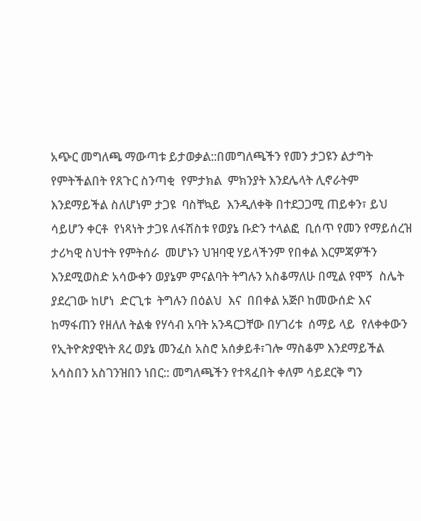አጭር መግለጫ ማውጣቱ ይታወቃል::በመግለጫችን የመን ታጋዩን ልታግት የምትችልበት የጸጉር ስንጣቂ  የምታክል  ምክንያት እንደሌላት ሊኖራትም እንደማይችል ስለሆነም ታጋዩ  ባስቸኳይ  እንዲለቀቅ በተደጋጋሚ ጠይቀን፣ ይህ ሳይሆን ቀርቶ  የነጻነት ታጋዩ ለፋሽስቱ የወያኔ ቡድን ተላልፎ  ቢሰጥ የመን የማይሰረዝ ታሪካዊ ስህተት የምትሰራ  መሆኑን ህዝባዊ ሃይላችንም የበቀል እርምጃዎችን  እንደሚወስድ አሳውቀን ወያኔም ምናልባት ትግሉን አስቆማለሁ በሚል የሞኝ  ስሌት  ያደረገው ከሆነ  ድርጊቱ  ትግሉን በዕልህ  እና  በበቀል አጅቦ ከመውሰድ እና  ከማፋጠን የዘለለ ትልቁ የሃሳብ አባት አንዳርጋቸው በሃገሪቱ  ሰማይ ላይ  የለቀቀውን የኢትዮጵያዊነት ጸረ ወያኔ መንፈስ አስሮ አሰቃይቶ፣ገሎ ማስቆም እንደማይችል አሳስበን አስገንዝበን ነበር:: መግለጫችን የተጻፈበት ቀለም ሳይደርቅ ግን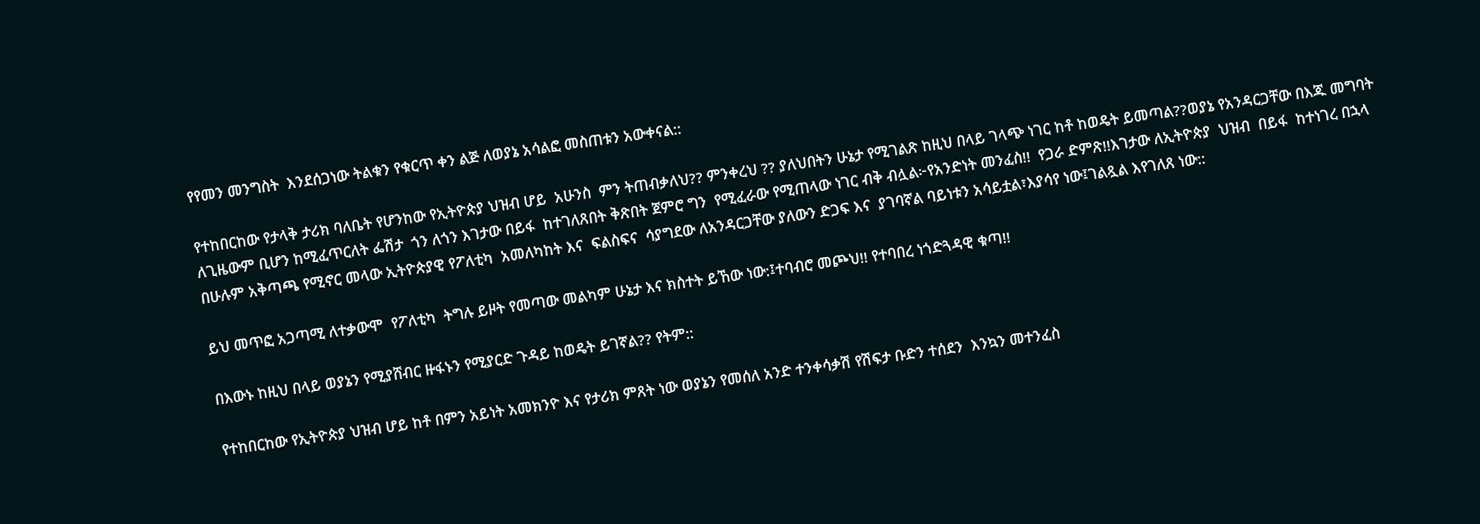የየመን መንግስት  እንደሰጋነው ትልቁን የቁርጥ ቀን ልጅ ለወያኔ አሳልፎ መስጠቱን አውቀናል::

የተከበርከው የታላቅ ታሪክ ባለቤት የሆንከው የኢትዮጵያ ህዝብ ሆይ  አሁንስ  ምን ትጠብቃለህ?? ምንቀረህ ?? ያለህበትን ሁኔታ የሚገልጽ ከዚህ በላይ ገላጭ ነገር ከቶ ከወዴት ይመጣል??ወያኔ የአንዳርጋቸው በእጁ መግባት ለጊዜውም ቢሆን ከሚፈጥርለት ፌሽታ  ጎን ለጎን እገታው በይፋ  ከተገለጸበት ቅጽበት ጀምሮ ግን  የሚፈራው የሚጠላው ነገር ብቅ ብሏል፦የአንድነት መንፈስ!!  የጋራ ድምጽ!!እገታው ለኢትዮጵያ  ህዝብ  በይፋ  ከተነገረ በኋላ በሁሉም አቅጣጫ የሚኖር መላው ኢትዮጵያዊ የፖለቲካ  አመለካከት እና  ፍልስፍና  ሳያግደው ለአንዳርጋቸው ያለውን ድጋፍ እና  ያገባኛል ባይነቱን አሳይቷል፣እያሳየ ነው፤ገልጿል እየገለጸ ነው::

ይህ መጥፎ አጋጣሚ ለተቃውሞ  የፖለቲካ  ትግሉ ይዞት የመጣው መልካም ሁኔታ እና ክስተት ይኸው ነው:፤ተባብሮ መጮህ!! የተባበረ ነጎድጓዳዊ ቁጣ!!

በእውኑ ከዚህ በላይ ወያኔን የሚያሸብር ዙፋኑን የሚያርድ ጉዳይ ከወዴት ይገኛል?? የትም::

የተከበርከው የኢትዮጵያ ህዝብ ሆይ ከቶ በምን አይነት አመክንዮ እና የታሪክ ምጸት ነው ወያኔን የመሰለ አንድ ተንቀሳቃሽ የሽፍታ ቡድን ተሰደን  እንኳን መተንፈስ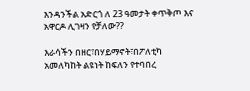እንዳንችል አድርጎ ለ 23 ዓመታት ቀጥቅጦ እና  አዋርዶ ሊገዛን የቻለው??

እራሳችን በዘር፣በሃይማኖት፣በፖለቲካ  አመለካከት ልዩነት ከፍለን የተባበረ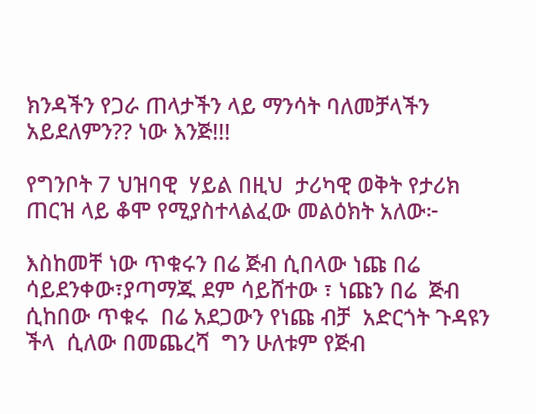ክንዳችን የጋራ ጠላታችን ላይ ማንሳት ባለመቻላችን አይደለምን?? ነው እንጅ!!!

የግንቦት 7 ህዝባዊ  ሃይል በዚህ  ታሪካዊ ወቅት የታሪክ ጠርዝ ላይ ቆሞ የሚያስተላልፈው መልዕክት አለው፦

እስከመቸ ነው ጥቁሩን በሬ ጅብ ሲበላው ነጩ በሬ  ሳይደንቀው፣ያጣማጁ ደም ሳይሸተው ፣ ነጩን በሬ  ጅብ ሲከበው ጥቁሩ  በሬ አደጋውን የነጩ ብቻ  አድርጎት ጉዳዩን ችላ  ሲለው በመጨረሻ  ግን ሁለቱም የጅብ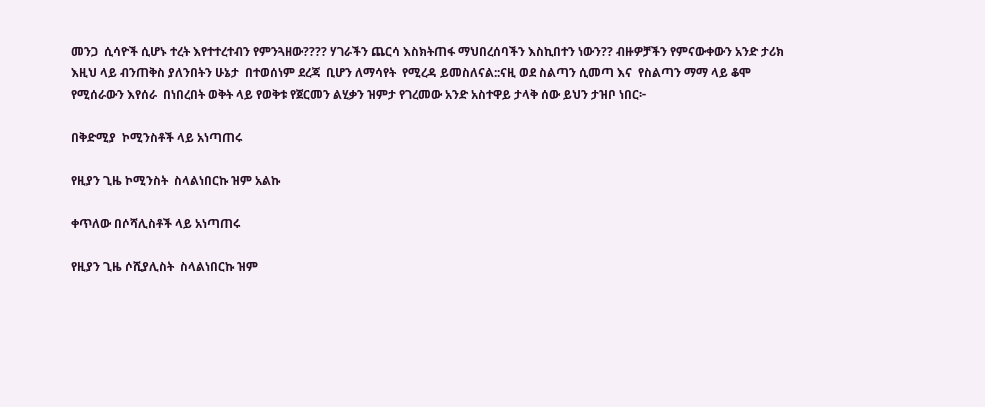መንጋ  ሲሳዮች ሲሆኑ ተረት እየተተረተብን የምንጓዘው???? ሃገራችን ጨርሳ እስክትጠፋ ማህበረሰባችን እስኪበተን ነውን?? ብዙዎቻችን የምናውቀውን አንድ ታሪክ እዚህ ላይ ብንጠቅስ ያለንበትን ሁኔታ  በተወሰነም ደረጃ  ቢሆን ለማሳየት  የሚረዳ ይመስለናል::ናዚ ወደ ስልጣን ሲመጣ እና  የስልጣን ማማ ላይ ቆሞ የሚሰራውን እየሰራ  በነበረበት ወቅት ላይ የወቅቱ የጀርመን ልሂቃን ዝምታ የገረመው አንድ አስተዋይ ታላቅ ሰው ይህን ታዝቦ ነበር፦

በቅድሚያ  ኮሚንስቶች ላይ አነጣጠሩ

የዚያን ጊዜ ኮሚንስት  ስላልነበርኩ ዝም አልኩ

ቀጥለው በሶሻሊስቶች ላይ አነጣጠሩ

የዚያን ጊዜ ሶሺያሊስት  ስላልነበርኩ ዝም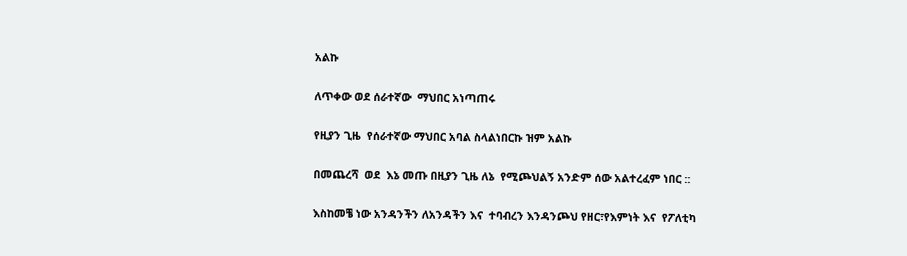አልኩ

ለጥቀው ወደ ሰራተኛው  ማህበር አነጣጠሩ

የዚያን ጊዜ  የሰራተኛው ማህበር አባል ስላልነበርኩ ዝም አልኩ

በመጨረሻ  ወደ  እኔ መጡ በዚያን ጊዜ ለኔ  የሚጮህልኝ አንድም ሰው አልተረፈም ነበር ::

እስከመቼ ነው አንዳንችን ለአንዳችን እና  ተባብረን እንዳንጮህ የዘር፣የእምነት እና  የፖለቲካ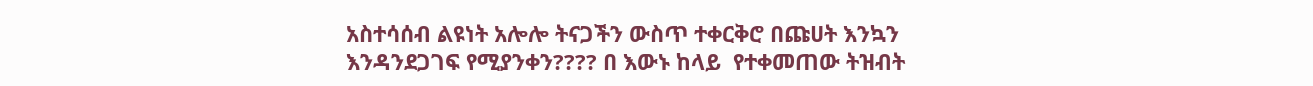አስተሳሰብ ልዩነት አሎሎ ትናጋችን ውስጥ ተቀርቅሮ በጩሀት እንኳን እንዳንደጋገፍ የሚያንቀን???? በ እውኑ ከላይ  የተቀመጠው ትዝብት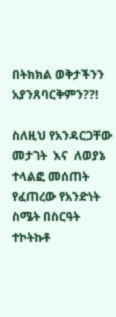በትክክል ወቅታችንን አያንጸባርቅምን??!

ስለዚህ የአንዳርጋቸው መታገት  እና  ለወያኔ  ተላልፎ መሰጠት የፈጠረው የአንድነት ስሜት በስርዓት ተኮትኩቶ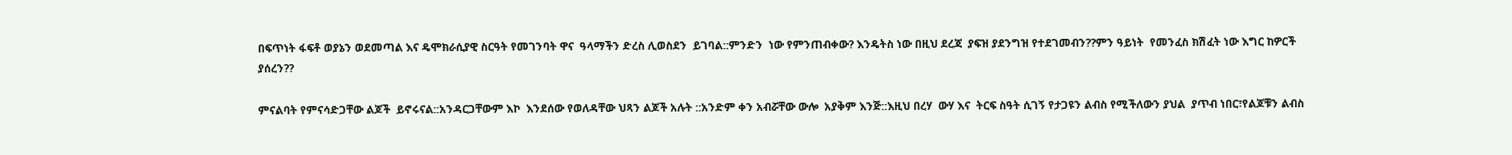በፍጥነት ፋፍቶ ወያኔን ወደመጣል እና ዴሞክራሲያዊ ስርዓት የመገንባት ዋና  ዓላማችን ድረስ ሊወስደን  ይገባል::ምንድን  ነው የምንጠብቀው? እንዴትስ ነው በዚህ ደረጃ  ያፍዝ ያደንግዝ የተደገመብን??ምን ዓይነት  የመንፈስ ክሽፈት ነው እግር ከዎርች ያሰረን??

ምናልባት የምናሳድጋቸው ልጆች  ይኖሩናል::አንዳርጋቸውም እኮ  እንደሰው የወለዳቸው ህጻን ልጆች አሉት ::አንድም ቀን አብሯቸው ውሎ  አያቅም እንጅ::እዚህ በረሃ  ውሃ እና  ትርፍ ስዓት ሲገኝ የታጋዩን ልብስ የሚችለውን ያህል  ያጥብ ነበር፣የልጆቹን ልብስ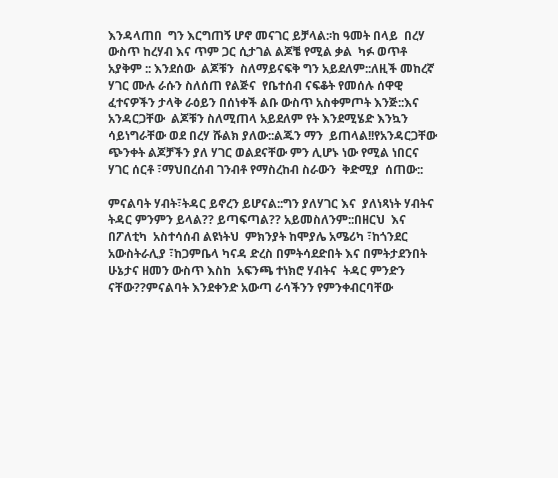እንዳላጠበ  ግን እርግጠኝ ሆኖ መናገር ይቻላል:፡ከ ዓመት በላይ  በረሃ  ውስጥ ከረሃብ እና ጥም ጋር ሲታገል ልጆቼ የሚል ቃል  ካፉ ወጥቶ  አያቅም :: እንደሰው  ልጆቹን  ስለማይናፍቅ ግን አይደለም::ለዚች መከረኛ ሃገር ሙሉ ራሱን ስለሰጠ የልጅና  የቤተሰብ ናፍቆት የመሰሉ ሰዋዊ ፈተናዎችን ታላቅ ራዕይን በሰነቀች ልቡ ውስጥ አስቀምጦት እንጅ::እና አንዳርጋቸው  ልጆቹን ስለሚጠላ አይደለም የት እንደሚሄድ እንኳን ሳይነግራቸው ወደ በረሃ ሹልክ ያለው::ልጁን ማን  ይጠላል!!የአንዳርጋቸው ጭንቀት ልጆቻችን ያለ ሃገር ወልደናቸው ምን ሊሆኑ ነው የሚል ነበርና ሃገር ሰርቶ ፣ማህበረሰብ ገንብቶ የማስረከብ ስራውን  ቅድሚያ  ሰጠው::

ምናልባት ሃብት፣ትዳር ይኖረን ይሆናል::ግን ያለሃገር እና  ያለነጻነት ሃብትና  ትዳር ምንምን ይላል?? ይጣፍጣል?? አይመስለንም::በዘርህ  እና  በፖለቲካ  አስተሳሰብ ልዩነትህ  ምክንያት ከሞያሌ አሜሪካ ፣ከጎንደር አውስትራሊያ ፣ከጋምቤላ ካናዳ ድረስ በምትሳደድበት እና በምትታደንበት ሁኔታና ዘመን ውስጥ እስከ  አፍንጫ ተነክሮ ሃብትና  ትዳር ምንድን ናቸው??ምናልባት እንደቀንድ አውጣ ራሳችንን የምንቀብርባቸው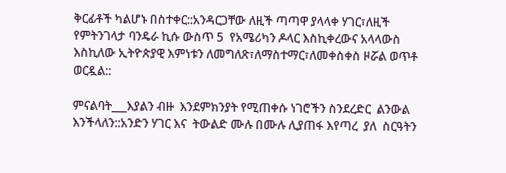ቅርፊቶች ካልሆኑ በስተቀር::አንዳርጋቸው ለዚች ጣጣዋ ያላላቀ ሃገር፣ለዚች የምትንገላታ ባንዴራ ኪሱ ውስጥ 5  የአሜሪካን ዶላር እስኪቀረውና አላላውስ እስኪለው ኢትዮጵያዊ እምነቱን ለመግለጽ፣ለማስተማር፣ለመቀስቀስ ዞሯል ወጥቶ ወርዷል::

ምናልባት___እያልን ብዙ  እንደምክንያት የሚጠቀሱ ነገሮችን ስንደረድር  ልንውል  እንችላለን::አንድን ሃገር እና  ትውልድ ሙሉ በሙሉ ሊያጠፋ እየጣረ  ያለ  ስርዓትን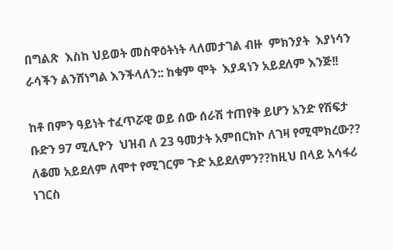በግልጽ  እስከ ህይወት መስዋዕትነት ላለመታገል ብዙ  ምክንያት  እያነሳን ራሳችን ልንሸነግል እንችላለን:: ከቁም ሞት  እያዳነን አይደለም እንጅ!!

ከቶ በምን ዓይነት ተፈጥሯዊ ወይ ሰው ሰራሽ ተጠየቅ ይሆን አንድ የሽፍታ ቡድን 97 ሚሊዮን  ህዝብ ለ 23 ዓመታት አምበርክኮ ለገዛ የሚሞክረው?? ለቆመ አይደለም ለሞተ የሚገርም ጉድ አይደለምን??ከዚህ በላይ አሳፋሪ ነገርስ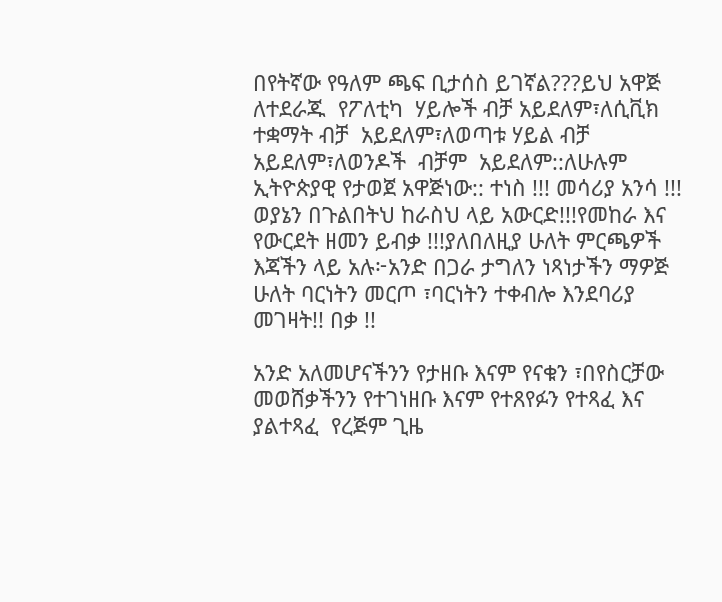በየትኛው የዓለም ጫፍ ቢታሰስ ይገኛል???ይህ አዋጅ ለተደራጁ  የፖለቲካ  ሃይሎች ብቻ አይደለም፣ለሲቪክ ተቋማት ብቻ  አይደለም፣ለወጣቱ ሃይል ብቻ አይደለም፣ለወንዶች  ብቻም  አይደለም::ለሁሉም ኢትዮጵያዊ የታወጀ አዋጅነው:: ተነስ !!! መሳሪያ አንሳ !!! ወያኔን በጉልበትህ ከራስህ ላይ አውርድ!!!የመከራ እና  የውርደት ዘመን ይብቃ !!!ያለበለዚያ ሁለት ምርጫዎች እጃችን ላይ አሉ፦አንድ በጋራ ታግለን ነጻነታችን ማዎጅ ሁለት ባርነትን መርጦ ፣ባርነትን ተቀብሎ እንደባሪያ መገዛት!! በቃ !!

አንድ አለመሆናችንን የታዘቡ እናም የናቁን ፣በየስርቻው መወሸቃችንን የተገነዘቡ እናም የተጸየፉን የተጻፈ እና ያልተጻፈ  የረጅም ጊዜ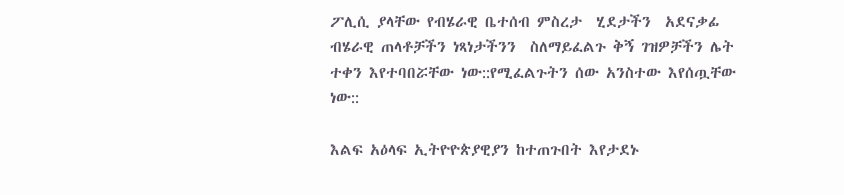ፖሊሲ ያላቸው የብሄራዊ ቤተሰብ ምስረታ  ሂደታችን  አደናቃፊ ብሄራዊ ጠላቶቻችን ነጻነታችንን  ስለማይፈልጉ ቅኝ ገዝዎቻችን ሌት ተቀን እየተባበሯቸው ነው::የሚፈልጉትን ሰው አንስተው እየሰጧቸው ነው::

እልፍ አዕላፍ ኢትዮዮጵያዊያን ከተጠጉበት እየታደኑ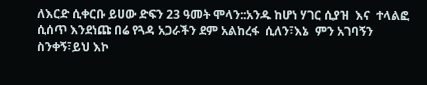ለእርድ ሲቀርቡ ይሀው ድፍን 23 ዓመት ሞላን::አንዱ ከሆነ ሃገር ሲያዝ  እና  ተላልፎ  ሲሰጥ እንደነጩ በሬ የጓዳ አጋራችን ደም አልከረፋ  ሲለን፣እኔ  ምን አገባኝን ስንቀኝ፣ይህ እኮ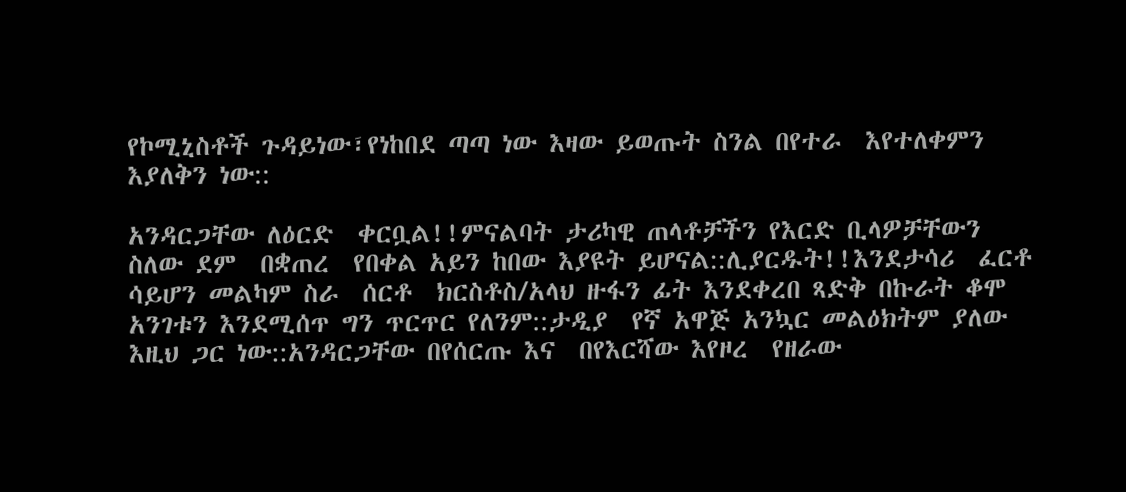የኮሚኒስቶች ጉዳይነው፣የነከበደ ጣጣ ነው እዛው ይወጡት ስንል በየተራ  እየተለቀምን እያለቅን ነው::

አንዳርጋቸው ለዕርድ  ቀርቧል!!ምናልባት ታሪካዊ ጠላቶቻችን የእርድ ቢላዎቻቸውን ስለው ደም  በቋጠረ  የበቀል አይን ከበው እያዩት ይሆናል::ሊያርዱት!!እንደታሳሪ  ፈርቶ  ሳይሆን መልካም ስራ  ሰርቶ  ክርስቶስ/አላህ ዙፋን ፊት እንደቀረበ ጻድቅ በኩራት ቆሞ አንገቱን እንደሚሰጥ ግን ጥርጥር የለንም::ታዲያ  የኛ አዋጅ አንኳር መልዕክትም ያለው እዚህ ጋር ነው::አንዳርጋቸው በየሰርጡ እና  በየእርሻው እየዞረ  የዘራው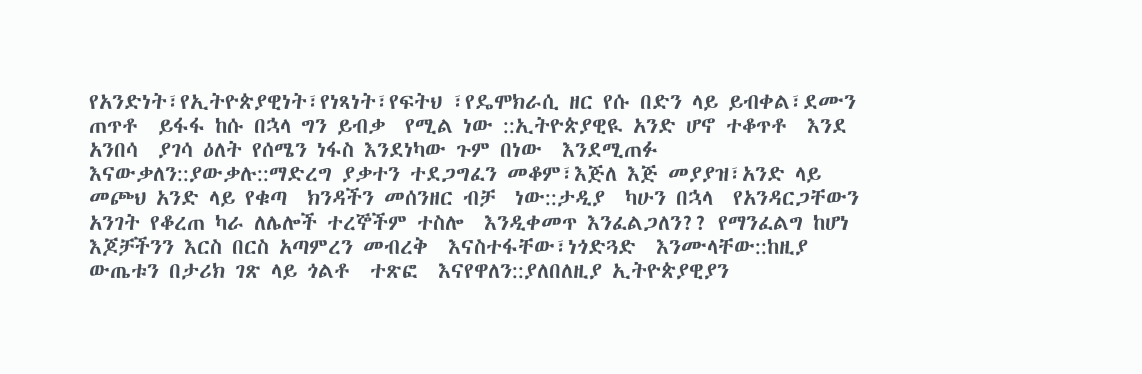የአንድነት፣የኢትዮጵያዊነት፣የነጻነት፣የፍትህ ፣የዴሞክራሲ ዘር የሱ በድን ላይ ይብቀል፣ደሙን ጠጥቶ  ይፋፋ ከሱ በኋላ ግን ይብቃ  የሚል ነው ::ኢትዮጵያዊዪ አንድ ሆኖ ተቆጥቶ  እንደ አንበሳ  ያገሳ ዕለት የሰሜን ነፋስ እንደነካው ጉም በነው  እንደሚጠፉ እናውቃለን::ያውቃሉ::ማድረግ ያቃተን ተደጋግፈን መቆም፣እጅለ እጅ መያያዝ፣አንድ ላይ መጮህ አንድ ላይ የቁጣ  ክንዳችን መሰንዘር ብቻ  ነው::ታዲያ  ካሁን በኋላ  የአንዳርጋቸውን አንገት የቆረጠ ካራ ለሌሎች ተረኞችም ተስሎ  እንዲቀመጥ እንፈልጋለን?? የማንፈልግ ከሆነ  እጆቻችንን እርስ በርስ አጣምረን መብረቅ  እናስተፋቸው፣ነጎድጓድ  እንሙላቸው::ከዚያ  ውጤቱን በታሪክ ገጽ ላይ ጎልቶ  ተጽፎ  እናየዋለን::ያለበለዚያ ኢትዮጵያዊያን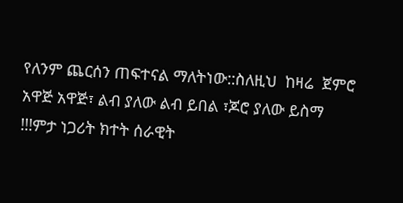የለንም ጨርሰን ጠፍተናል ማለትነው::ስለዚህ  ከዛሬ  ጀምሮ አዋጅ አዋጅ፣ ልብ ያለው ልብ ይበል ፣ጆሮ ያለው ይስማ !!!ምታ ነጋሪት ክተት ሰራዊት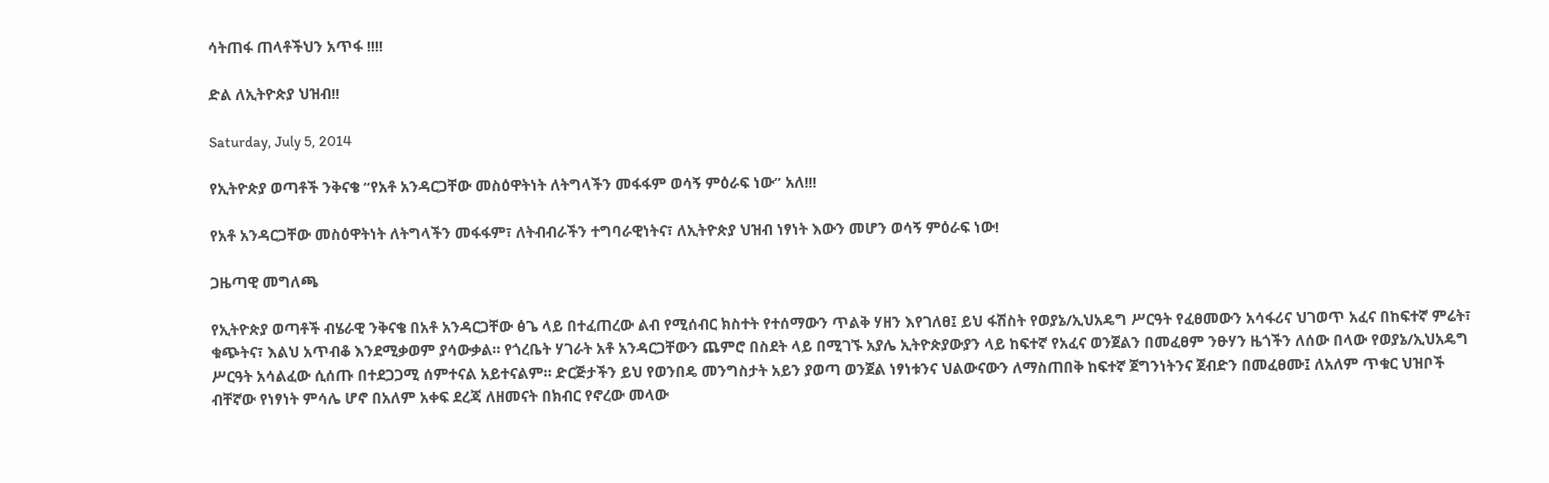ሳትጠፋ ጠላቶችህን አጥፋ !!!!

ድል ለኢትዮጵያ ህዝብ!!

Saturday, July 5, 2014

የኢትዮጵያ ወጣቶች ንቅናቄ “የአቶ አንዳርጋቸው መስዕዋትነት ለትግላችን መፋፋም ወሳኝ ምዕራፍ ነው” አለ!!!

የአቶ አንዳርጋቸው መስዕዋትነት ለትግላችን መፋፋም፣ ለትብብራችን ተግባራዊነትና፣ ለኢትዮጵያ ህዝብ ነፃነት እውን መሆን ወሳኝ ምዕራፍ ነው!

ጋዜጣዊ መግለጫ

የኢትዮጵያ ወጣቶች ብሄራዊ ንቅናቄ በአቶ አንዳርጋቸው ፅጌ ላይ በተፈጠረው ልብ የሚሰብር ክስተት የተሰማውን ጥልቅ ሃዘን እየገለፀ፤ ይህ ፋሽስት የወያኔ/ኢህአዴግ ሥርዓት የፈፀመውን አሳፋሪና ህገወጥ አፈና በከፍተኛ ምሬት፣ ቁጭትና፣ እልህ አጥብቆ እንደሚቃወም ያሳውቃል። የጎረቤት ሃገራት አቶ አንዳርጋቸውን ጨምሮ በስደት ላይ በሚገኙ አያሌ ኢትዮጵያውያን ላይ ከፍተኛ የአፈና ወንጀልን በመፈፀም ንፁሃን ዜጎችን ለሰው በላው የወያኔ/ኢህአዴግ ሥርዓት አሳልፈው ሲሰጡ በተደጋጋሚ ሰምተናል አይተናልም። ድርጅታችን ይህ የወንበዴ መንግስታት አይን ያወጣ ወንጀል ነፃነቱንና ህልውናውን ለማስጠበቅ ከፍተኛ ጀግንነትንና ጀብድን በመፈፀሙ፤ ለአለም ጥቁር ህዝቦች ብቸኛው የነፃነት ምሳሌ ሆኖ በአለም አቀፍ ደረጃ ለዘመናት በክብር የኖረው መላው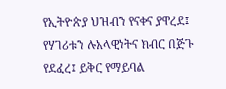የኢትዮጵያ ህዝብን የናቀና ያዋረደ፤ የሃገሪቱን ሉአላዊነትና ክብር በጅጉ የደፈረ፤ ይቅር የማይባል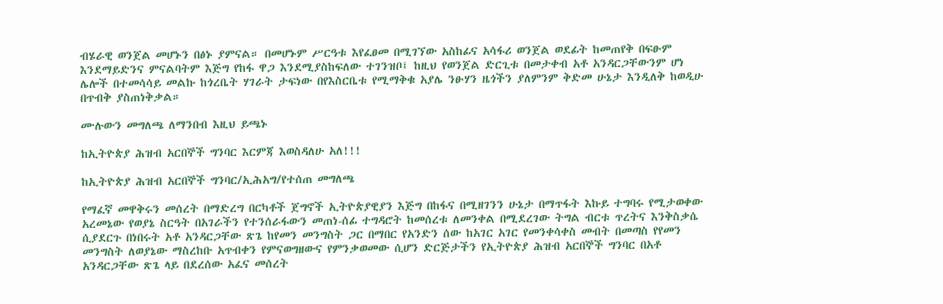ብሄራዊ ወንጀል መሆኑን በፅኑ ያምናል። በመሆኑም ሥርዓቱ እየፈፀመ በሚገኘው አስከፊና አሳፋሪ ወንጀል ወደፊት ከመጠየቅ በፍፁም እንደማይድንና ምናልባትም እጅግ የከፋ ዋጋ እንደሚያስከፍለው ተገንዝቦ፤ ከዚህ የወንጀል ድርጊቱ በመታቀብ አቶ አንዳርጋቸውንም ሆነ ሌሎች በተመሳሳይ መልኩ ከጎረቤት ሃገራት ታፍነው በየእስርቤቱ የሚማቅቁ አያሌ ንፁሃን ዜጎችን ያለምንም ቅድመ ሁኔታ እንዲለቅ ከወዲሁ በጥብቅ ያስጠነቅቃል።

ሙሉውን መግለጫ ለማንበብ እዚህ ይጫኑ

ከኢትዮጵያ ሕዝብ አርበኞች ግንባር እርምጃ እወስዳለሁ አለ!!!

ከኢትዮጵያ ሕዝብ አርበኞች ግንባር/ኢሕአግ/የተሰጠ መግለጫ

የማፈኛ መዋቅሩን መሰረት በማድረግ በርካቶች ጀግኖች ኢትዮጵያዊያን እጅግ በከፋና በሚዘገንን ሁኔታ በማጥፋት እኩይ ተግባሩ የሚታወቀው አረመኔው የወያኔ ስርዓት በአገራችን የተንሰራፋውን መጠነ-ሰፊ ተግዳሮት ከመሰረቱ ለመንቀል በሚደረገው ትግል ብርቱ ጥረትና እንቅስቃሴ ሲያደርጉ በነበሩት አቶ አንዳርጋቸው ጽጌ ከየመን መንግስት ጋር በማበር የአንድን ሰው ከአገር አገር የመንቀሳቀስ መብት በመጣስ የየመን መንግስት ለወያኔው ማስረከቡ አጥብቀን የምናወግዘውና የምንቃወመው ሲሆን ድርጅታችን የኢትዮጵያ ሕዝብ አርበኞች ግንባር በአቶ አንዳርጋቸው ጽጌ ላይ በደረሰው አፈና መሰረት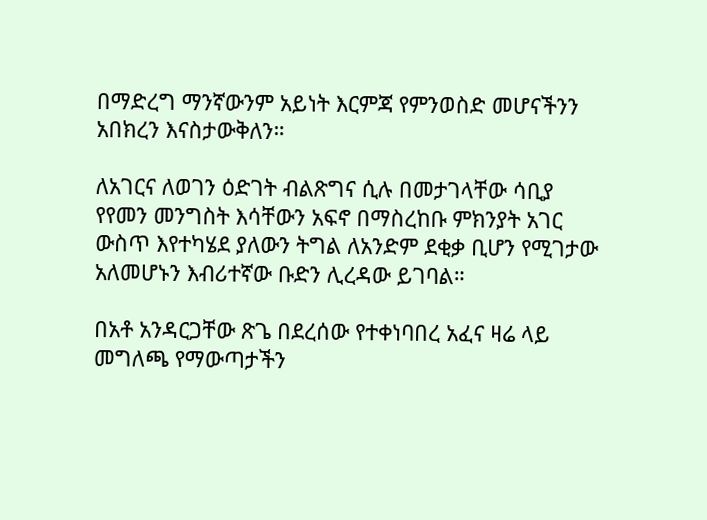በማድረግ ማንኛውንም አይነት እርምጃ የምንወስድ መሆናችንን አበክረን እናስታውቅለን።

ለአገርና ለወገን ዕድገት ብልጽግና ሲሉ በመታገላቸው ሳቢያ የየመን መንግስት እሳቸውን አፍኖ በማስረከቡ ምክንያት አገር ውስጥ እየተካሄደ ያለውን ትግል ለአንድም ደቂቃ ቢሆን የሚገታው አለመሆኑን እብሪተኛው ቡድን ሊረዳው ይገባል።

በአቶ አንዳርጋቸው ጽጌ በደረሰው የተቀነባበረ አፈና ዛሬ ላይ መግለጫ የማውጣታችን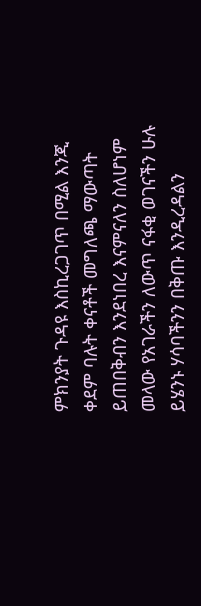ምክንያት ጉዳዩ እስኪረጋገጥ በሚል እንጂ ቀደም ባሉት ቀናቶች መግለጫ ማውጣት ይጠበቅብን እንደነበረ እናምናለን ስለሆነም መላው የአገራችን ለውጥ ናፋቂ ወገናችን ሁሉ ይሄንኑ ሃሳባችንን በቅጡ እንዲረዳልን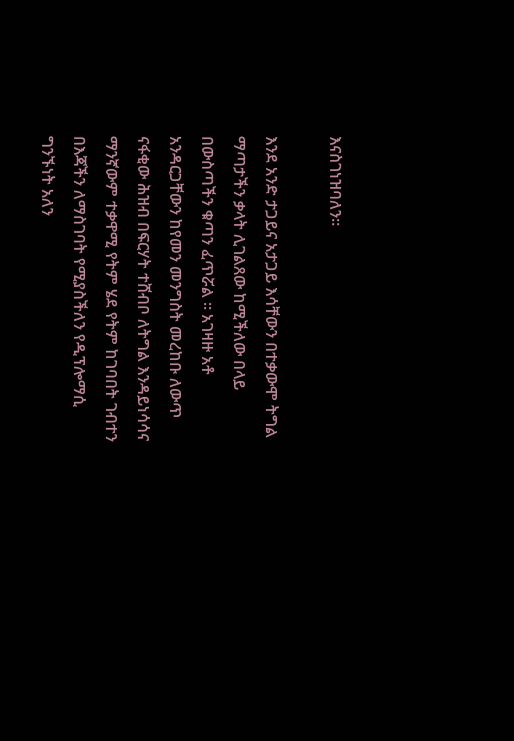እናስገነዝባለን።

እንደ አንድ ታጋይና አታጋይ እሳቸውን በተቃውሞ ትግል ማጣታችን ቃላት ሊገልጸው ከሚችለው በላይ በውስጣችን ቁጣን ፈጥሯል ። አገዛዙ አቶ አንዳርጋቸውን ከየመን መንግስት መረከቡ ለውጥ ናፋቂው ሕዝብ በፍርሃት ተሸብቦ ለትግል እንዳይነሳሳና ማንኛውም ተቃዋሚ የትም ሄደ የትም ከገባበት ገብተን በእጃችን ለማስገባት የሚያስችለን የዲፕሎማሲ ግንኙነት አለን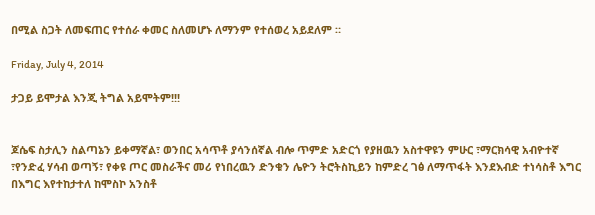በሚል ስጋት ለመፍጠር የተሰራ ቀመር ስለመሆኑ ለማንም የተሰወረ አይደለም ።

Friday, July 4, 2014

ታጋይ ይሞታል እንጂ ትግል አይሞትም!!!


ጆሴፍ ስታሊን ስልጣኔን ይቀማኛል፣ ወንበር አሳጥቶ ያሳንሰኛል ብሎ ጥምድ አድርጎ የያዘዉን አስተዋዩን ምሁር ፣ማርክሳዊ አብዮተኛ ፣የንድፈ ሃሳብ ወጣኝ፣ የቀዩ ጦር መስራችና መሪ የነበረዉን ድንቁን ሌዮን ትሮትስኪይን ከምድረ ገፅ ለማጥፋት እንደእብድ ተነሳስቶ እግር በእግር እየተከታተለ ከሞስኮ አንስቶ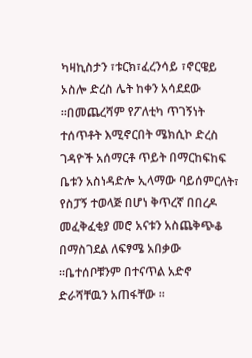ካዛኪስታን ፣ቱርክ፣ፈረንሳይ ፣ኖርዌይ ኦስሎ ድረስ ሌት ከቀን አሳደደው ።በመጨረሻም የፖለቲካ ጥገኝነት ተሰጥቶት እሚኖርበት ሜክሲኮ ድረስ ገዳዮች አሰማርቶ ጥይት በማርከፍከፍ ቤቱን አስነዳድሎ ኢላማው ባይሰምርለት፣ የስፓኝ ተወላጅ በሆነ ቅጥረኛ በበረዶ መፈቅፈቂያ መሮ አናቱን አስጨቅጭቆ በማስገደል ለፍፃሜ አበቃው ።ቤተሰቦቹንም በተናጥል አድኖ ድራሻቸዉን አጠፋቸው ።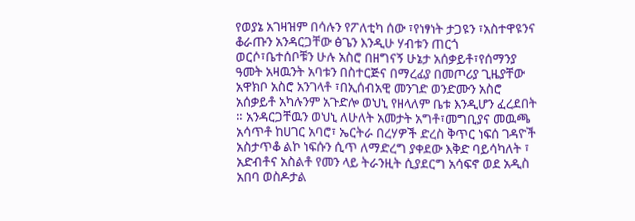የወያኔ አገዛዝም በሳሉን የፖለቲካ ሰው ፣የነፃነት ታጋዩን ፣አስተዋዩንና ቆራጡን አንዳርጋቸው ፅጌን እንዲሁ ሃብቱን ጠርጎ ወርሶ፣ቤተሰቦቹን ሁሉ አስሮ በዘግናኝ ሁኔታ አሰቃይቶ፣የሰማንያ ዓመት አዛዉንት አባቱን በስተርጅና በማረፊያ በመጦሪያ ጊዜያቸው አዋክቦ አስሮ አንገላቶ ፣በኢሰብአዊ መንገድ ወንድሙን አስሮ አሰቃይቶ አካሉንም አጉድሎ ወህኒ የዘላለም ቤቱ እንዲሆን ፈረደበት ። አንዳርጋቸዉን ወህኒ ለሁለት አመታት አግቶ፣መግቢያና መዉጫ አሳጥቶ ከሀገር አባሮ፣ ኤርትራ በረሃዎች ድረስ ቅጥር ነፍሰ ገዳዮች አስታጥቆ ልኮ ነፍሱን ሲጥ ለማድረግ ያቀደው እቅድ ባይሳካለት ፣ አድብቶና አስልቶ የመን ላይ ትራንዚት ሲያደርግ አሳፍኖ ወደ አዲስ አበባ ወስዶታል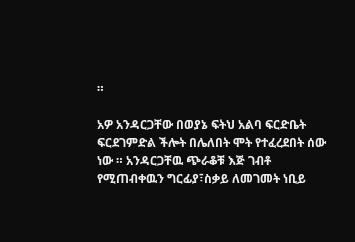።

አዎ አንዳርጋቸው በወያኔ ፍትህ አልባ ፍርድቤት ፍርደገምድል ችሎት በሌለበት ሞት የተፈረደበት ሰው ነው ። አንዳርጋቸዉ ጭራቆቹ እጅ ገብቶ የሚጠብቀዉን ግርፊያ፣ስቃይ ለመገመት ነቢይ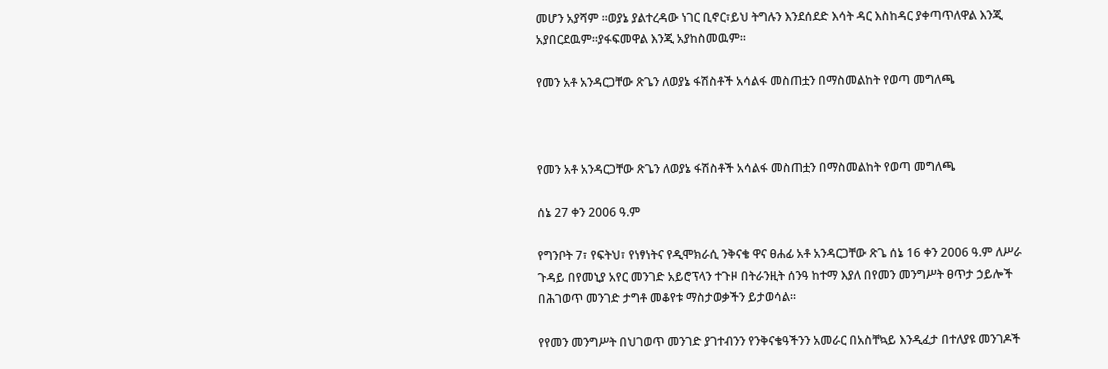መሆን አያሻም ።ወያኔ ያልተረዳው ነገር ቢኖር፣ይህ ትግሉን እንደሰደድ እሳት ዳር እስከዳር ያቀጣጥለዋል እንጂ አያበርደዉም።ያፋፍመዋል እንጂ አያከስመዉም።

የመን አቶ አንዳርጋቸው ጽጌን ለወያኔ ፋሽስቶች አሳልፋ መስጠቷን በማስመልከት የወጣ መግለጫ



የመን አቶ አንዳርጋቸው ጽጌን ለወያኔ ፋሽስቶች አሳልፋ መስጠቷን በማስመልከት የወጣ መግለጫ

ሰኔ 27 ቀን 2006 ዓ.ም

የግንቦት 7፣ የፍትህ፣ የነፃነትና የዲሞክራሲ ንቅናቄ ዋና ፀሐፊ አቶ አንዳርጋቸው ጽጌ ሰኔ 16 ቀን 2006 ዓ.ም ለሥራ ጉዳይ በየመኒያ አየር መንገድ አይሮፕላን ተጉዞ በትራንዚት ሰንዓ ከተማ እያለ በየመን መንግሥት ፀጥታ ኃይሎች በሕገወጥ መንገድ ታግቶ መቆየቱ ማስታወቃችን ይታወሳል።

የየመን መንግሥት በህገወጥ መንገድ ያገተብንን የንቅናቄዓችንን አመራር በአስቸኳይ እንዲፈታ በተለያዩ መንገዶች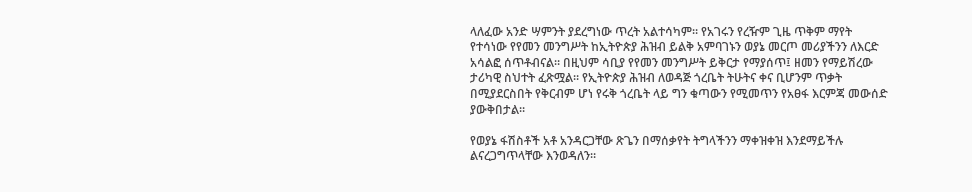ላለፈው አንድ ሣምንት ያደረግነው ጥረት አልተሳካም። የአገሩን የረዥም ጊዜ ጥቅም ማየት የተሳነው የየመን መንግሥት ከኢትዮጵያ ሕዝብ ይልቅ አምባገኑን ወያኔ መርጦ መሪያችንን ለእርድ አሳልፎ ሰጥቶብናል። በዚህም ሳቢያ የየመን መንግሥት ይቅርታ የማያሰጥ፤ ዘመን የማይሽረው ታሪካዊ ስህተት ፈጽሟል። የኢትዮጵያ ሕዝብ ለወዳጅ ጎረቤት ትሁትና ቀና ቢሆንም ጥቃት በሚያደርስበት የቅርብም ሆነ የሩቅ ጎረቤት ላይ ግን ቁጣውን የሚመጥን የአፀፋ እርምጃ መውሰድ ያውቅበታል።

የወያኔ ፋሽስቶች አቶ አንዳርጋቸው ጽጌን በማሰቃየት ትግላችንን ማቀዝቀዝ እንደማይችሉ ልናረጋግጥላቸው እንወዳለን።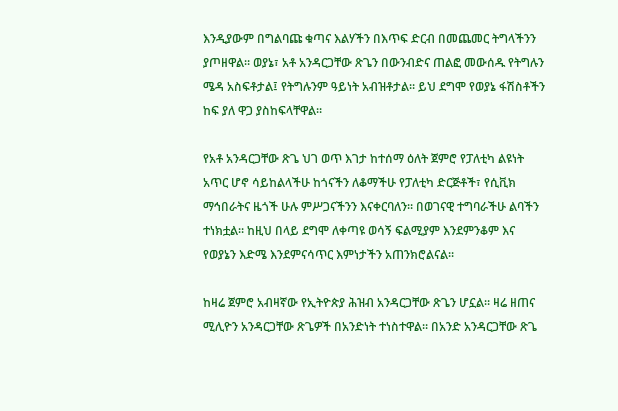እንዲያውም በግልባጩ ቁጣና እልሃችን በእጥፍ ድርብ በመጨመር ትግላችንን ያጦዘዋል። ወያኔ፣ አቶ አንዳርጋቸው ጽጌን በውንብድና ጠልፎ መውሰዱ የትግሉን ሜዳ አስፍቶታል፤ የትግሉንም ዓይነት አብዝቶታል። ይህ ደግሞ የወያኔ ፋሽስቶችን ከፍ ያለ ዋጋ ያስከፍላቸዋል።

የአቶ አንዳርጋቸው ጽጌ ህገ ወጥ እገታ ከተሰማ ዕለት ጀምሮ የፓለቲካ ልዩነት አጥር ሆኖ ሳይከልላችሁ ከጎናችን ለቆማችሁ የፓለቲካ ድርጅቶች፣ የሲቪክ ማኅበራትና ዜጎች ሁሉ ምሥጋናችንን እናቀርባለን። በወገናዊ ተግባራችሁ ልባችን ተነክቷል። ከዚህ በላይ ደግሞ ለቀጣዩ ወሳኝ ፍልሚያም እንደምንቆም እና የወያኔን እድሜ እንደምናሳጥር እምነታችን አጠንክሮልናል።

ከዛሬ ጀምሮ አብዛኛው የኢትዮጵያ ሕዝብ አንዳርጋቸው ጽጌን ሆኗል። ዛሬ ዘጠና ሚሊዮን አንዳርጋቸው ጽጌዎች በአንድነት ተነስተዋል። በአንድ አንዳርጋቸው ጽጌ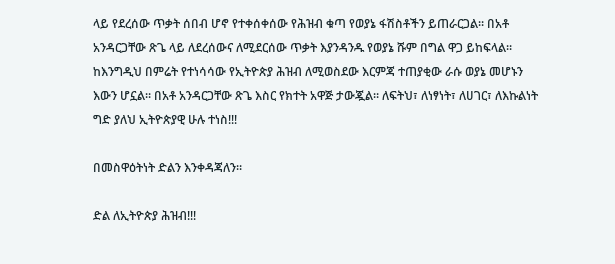ላይ የደረሰው ጥቃት ሰበብ ሆኖ የተቀሰቀሰው የሕዝብ ቁጣ የወያኔ ፋሽስቶችን ይጠራርጋል። በአቶ አንዳርጋቸው ጽጌ ላይ ለደረሰውና ለሚደርሰው ጥቃት እያንዳንዱ የወያኔ ሹም በግል ዋጋ ይከፍላል። ከእንግዲህ በምሬት የተነሳሳው የኢትዮጵያ ሕዝብ ለሚወስደው እርምጃ ተጠያቂው ራሱ ወያኔ መሆኑን እውን ሆኗል። በአቶ አንዳርጋቸው ጽጌ እስር የክተት አዋጅ ታውጇል። ለፍትህ፣ ለነፃነት፣ ለሀገር፣ ለእኩልነት ግድ ያለህ ኢትዮጵያዊ ሁሉ ተነስ!!!

በመስዋዕትነት ድልን እንቀዳጃለን።

ድል ለኢትዮጵያ ሕዝብ!!!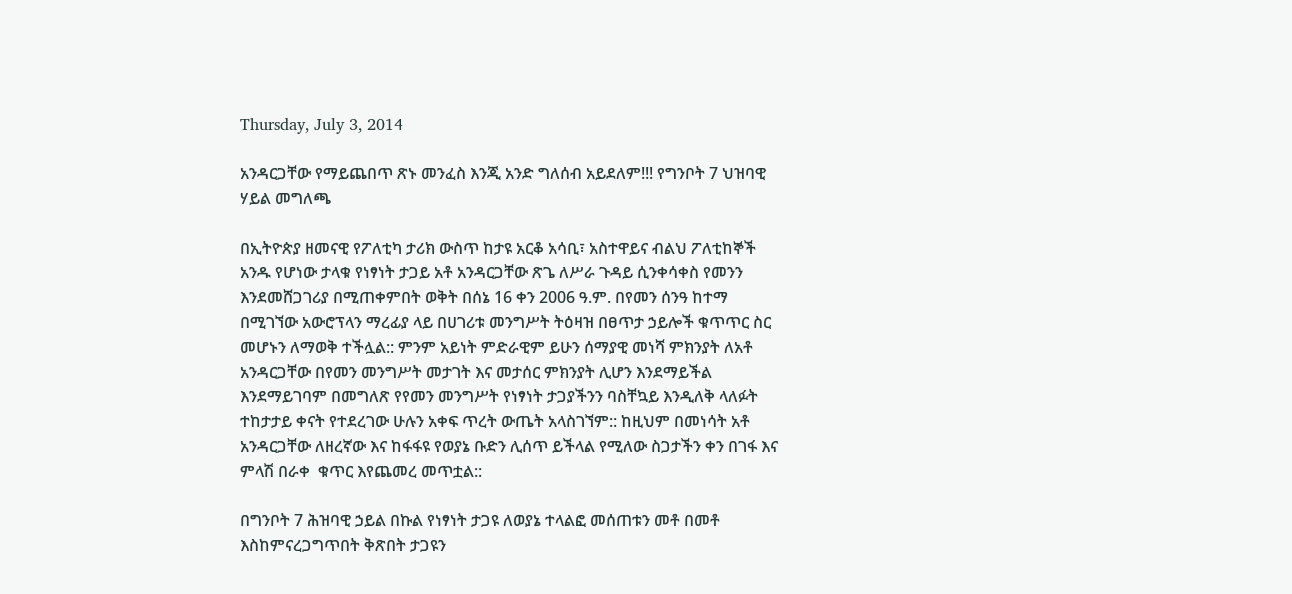Thursday, July 3, 2014

አንዳርጋቸው የማይጨበጥ ጽኑ መንፈስ እንጂ አንድ ግለሰብ አይደለም!!! የግንቦት 7 ህዝባዊ ሃይል መግለጫ

በኢትዮጵያ ዘመናዊ የፖለቲካ ታሪክ ውስጥ ከታዩ አርቆ አሳቢ፣ አስተዋይና ብልህ ፖለቲከኞች አንዱ የሆነው ታላቁ የነፃነት ታጋይ አቶ አንዳርጋቸው ጽጌ ለሥራ ጉዳይ ሲንቀሳቀስ የመንን እንደመሸጋገሪያ በሚጠቀምበት ወቅት በሰኔ 16 ቀን 2006 ዓ.ም. በየመን ሰንዓ ከተማ በሚገኘው አውሮፕላን ማረፊያ ላይ በሀገሪቱ መንግሥት ትዕዛዝ በፀጥታ ኃይሎች ቁጥጥር ስር መሆኑን ለማወቅ ተችሏል:: ምንም አይነት ምድራዊም ይሁን ሰማያዊ መነሻ ምክንያት ለአቶ አንዳርጋቸው በየመን መንግሥት መታገት እና መታሰር ምክንያት ሊሆን እንደማይችል እንደማይገባም በመግለጽ የየመን መንግሥት የነፃነት ታጋያችንን ባስቸኳይ እንዲለቅ ላለፉት ተከታታይ ቀናት የተደረገው ሁሉን አቀፍ ጥረት ውጤት አላስገኘም:: ከዚህም በመነሳት አቶ አንዳርጋቸው ለዘረኛው እና ከፋፋዩ የወያኔ ቡድን ሊሰጥ ይችላል የሚለው ስጋታችን ቀን በገፋ እና ምላሽ በራቀ  ቁጥር እየጨመረ መጥቷል::

በግንቦት 7 ሕዝባዊ ኃይል በኩል የነፃነት ታጋዩ ለወያኔ ተላልፎ መሰጠቱን መቶ በመቶ እስከምናረጋግጥበት ቅጽበት ታጋዩን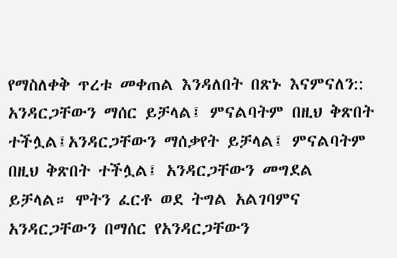የማስለቀቅ ጥረቱ መቀጠል እንዳለበት በጽኑ እናምናለን:: አንዳርጋቸውን ማሰር ይቻላል፤ ምናልባትም በዚህ ቅጽበት ተችሏል፤አንዳርጋቸውን ማሰቃየት ይቻላል፤ ምናልባትም በዚህ ቅጽበት ተችሏል፤ አንዳርጋቸውን መግደል ይቻላል። ሞትን ፈርቶ ወደ ትግል አልገባምና አንዳርጋቸውን በማሰር የአንዳርጋቸውን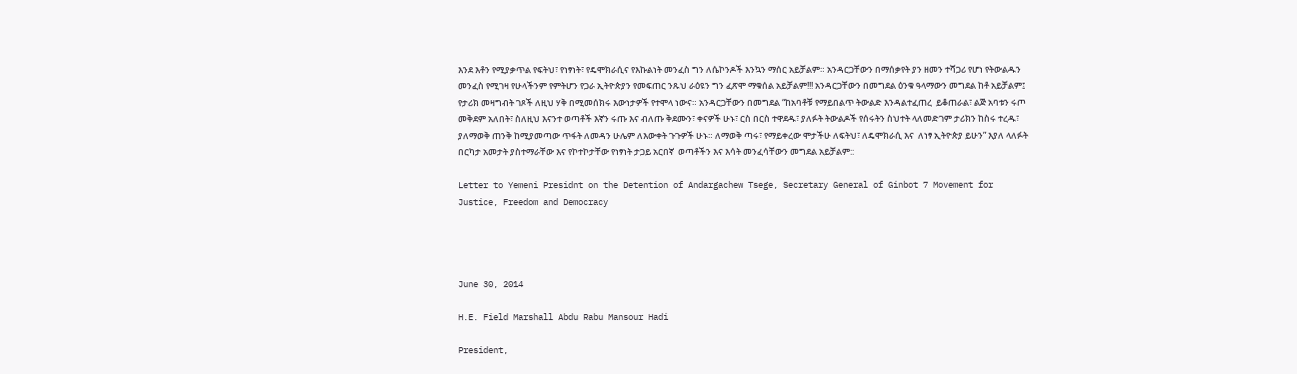እንደ እቶን የሚያቃጥል የፍትህ፣ የነፃነት፣ የዴሞክራሲና የእኩልነት መንፈስ ግን ለሴኮንዶች እንኳን ማሰር አይቻልም። አንዳርጋቸውን በማሰቃየት ያን ዘመን ተሻጋሪ የሆነ የትውልዱን መንፈስ የሚገዛ የሁላችንም የምትሆን የጋራ ኢትዮጵያን የመፍጠር ንጹህ ራዕዩን ግን ፈጽሞ ማቁሰል አይቻልም!!! አንዳርጋቸውን በመግደል ዕንቁ ዓላማውን መግደል ከቶ አይቻልም፤ የታሪክ መዛግብት ገጾች ለዚህ ሃቅ በሚመሰክሩ እውነታዎች የተሞላ ነውና። አንዳርጋቸውን በመግደል “ከአባቶቹ የማይበልጥ ትውልድ እንዳልተፈጠረ  ይቆጠራል፣ ልጅ አባቱን ሩጦ መቅደም አለበት፣ ስለዚህ እናንተ ወጣቶች እኛን ሩጡ እና ብለጡ ቅደሙን፣ ቀናዎች ሁኑ፣ ርስ በርስ ተዋደዱ፣ ያለፉት ትውልዶች የሰሩትን ስህተት ላለመድገም ታሪክን ከስሩ ተረዱ፣ ያለማወቅ ጠንቅ ከሚያመጣው ጥፋት ለመዳን ሁሌም ለእውቀት ጉጉዎች ሁኑ። ለማወቅ ጣሩ፣ የማይቀረው ሞታችሁ ለፍትህ፣ ለዴሞክራሲ እና  ለነፃ ኢትዮጵያ ይሁን” እያለ ላለፉት በርካታ አመታት ያስተማራቸው እና የኮተኮታቸው የነፃነት ታጋይ አርበኛ  ወጣቶችን እና እሳት መንፈሳቸውን መግደል አይቻልም::

Letter to Yemeni Presidnt on the Detention of Andargachew Tsege, Secretary General of Ginbot 7 Movement for Justice, Freedom and Democracy




June 30, 2014

H.E. Field Marshall Abdu Rabu Mansour Hadi

President,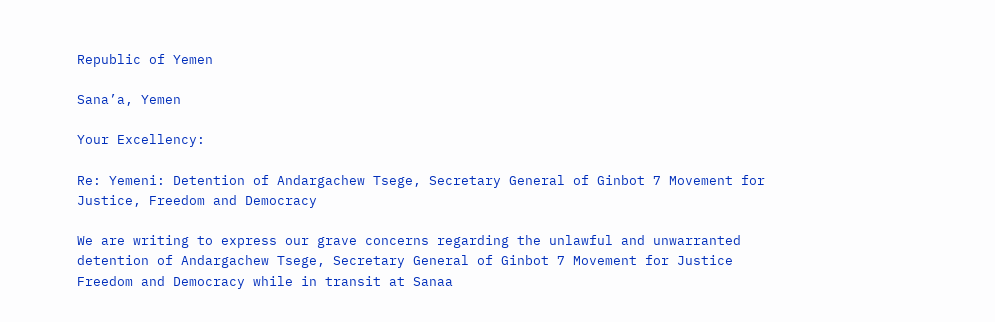Republic of Yemen

Sana’a, Yemen

Your Excellency:

Re: Yemeni: Detention of Andargachew Tsege, Secretary General of Ginbot 7 Movement for Justice, Freedom and Democracy

We are writing to express our grave concerns regarding the unlawful and unwarranted detention of Andargachew Tsege, Secretary General of Ginbot 7 Movement for Justice Freedom and Democracy while in transit at Sanaa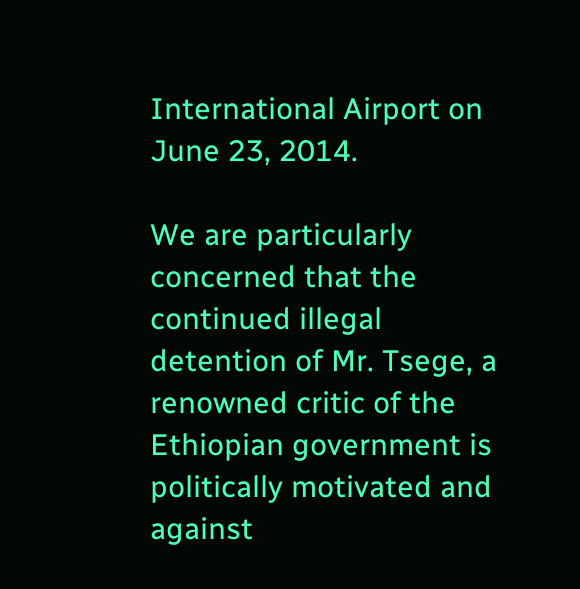International Airport on June 23, 2014.

We are particularly concerned that the continued illegal detention of Mr. Tsege, a renowned critic of the Ethiopian government is politically motivated and against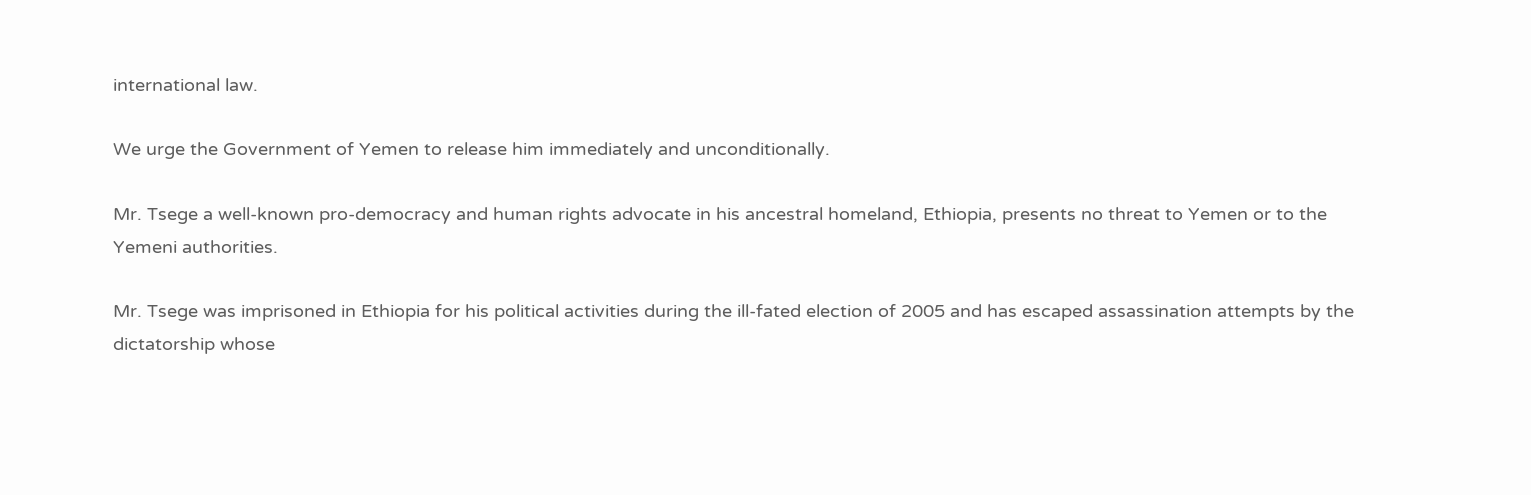international law.

We urge the Government of Yemen to release him immediately and unconditionally.

Mr. Tsege a well-known pro-democracy and human rights advocate in his ancestral homeland, Ethiopia, presents no threat to Yemen or to the Yemeni authorities.

Mr. Tsege was imprisoned in Ethiopia for his political activities during the ill-fated election of 2005 and has escaped assassination attempts by the dictatorship whose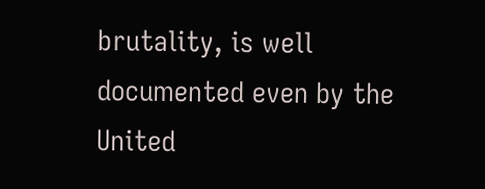brutality, is well documented even by the United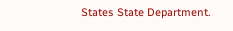States State Department.